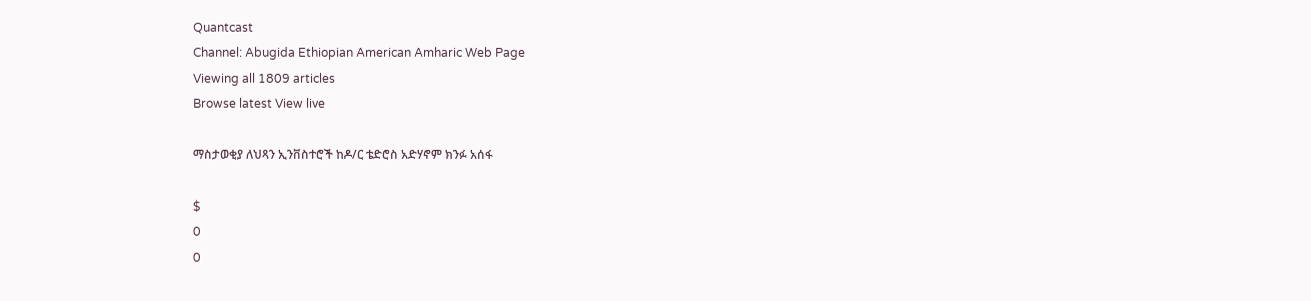Quantcast
Channel: Abugida Ethiopian American Amharic Web Page
Viewing all 1809 articles
Browse latest View live

ማስታወቂያ ለህጻን ኢንቨስተሮች ከዶ/ር ቴድሮስ አድሃኖም ክንፉ አሰፋ

$
0
0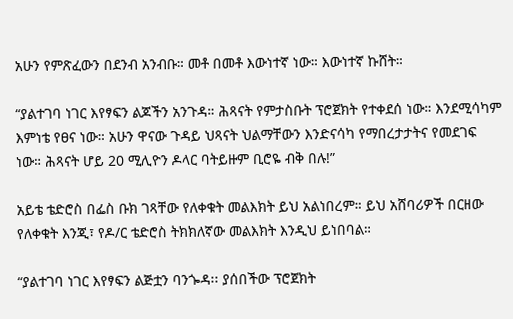አሁን የምጽፈውን በደንብ አንብቡ። መቶ በመቶ እውነተኛ ነው። እውነተኛ ኩሸት።

“ያልተገባ ነገር እየፃፍን ልጆችን አንጉዳ። ሕጻናት የምታስቡት ፕሮጀክት የተቀደሰ ነው። እንደሚሳካም እምነቴ የፀና ነው። አሁን ዋናው ጉዳይ ህጻናት ህልማቸውን እንድናሳካ የማበረታታትና የመደገፍ ነው። ሕጻናት ሆይ 20 ሚሊዮን ዶላር ባትይዙም ቢሮዬ ብቅ በሉ!”

አይቴ ቴድሮስ በፌስ ቡክ ገጻቸው የለቀቁት መልእክት ይህ አልነበረም። ይህ አሸባሪዎች በርዘው የለቀቁት እንጂ፣ የዶ/ር ቴድሮስ ትክክለኛው መልእክት እንዲህ ይነበባል።

“ያልተገባ ነገር እየፃፍን ልጅቷን ባንጐዳ፡፡ ያሰበችው ፕሮጀክት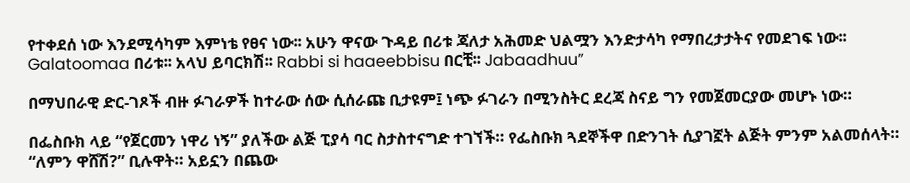የተቀደሰ ነው እንደሚሳካም እምነቴ የፀና ነው፡፡ አሁን ዋናው ጉዳይ በሪቱ ጃለታ አሕመድ ህልሟን እንድታሳካ የማበረታታትና የመደገፍ ነው፡፡ Galatoomaa በሪቱ፡፡ አላህ ይባርክሽ፡፡ Rabbi si haaeebbisu በርቺ፡፡ Jabaadhuu”

በማህበራዊ ድር-ገጾች ብዙ ፉገራዎች ከተራው ሰው ሲሰራጩ ቢታዩም፤ ነጭ ፉገራን በሚንስትር ደረጃ ስናይ ግን የመጀመርያው መሆኑ ነው።

በፌስቡክ ላይ “የጀርመን ነዋሪ ነኝ” ያለችው ልጅ ፒያሳ ባር ስታስተናግድ ተገኘች። የፌስቡክ ጓደኞችዋ በድንገት ሲያገኟት ልጅት ምንም አልመሰላት። “ለምን ዋሸሽ?” ቢሉዋት። አይኗን በጨው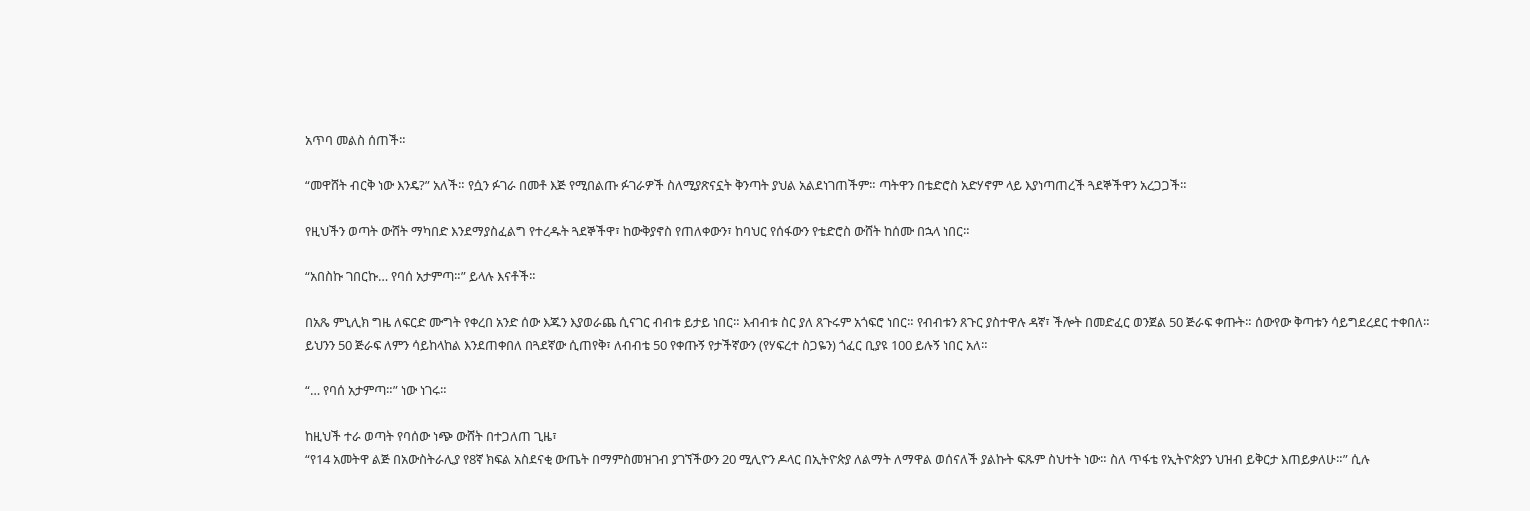አጥባ መልስ ሰጠች።

“መዋሸት ብርቅ ነው እንዴ?” አለች። የሷን ፉገራ በመቶ እጅ የሚበልጡ ፉገራዎች ስለሚያጽናኗት ቅንጣት ያህል አልደነገጠችም። ጣትዋን በቴድሮስ አድሃኖም ላይ እያነጣጠረች ጓደኞችዋን አረጋጋች።

የዚህችን ወጣት ውሸት ማካበድ እንደማያስፈልግ የተረዱት ጓደኞችዋ፣ ከውቅያኖስ የጠለቀውን፣ ከባህር የሰፋውን የቴድሮስ ውሸት ከሰሙ በኋላ ነበር።

“አበስኩ ገበርኩ… የባሰ አታምጣ።” ይላሉ እናቶች።

በአጼ ምኒሊክ ግዜ ለፍርድ ሙግት የቀረበ አንድ ሰው እጁን እያወራጨ ሲናገር ብብቱ ይታይ ነበር። እብብቱ ስር ያለ ጸጉሩም አጎፍሮ ነበር። የብብቱን ጸጉር ያስተዋሉ ዳኛ፣ ችሎት በመድፈር ወንጀል 50 ጅራፍ ቀጡት። ሰውየው ቅጣቱን ሳይግደረደር ተቀበለ። ይህንን 50 ጅራፍ ለምን ሳይከላከል እንደጠቀበለ በጓደኛው ሲጠየቅ፣ ለብብቴ 50 የቀጡኝ የታችኛውን (የሃፍረተ ስጋዬን) ጎፈር ቢያዩ 100 ይሉኝ ነበር አለ።

“… የባሰ አታምጣ።” ነው ነገሩ።

ከዚህች ተራ ወጣት የባሰው ነጭ ውሸት በተጋለጠ ጊዜ፣
“የ14 አመትዋ ልጅ በአውስትራሊያ የ8ኛ ክፍል አስደናቂ ውጤት በማምስመዝገብ ያገኘችውን 20 ሚሊዮን ዶላር በኢትዮጵያ ለልማት ለማዋል ወሰናለች ያልኩት ፍጹም ስህተት ነው። ስለ ጥፋቴ የኢትዮጵያን ህዝብ ይቅርታ እጠይቃለሁ።” ሲሉ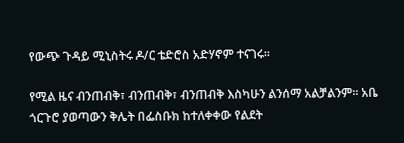የውጭ ጉዳይ ሚኒስትሩ ዶ/ር ቴድሮስ አድሃኖም ተናገሩ።

የሚል ዜና ብንጠብቅ፣ ብንጠብቅ፣ ብንጠብቅ እስካሁን ልንሰማ አልቻልንም። አቤ ጎርጉሮ ያወጣውን ቅሌት በፌስቡክ ከተለቀቀው የልደት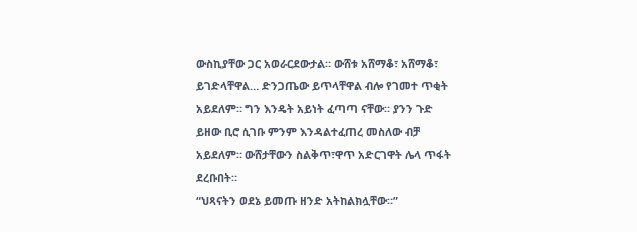ውስኪያቸው ጋር አወራርደውታል። ውሸቱ አሸማቆ፣ አሸማቆ፣ ይገድላቸዋል… ድንጋጤው ይጥላቸዋል ብሎ የገመተ ጥቂት አይደለም። ግን እንዴት አይነት ፈጣጣ ናቸው። ያንን ጉድ ይዘው ቢሮ ሲገቡ ምንም እንዳልተፈጠረ መስለው ብቻ አይደለም። ውሸታቸውን ስልቅጥ፣ዋጥ አድርገዋት ሌላ ጥፋት ደረቡበት።
“ህጻናትን ወደኔ ይመጡ ዘንድ አትከልክሏቸው።”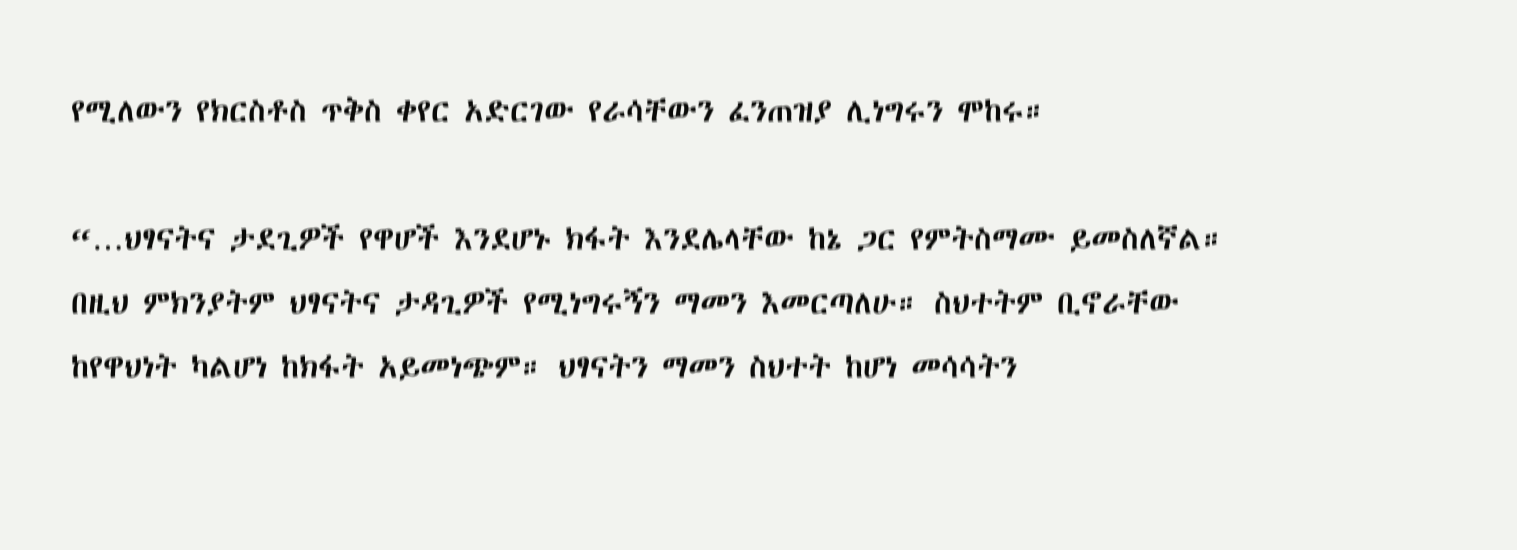የሚለውን የክርስቶስ ጥቅስ ቀየር አድርገው የራሳቸውን ፈንጠዝያ ሊነግሩን ሞከሩ።

“…ህፃናትና ታደጊዎች የዋሆች እንደሆኑ ክፋት እንደሌላቸው ከኔ ጋር የምትስማሙ ይመስለኛል። በዚህ ምክንያትም ህፃናትና ታዳጊዎች የሚነግሩኝን ማመን እመርጣለሁ። ስህተትም ቢኖራቸው ከየዋህነት ካልሆነ ከክፋት አይመነጭም። ህፃናትን ማመን ስህተት ከሆነ መሳሳትን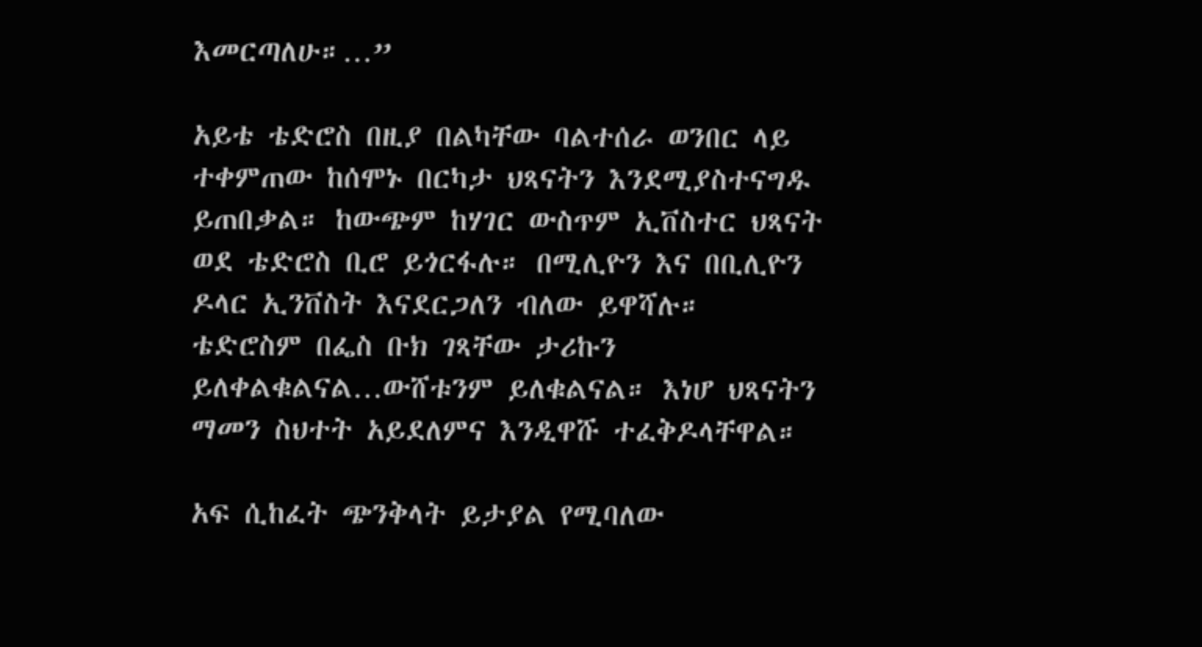እመርጣለሁ።…”

አይቴ ቴድሮስ በዚያ በልካቸው ባልተሰራ ወንበር ላይ ተቀምጠው ከሰሞኑ በርካታ ህጻናትን እንደሚያስተናግዱ ይጠበቃል። ከውጭም ከሃገር ውስጥም ኢቨስተር ህጻናት ወደ ቴድሮስ ቢሮ ይጎርፋሉ። በሚሊዮን እና በቢሊዮን ዶላር ኢንቨስት እናደርጋለን ብለው ይዋሻሉ። ቴድሮስም በፌስ ቡክ ገጻቸው ታሪኩን ይለቀልቁልናል…ውሸቱንም ይለቁልናል። እነሆ ህጻናትን ማመን ስህተት አይደለምና እንዲዋሹ ተፈቅዶላቸዋል።

አፍ ሲከፈት ጭንቅላት ይታያል የሚባለው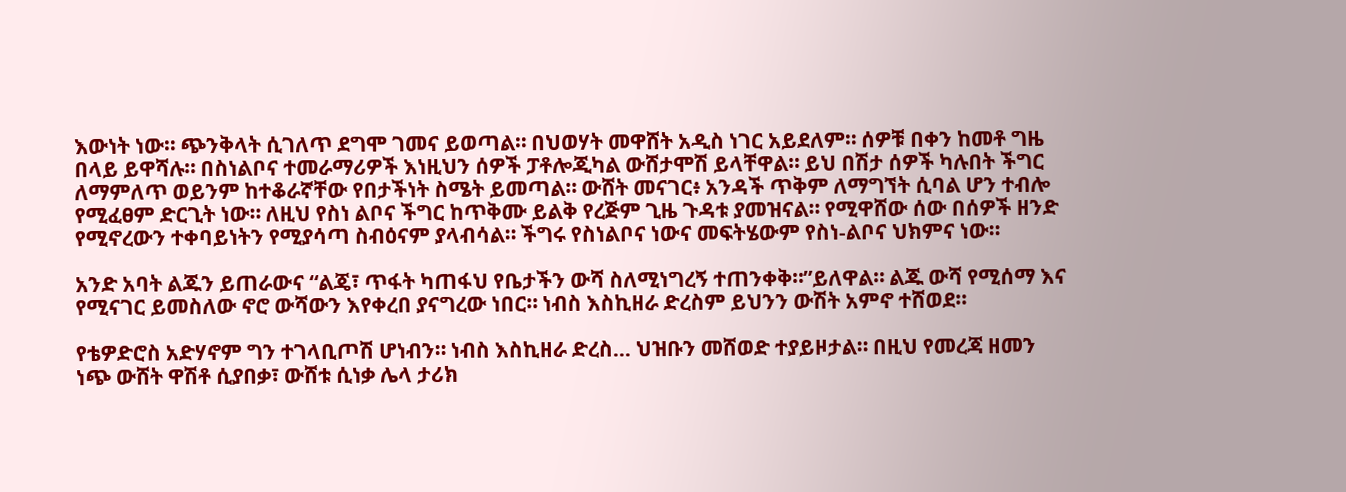እውነት ነው። ጭንቅላት ሲገለጥ ደግሞ ገመና ይወጣል። በህወሃት መዋሸት አዲስ ነገር አይደለም። ሰዎቹ በቀን ከመቶ ግዜ በላይ ይዋሻሉ። በስነልቦና ተመራማሪዎች እነዚህን ሰዎች ፓቶሎጂካል ውሸታሞሽ ይላቸዋል። ይህ በሽታ ሰዎች ካሉበት ችግር ለማምለጥ ወይንም ከተቆራኛቸው የበታችነት ስሜት ይመጣል። ውሸት መናገር፥ አንዳች ጥቅም ለማግኘት ሲባል ሆን ተብሎ የሚፈፀም ድርጊት ነው። ለዚህ የስነ ልቦና ችግር ከጥቅሙ ይልቅ የረጅም ጊዜ ጉዳቱ ያመዝናል። የሚዋሸው ሰው በሰዎች ዘንድ የሚኖረውን ተቀባይነትን የሚያሳጣ ስብዕናም ያላብሳል። ችግሩ የስነልቦና ነውና መፍትሄውም የስነ-ልቦና ህክምና ነው።

አንድ አባት ልጁን ይጠራውና “ልጄ፣ ጥፋት ካጠፋህ የቤታችን ውሻ ስለሚነግረኝ ተጠንቀቅ።”ይለዋል። ልጁ ውሻ የሚሰማ እና የሚናገር ይመስለው ኖሮ ውሻውን እየቀረበ ያናግረው ነበር። ነብስ እስኪዘራ ድረስም ይህንን ውሽት አምኖ ተሸወደ።

የቴዎድሮስ አድሃኖም ግን ተገላቢጦሽ ሆነብን። ነብስ እስኪዘራ ድረስ… ህዝቡን መሸወድ ተያይዞታል። በዚህ የመረጃ ዘመን ነጭ ውሸት ዋሽቶ ሲያበቃ፣ ውሸቱ ሲነቃ ሌላ ታሪክ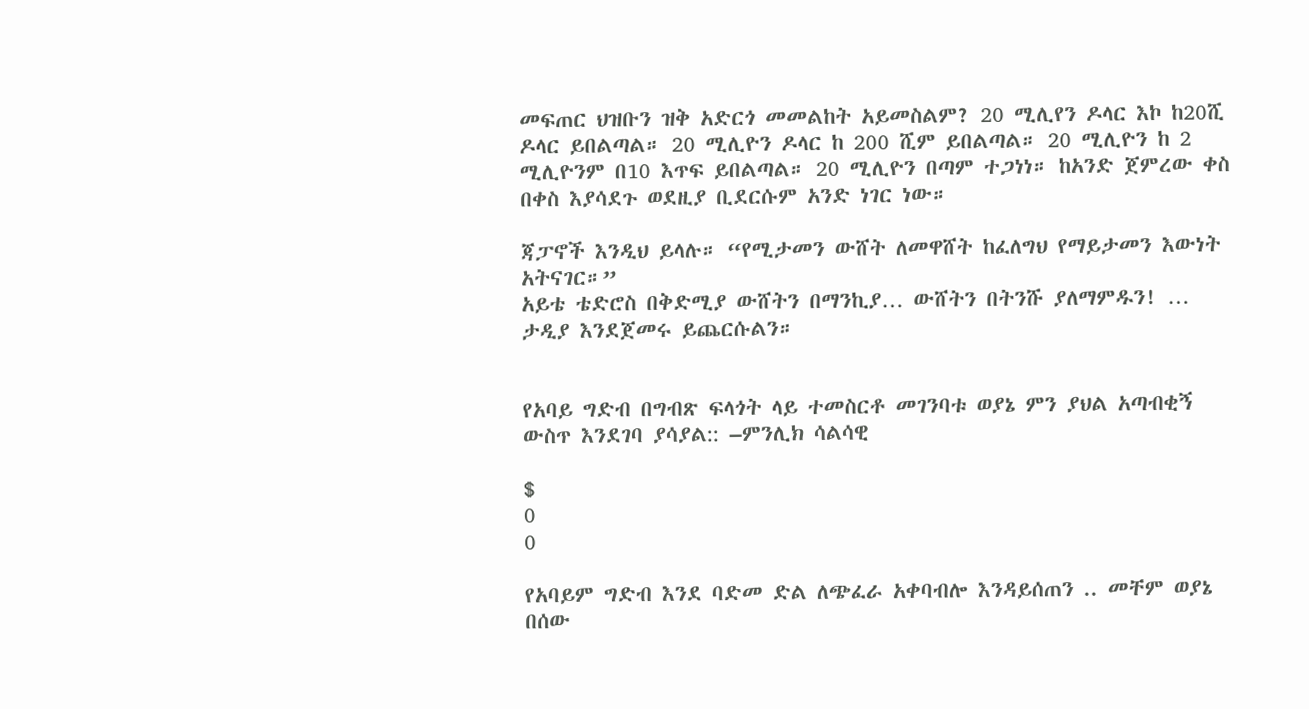መፍጠር ህዝቡን ዝቅ አድርጎ መመልከት አይመስልም? 20 ሚሊየን ዶላር እኮ ከ20ሺ ዶላር ይበልጣል። 20 ሚሊዮን ዶላር ከ 200 ሺም ይበልጣል። 20 ሚሊዮን ከ 2 ሚሊዮንም በ10 እጥፍ ይበልጣል። 20 ሚሊዮን በጣም ተጋነነ። ከአንድ ጀምረው ቀስ በቀስ እያሳደጉ ወደዚያ ቢደርሱም አንድ ነገር ነው።

ጃፓኖች እንዲህ ይላሉ። “የሚታመን ውሸት ለመዋሸት ከፈለግህ የማይታመን እውነት አትናገር።”
አይቴ ቴድሮስ በቅድሚያ ውሸትን በማንኪያ… ውሸትን በትንሹ ያለማምዱን! … ታዲያ እንደጀመሩ ይጨርሱልን።


የአባይ ግድብ በግብጽ ፍላጎት ላይ ተመስርቶ መገንባቱ ወያኔ ምን ያህል አጣብቂኝ ውስጥ እንደገባ ያሳያል:: –ምንሊክ ሳልሳዊ

$
0
0

የአባይም ግድብ እንደ ባድመ ድል ለጭፈራ አቀባብሎ እንዳይሰጠን .. መቸም ወያኔ በሰው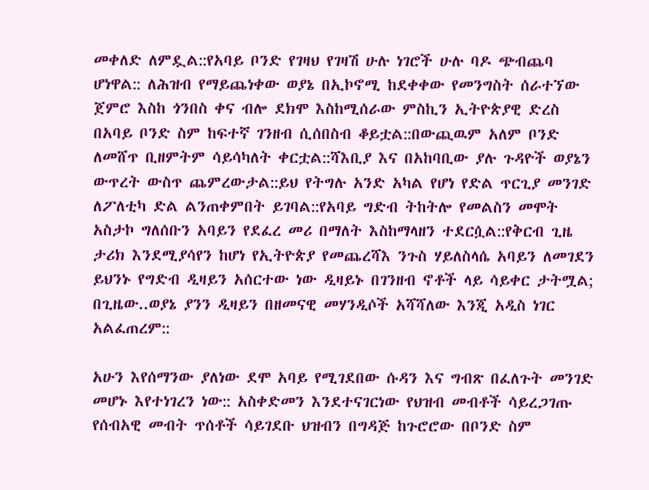መቀለድ ለምዷል::የአባይ ቦንድ የገዛህ የገዛሽ ሁሉ ነገሮች ሁሉ ባዶ ጭብጨባ ሆነዋል:: ለሕዝብ የማይጨነቀው ወያኔ በኢኮኖሚ ከደቀቀው የመንግስት ሰራተኘው ጀምሮ እስከ ጎንበስ ቀና ብሎ ደክሞ እስከሚሰራው ምስኪን ኢትዮጵያዊ ድረስ በአባይ ቦንድ ስም ከፍተኛ ገንዘብ ሲሰበስብ ቆይቷል::በውጪዉም አለም ቦንድ ለመሸጥ ቢዘምትም ሳይሳካለት ቀርቷል::ሻእቢያ እና በአከባቢው ያሉ ጉዳዮች ወያኔን ውጥረት ውስጥ ጨምረውታል::ይህ የትግሉ አንድ አካል የሆነ የድል ጥርጊያ መንገድ ለፖለቲካ ድል ልንጠቀምበት ይገባል::የአባይ ግድብ ትከትሎ የመልስን መሞት አስታኮ ግለሰቡን አባይን የደፈረ መሪ በማለት እስከማላዘን ተደርሷል::የቅርብ ጊዜ ታሪክ እንደሚያሳየን ከሆነ የኢትዮጵያ የመጨረሻእ ንጉስ ሃይለስላሴ አባይን ለመገደን ይህንኑ የግድብ ዲዛይን አሰርተው ነው ዲዛይኑ በገንዘብ ኖቶች ላይ ሳይቀር ታትሟል; በጊዜው..ወያኔ ያንን ዲዛይን በዘመናዊ መሃንዲሶች አሻሻለው እንጂ አዲስ ነገር አልፈጠረም::

አሁን እየሰማንው ያለነው ደሞ አባይ የሚገደበው ሱዳን እና ግብጽ በፈለጉት መንገድ መሆኑ እየተነገረን ነው:: አስቀድመን እንደተናገርነው የህዝብ መብቶች ሳይረጋገጡ የሰብአዊ መብት ጥሰቶች ሳይገደቡ ህዝብን በግዳጅ ከጉሮሮው በቦንድ ስም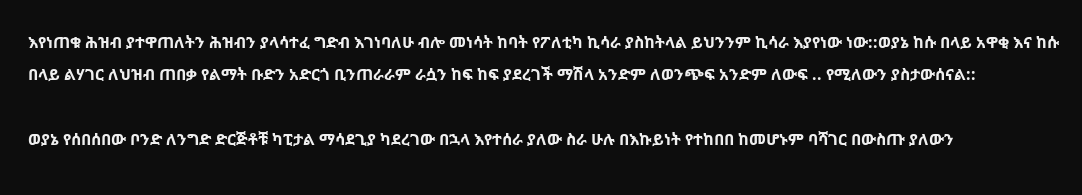እየነጠቁ ሕዝብ ያተዋጠለትን ሕዝብን ያላሳተፈ ግድብ እገነባለሁ ብሎ መነሳት ከባት የፖለቲካ ኪሳራ ያስከትላል ይህንንም ኪሳራ እያየነው ነው::ወያኔ ከሱ በላይ አዋቂ እና ከሱ በላይ ልሃገር ለህዝብ ጠበቃ የልማት ቡድን አድርጎ ቢንጠራራም ራሷን ከፍ ከፍ ያደረገች ማሽላ አንድም ለወንጭፍ አንድም ለውፍ .. የሚለውን ያስታውሰናል::

ወያኔ የሰበሰበው ቦንድ ለንግድ ድርጅቶቹ ካፒታል ማሳደጊያ ካደረገው በኋላ እየተሰራ ያለው ስራ ሁሉ በእኩይነት የተከበበ ከመሆኑም ባሻገር በውስጡ ያለውን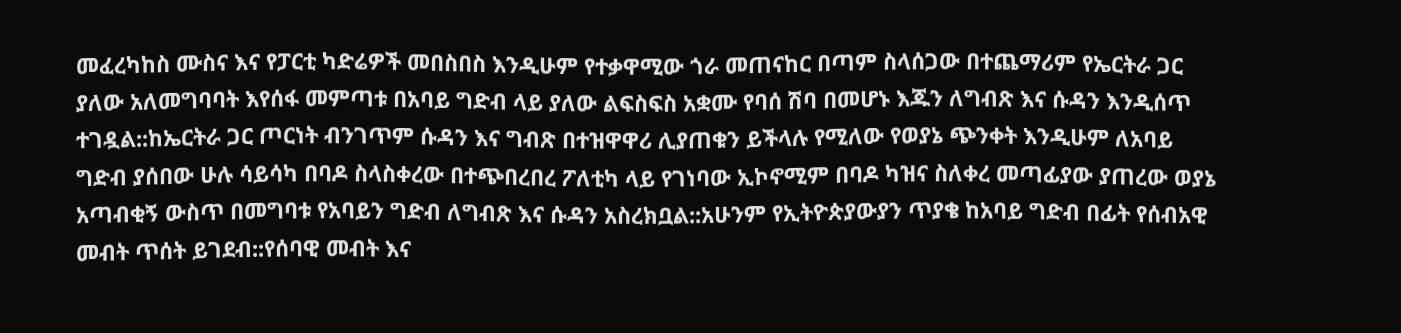መፈረካከስ ሙስና እና የፓርቲ ካድሬዎች መበስበስ እንዲሁም የተቃዋሚው ጎራ መጠናከር በጣም ስላሰጋው በተጨማሪም የኤርትራ ጋር ያለው አለመግባባት እየሰፋ መምጣቱ በአባይ ግድብ ላይ ያለው ልፍስፍስ አቋሙ የባሰ ሽባ በመሆኑ እጁን ለግብጽ እና ሱዳን እንዲሰጥ ተገዷል::ከኤርትራ ጋር ጦርነት ብንገጥም ሱዳን እና ግብጽ በተዝዋዋሪ ሊያጠቁን ይችላሉ የሚለው የወያኔ ጭንቀት እንዲሁም ለአባይ ግድብ ያሰበው ሁሉ ሳይሳካ በባዶ ስላስቀረው በተጭበረበረ ፖለቲካ ላይ የገነባው ኢኮኖሚም በባዶ ካዝና ስለቀረ መጣፊያው ያጠረው ወያኔ አጣብቂኝ ውስጥ በመግባቱ የአባይን ግድብ ለግብጽ እና ሱዳን አስረክቧል::አሁንም የኢትዮጵያውያን ጥያቄ ከአባይ ግድብ በፊት የሰብአዊ መብት ጥሰት ይገደብ::የሰባዊ መብት እና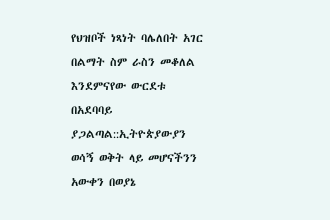የህዝቦች ነጻነት ባሌለበት አገር በልማት ስም ራስን መቆለል እንደምናየው ውርደቱ በአደባባይ ያጋልጣል::ኢትዮጵያውያን ወሳኝ ወቅት ላይ መሆናችንን አውቀን በወያኔ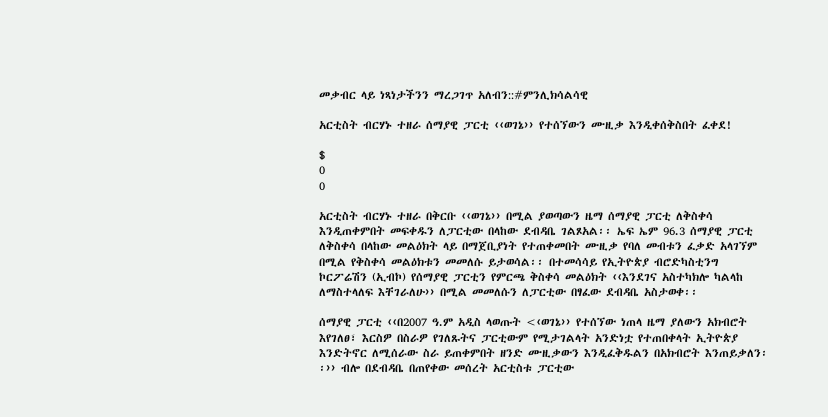መቃብር ላይ ነጻነታችንን ማረጋገጥ አለብን::#ምንሊክሳልሳዊ

አርቲስት ብርሃኑ ተዘራ ሰማያዊ ፓርቲ ‹‹ወገኔ›› የተሰኘውን ሙዚቃ እንዲቀሰቅስበት ፈቀደ!

$
0
0

አርቲስት ብርሃኑ ተዘራ በቅርቡ ‹‹ወገኔ›› በሚል ያወጣውን ዜማ ሰማያዊ ፓርቲ ለቅስቀሳ እንዲጠቀምበት መፍቀዱን ለፓርቲው በላከው ደብዳቤ ገልጾአል፡፡ ኤፍ ኤም 96.3 ሰማያዊ ፓርቲ ለቅስቀሳ በላከው መልዕክት ላይ በማጀቢያነት የተጠቀመበት ሙዚቃ የባለ መብቱን ፈቃድ አላገኘም በሚል የቅስቀሳ መልዕክቱን መመለሱ ይታወሳል፡፡ በተመሳሳይ የኢትዮጵያ ብሮድካስቲንግ ኮርፖሬሽን (ኢብኮ) የሰማያዊ ፓርቲን የምርጫ ቅስቀሳ መልዕክት ‹‹እንደገና አስተካክሎ ካልላከ ለማስተላለፍ እቸገራለሁ›› በሚል መመለሱን ለፓርቲው በፃፈው ደብዳቤ አስታወቀ፡፡

ሰማያዊ ፓርቲ ‹‹በ2007 ዓ.ም አዲስ ላወጡት <‹ወገኔ›› የተሰኘው ነጠላ ዜማ ያለውን አክብሮት እየገለፀ፣ እርስዎ በስራዎ የገለጹትና ፓርቲውም የሚታገልላት አንድነቷ የተጠበቀላት ኢትዮጵያ እንድትኖር ለሚሰራው ስራ ይጠቀምበት ዘንድ ሙዚቃውን እንዲፈቅዱልን በአክብሮት እንጠይቃለን፡፡›› ብሎ በደብዳቤ በጠየቀው መሰረት አርቲስቱ ፓርቲው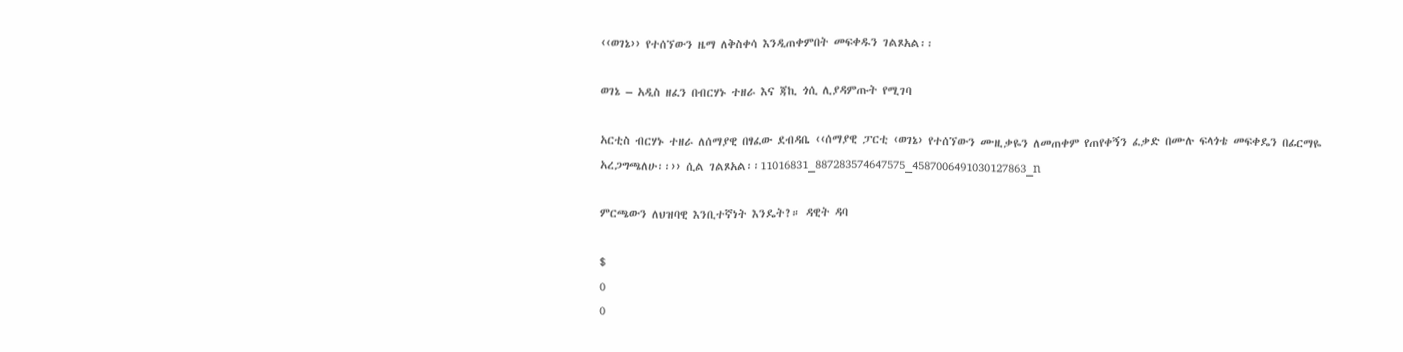‹‹ወገኔ›› የተሰኘውን ዜማ ለቅስቀሳ እንዲጠቀምበት መፍቀዱን ገልጾአል፡፡

ወገኔ – አዲስ ዘፈን በብርሃኑ ተዘራ እና ጃኪ ጎሲ ሊያዳምጡት የሚገባ

አርቲስ ብርሃኑ ተዘራ ለሰማያዊ በፃፈው ደብዳቤ ‹‹ሰማያዊ ፓርቲ ‹ወገኔ› የተሰኘውን ሙዚቃዬን ለመጠቀም የጠየቀኝን ፈቃድ በሙሉ ፍላጎቴ መፍቀዴን በፊርማዬ አረጋግጫለሁ፡፡›› ሲል ገልጾአል፡፡11016831_887283574647575_4587006491030127863_n

ምርጫውን ለህዝባዊ እንቢተኛነት እንዴት?። ዳዊት ዳባ

$
0
0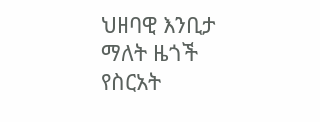ህዘባዊ እንቢታ ማለት ዜጎች የስርአት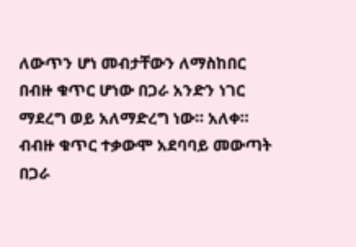ለውጥን ሆነ መብታቸውን ለማስከበር በብዙ ቁጥር ሆነው በጋራ አንድን ነገር ማደረግ ወይ አለማድረግ ነው። አለቀ። ብብዙ ቁጥር ተቃውሞ አደባባይ መውጣት በጋራ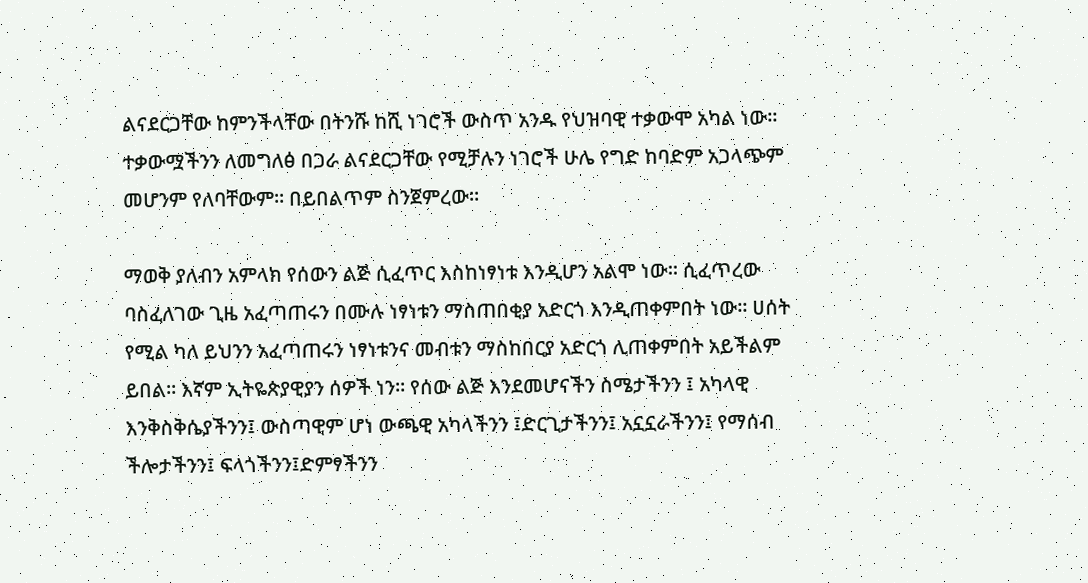ልናደርጋቸው ከምንችላቸው በትንሹ ከሺ ነገሮች ውስጥ አንዱ የህዝባዊ ተቃውሞ አካል ነው። ተቃውሟችንን ለመግለፅ በጋራ ልናደርጋቸው የሚቻሉን ነገሮች ሁሌ የግድ ከባድም አጋላጭም መሆንም የለባቸውም። በይበልጥም ስንጀምረው።

ማወቅ ያለብን አምላክ የሰውን ልጅ ሲፈጥር እስከነፃነቱ እንዲሆን አልሞ ነው። ሲፈጥረው ባስፈለገው ጊዜ አፈጣጠሩን በሙሉ ነፃነቱን ማስጠበቂያ አድርጎ እንዲጠቀምበት ነው። ሀሰት የሚል ካለ ይህንን አፈጣጠሩን ነፃነቱንና መብቱን ማስከበርያ አድርጎ ሊጠቀምበት አይችልም ይበል። እኛም ኢትዬጵያዊያን ሰዎች ነን። የሰው ልጅ እንደመሆናችን ስሜታችንን ፤ አካላዊ እንቅስቅሴያችንን፤ ውስጣዊም ሆነ ውጫዊ አካላችንን ፤ድርጊታችንን፤ አኗኗራችንን፤ የማሰብ ችሎታችንን፤ ፍላጎችንን፤ድምፃችንን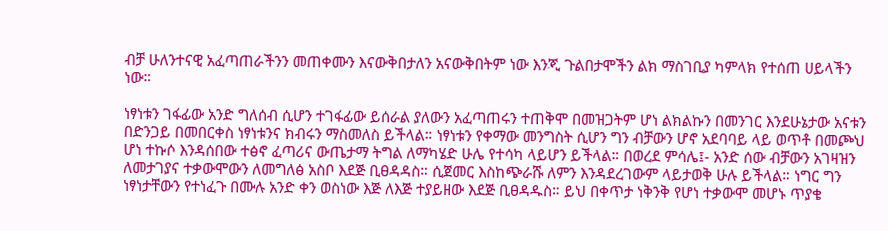ብቻ ሁለንተናዊ አፈጣጠራችንን መጠቀሙን እናውቅበታለን አናውቅበትም ነው እንጂ ጉልበታሞችን ልክ ማስገቢያ ካምላክ የተሰጠ ሀይላችን ነው።

ነፃነቱን ገፋፊው አንድ ግለሰብ ሲሆን ተገፋፊው ይሰራል ያለውን አፈጣጠሩን ተጠቅሞ በመዝጋትም ሆነ ልክልኩን በመንገር እንደሁኔታው አናቱን በድንጋይ በመበርቀስ ነፃነቱንና ክብሩን ማስመለስ ይችላል። ነፃነቱን የቀማው መንግስት ሲሆን ግን ብቻውን ሆኖ አደባባይ ላይ ወጥቶ በመጮህ ሆነ ተኩሶ እንዳሰበው ተፅኖ ፈጣሪና ውጤታማ ትግል ለማካሄድ ሁሌ የተሳካ ላይሆን ይችላል። በወረደ ምሳሌ፤- አንድ ሰው ብቻውን አገዛዝን ለመታገያና ተቃውሞውን ለመግለፅ አስቦ እደጅ ቢፀዳዳስ። ሲጀመር እስከጭራሹ ለምን እንዳደረገውም ላይታወቅ ሁሉ ይችላል። ነግር ግን ነፃነታቸውን የተነፈጉ በሙሉ አንድ ቀን ወስነው እጅ ለእጅ ተያይዘው እደጅ ቢፀዳዱስ። ይህ በቀጥታ ነቅንቅ የሆነ ተቃውሞ መሆኑ ጥያቄ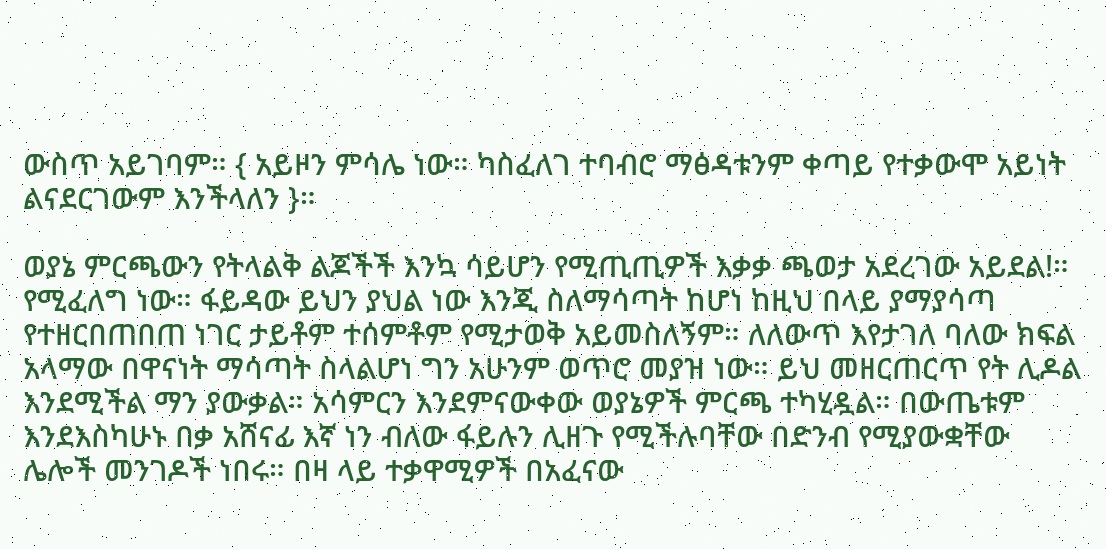ውስጥ አይገባም። { አይዞን ምሳሌ ነው። ካስፈለገ ተባብሮ ማፅዳቱንም ቀጣይ የተቃውሞ አይነት ልናደርገውም እንችላለን }።

ወያኔ ምርጫውን የትላልቅ ልጆችች እንኳ ሳይሆን የሚጢጢዎች እቃቃ ጫወታ አደረገው አይደል!። የሚፈለግ ነው። ፋይዳው ይህን ያህል ነው እንጂ ስለማሳጣት ከሆነ ከዚህ በላይ ያማያሳጣ የተዘርበጠበጠ ነገር ታይቶም ተሰምቶም የሚታወቅ አይመስለኝም። ለለውጥ እየታገለ ባለው ክፍል አላማው በዋናነት ማሳጣት ስላልሆነ ግን አሁንም ወጥሮ መያዝ ነው። ይህ መዘርጠርጥ የት ሊዶል እንደሚችል ማን ያውቃል። አሳምርን እንደምናውቀው ወያኔዎች ምርጫ ተካሂዷል። በውጤቱም እንደእስካሁኑ በቃ አሸናፊ እኛ ነን ብለው ፋይሉን ሊዘጉ የሚችሉባቸው በድንብ የሚያውቋቸው ሌሎች መንገዶች ነበሩ። በዛ ላይ ተቃዋሚዎች በአፈናው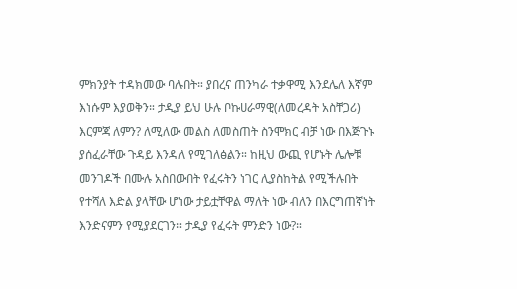ምክንያት ተዳክመው ባሉበት። ያበረና ጠንካራ ተቃዋሚ እንደሌለ እኛም እነሱም እያወቅን። ታዲያ ይህ ሁሉ ቦኩሀራማዊ(ለመረዳት አስቸጋሪ) እርምጃ ለምን? ለሚለው መልስ ለመስጠት ስንሞክር ብቻ ነው በእጅጉኑ ያሰፈራቸው ጉዳይ እንዳለ የሚገለፅልን። ከዚህ ውጪ የሆኑት ሌሎቹ መንገዶች በሙሉ አስበውበት የፈሩትን ነገር ሊያስከትል የሚችሉበት የተሻለ እድል ያላቸው ሆነው ታይቷቸዋል ማለት ነው ብለን በእርግጠኛነት እንድናምን የሚያደርገን። ታዲያ የፈሩት ምንድን ነው?።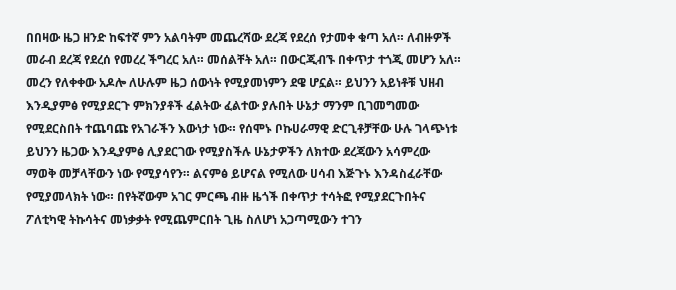በበዛው ዜጋ ዘንድ ከፍተኛ ምን አልባትም መጨረሻው ደረጃ የደረሰ የታመቀ ቁጣ አለ። ለብዙዎች መራብ ደረጃ የደረሰ የመረረ ችግረር አለ። መሰልቸት አለ። በውርጂብኙ በቀጥታ ተጎጂ መሆን አለ። መረን የለቀቀው አዶሎ ለሁሉም ዜጋ ሰውነት የሚያመነምን ደዌ ሆኗል። ይህንን አይነቶቹ ህዘብ እንዲያምፅ የሚያደርጉ ምክንያቶች ፈልትው ፈልተው ያሉበት ሁኔታ ማንም ቢገመግመው የሚደርስበት ተጨባጩ የአገራችን እውነታ ነው። የሰሞኑ ቦኩሀራማዊ ድርጊቶቻቸው ሁሉ ገላጭነቱ ይህንን ዜጋው እንዲያምፅ ሊያደርገው የሚያስችሉ ሁኔታዎችን ለክተው ደረጃውን አሳምረው ማወቅ መቻላቸውን ነው የሚያሳየን። ልናምፅ ይሆናል የሚለው ሀሳብ እጅጉኑ እንዳስፈራቸው የሚያመላክት ነው። በየትኛውም አገር ምርጫ ብዙ ዜጎች በቀጥታ ተሳትፎ የሚያደርጉበትና ፖለቲካዊ ትኩሳትና መነቃቃት የሚጨምርበት ጊዜ ስለሆነ አጋጣሚውን ተገን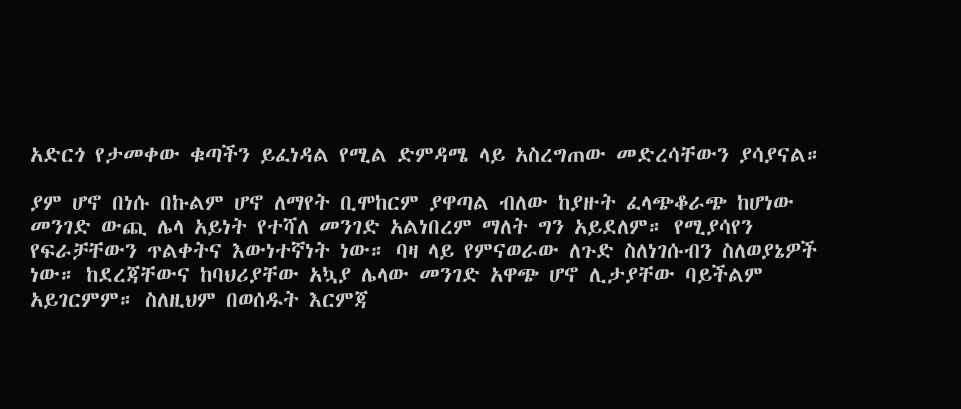አድርጎ የታመቀው ቁጣችን ይፈነዳል የሚል ድምዳሜ ላይ አስረግጠው መድረሳቸውን ያሳያናል።

ያም ሆኖ በነሱ በኩልም ሆኖ ለማየት ቢሞከርም ያዋጣል ብለው ከያዙት ፈላጭቆራጭ ከሆነው መንገድ ውጪ ሌላ አይነት የተሻለ መንገድ አልነበረም ማለት ግን አይደለም። የሚያሳየን የፍራቻቸውን ጥልቀትና እውነተኛነት ነው። ባዛ ላይ የምናወራው ለጉድ ስለነገሱብን ስለወያኔዎች ነው። ከደረጃቸውና ከባህሪያቸው አኳያ ሌላው መንገድ አዋጭ ሆኖ ሊታያቸው ባይችልም አይገርምም። ስለዚህም በወሰዱት እርምጃ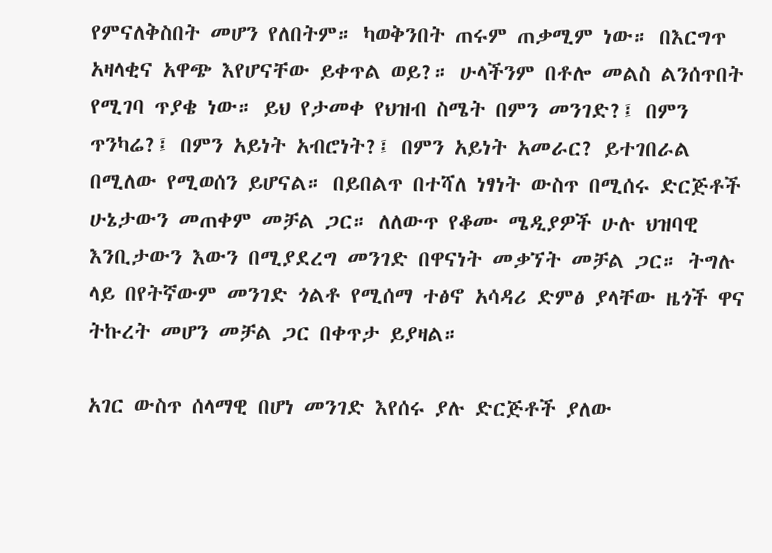የምናለቅስበት መሆን የለበትም። ካወቅንበት ጠሩም ጠቃሚም ነው። በእርግጥ አዛላቂና አዋጭ እየሆናቸው ይቀጥል ወይ?። ሁላችንም በቶሎ መልስ ልንሰጥበት የሚገባ ጥያቄ ነው። ይህ የታመቀ የህዝብ ስሜት በምን መንገድ?፤ በምን ጥንካሬ?፤ በምን አይነት አብሮነት?፤ በምን አይነት አመራር? ይተገበራል በሚለው የሚወሰን ይሆናል። በይበልጥ በተሻለ ነፃነት ውስጥ በሚሰሩ ድርጅቶች ሁኔታውን መጠቀም መቻል ጋር። ለለውጥ የቆሙ ሜዲያዎች ሁሉ ህዝባዊ እንቢታውን እውን በሚያደረግ መንገድ በዋናነት መቃኘት መቻል ጋር። ትግሉ ላይ በየትኛውም መንገድ ጎልቶ የሚሰማ ተፅኖ አሳዳሪ ድምፅ ያላቸው ዜጎች ዋና ትኩረት መሆን መቻል ጋር በቀጥታ ይያዛል።

አገር ውስጥ ሰላማዊ በሆነ መንገድ እየሰሩ ያሉ ድርጅቶች ያለው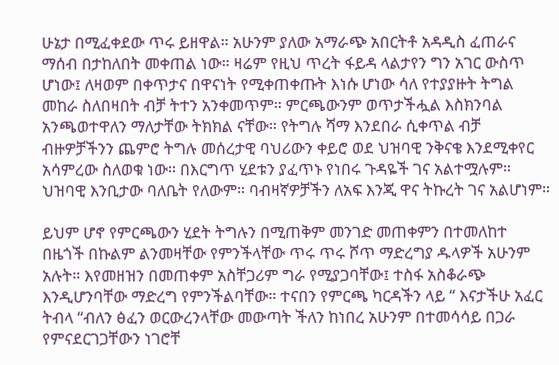ሁኔታ በሚፈቀደው ጥሩ ይዘዋል። አሁንም ያለው አማራጭ አበርትቶ አዳዲስ ፈጠራና ማሰብ በታከለበት መቀጠል ነው። ዛሬም የዚህ ጥረት ፋይዳ ላልታየን ግን አገር ውስጥ ሆነው፤ ለዛወም በቀጥታና በዋናነት የሚቀጠቀጡት እነሱ ሆነው ሳለ የተያያዙት ትግል መከራ ስለበዛበት ብቻ ትተን አንቀመጥም። ምርጫውንም ወጥታችሗል እስክንባል አንጫወተዋለን ማለታቸው ትክክል ናቸው። የትግሉ ሻማ እንደበራ ሲቀጥል ብቻ ብዙዎቻችንን ጨምሮ ትግሉ መሰረታዊ ባህሪውን ቀይሮ ወደ ህዝባዊ ንቅናቄ እንደሚቀየር አሳምረው ስለወቁ ነው። በእርግጥ ሂደቱን ያፈጥኑ የነበሩ ጉዳዬች ገና አልተሟሉም። ህዝባዊ እንቢታው ባለቤት የለውም። ባብዛኛዎቻችን ለአፍ እንጂ ዋና ትኩረት ገና አልሆነም።

ይህም ሆኖ የምርጫውን ሂደት ትግሉን በሚጠቅም መንገድ መጠቀምን በተመለከተ በዜጎች በኩልም ልንመዛቸው የምንችላቸው ጥሩ ጥሩ ሾጥ ማድረግያ ዱላዎች አሁንም አሉት። እየመዘዝን በመጠቀም አስቸጋሪም ግራ የሚያጋባቸው፤ ተስፋ አስቆራጭ እንዲሆንባቸው ማድረግ የምንችልባቸው። ተናበን የምርጫ ካርዳችን ላይ “ እናታችሁ አፈር ትብላ “ብለን ፅፈን ወርውረንላቸው መውጣት ችለን ከነበረ አሁንም በተመሳሳይ በጋራ የምናደርገጋቸውን ነገሮቸ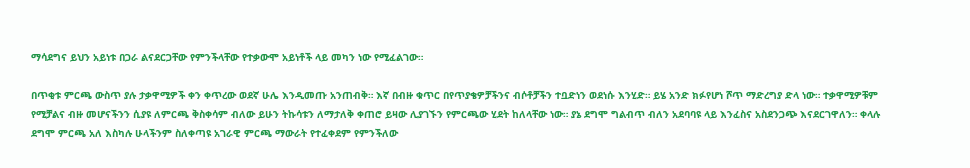ማሳደግና ይህን አይነቱ በጋራ ልናደርጋቸው የምንችላቸው የተቃውሞ አይነቶች ላይ መካን ነው የሚፈልገው።

በጥቂቱ ምርጫ ውስጥ ያሉ ታቃዋሚዎች ቀን ቀጥረው ወደኛ ሁሌ እንዲመጡ አንጠብቅ። እኛ በብዙ ቁጥር በየጥያቄዎቻችንና ብሶቶቻችን ተቧድነን ወደነሱ እንሂድ። ይሄ አንድ ክፉየሆነ ሾጥ ማድረግያ ድላ ነው። ተቃዋሚዎቹም የሚቻልና ብዙ መሆናችንን ሲያዩ ለምርጫ ቅስቀሳም ብለው ይሁን ትኩሳቱን ለማታለቅ ቀጠሮ ይዛው ሊያገኙን የምርጫው ሂደት ከለላቸው ነው። ያኔ ደግሞ ግልብጥ ብለን አደባባዩ ላይ እንፈስና አስደንጋጭ እናደርገዋለን። ቀላሉ ደግሞ ምርጫ አለ እስካሉ ሁላችንም ስለቀጣዩ አገራዊ ምርጫ ማውራት የተፈቀደም የምንችለው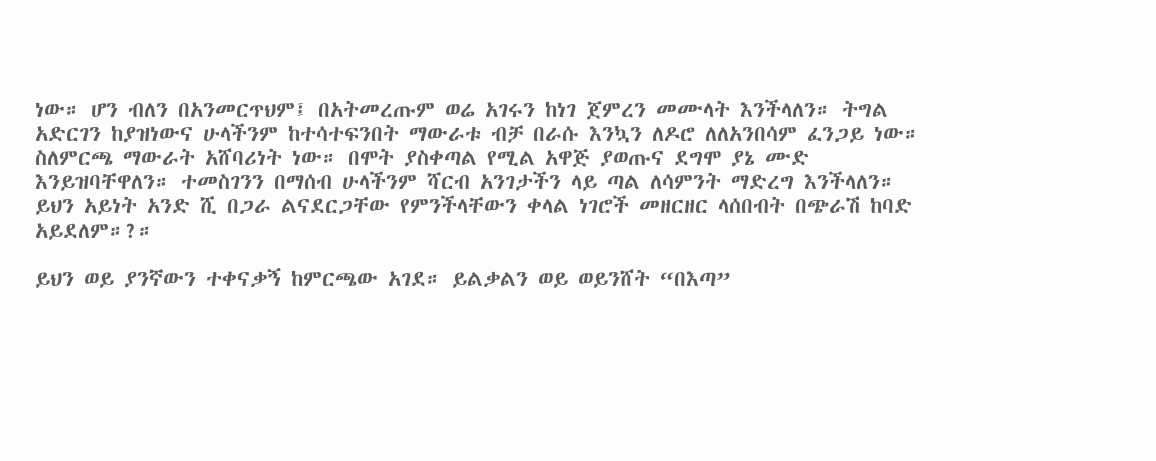ነው። ሆን ብለን በአንመርጥህም፤ በአትመረጡም ወሬ አገሩን ከነገ ጀምረን መሙላት እንችላለን። ትግል አድርገን ከያዝነውና ሁላችንም ከተሳተፍንበት ማውራቱ ብቻ በራሱ እንኳን ለዶሮ ለለአንበሳም ፈንጋይ ነው። ስለምርጫ ማውራት አሸባሪነት ነው። በሞት ያስቀጣል የሚል አዋጅ ያወጡና ደግሞ ያኔ ሙድ እንይዝባቸዋለን። ተመስገንን በማሰብ ሁላችንም ሻርብ አንገታችን ላይ ጣል ለሳምንት ማድረግ እንችላለን። ይህን አይነት አንድ ሺ በጋራ ልናደርጋቸው የምንችላቸውን ቀላል ነገሮች መዘርዘር ላሰበብት በጭራሽ ከባድ አይደለም።?።

ይህን ወይ ያንኛውን ተቀናቃኝ ከምርጫው አገደ። ይልቃልን ወይ ወይንሸት “በእጣ”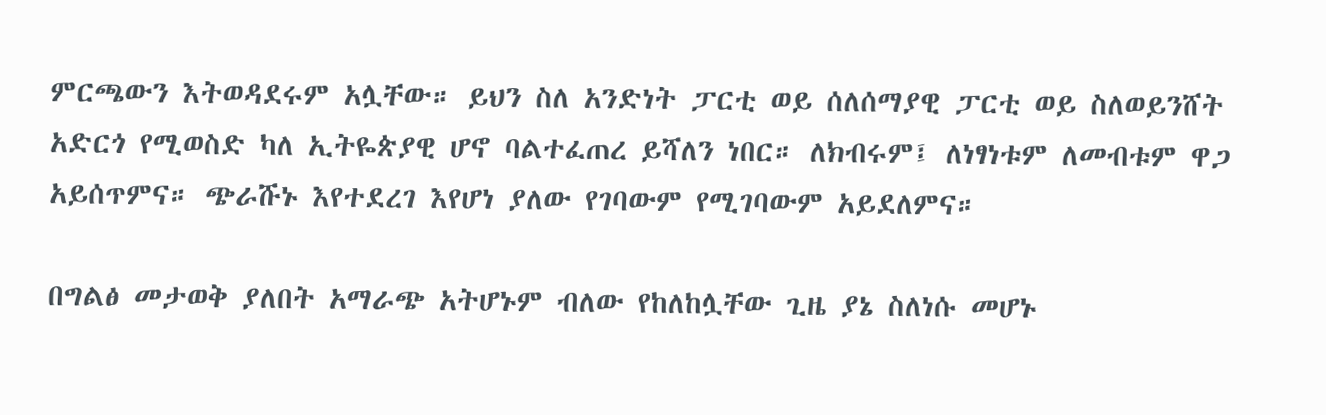ምርጫውን እትወዳደሩም አሏቸው። ይህን ስለ አንድነት ፓርቲ ወይ ሰለሰማያዊ ፓርቲ ወይ ስለወይንሸት አድርጎ የሚወስድ ካለ ኢትዬጵያዊ ሆኖ ባልተፈጠረ ይሻለን ነበር። ለክብሩም፤ ለነፃነቱም ለመብቱም ዋጋ አይሰጥምና። ጭራሹኑ እየተደረገ እየሆነ ያለው የገባውም የሚገባውም አይደለምና።

በግልፅ መታወቅ ያለበት አማራጭ አትሆኑም ብለው የከለከሏቸው ጊዜ ያኔ ስለነሱ መሆኑ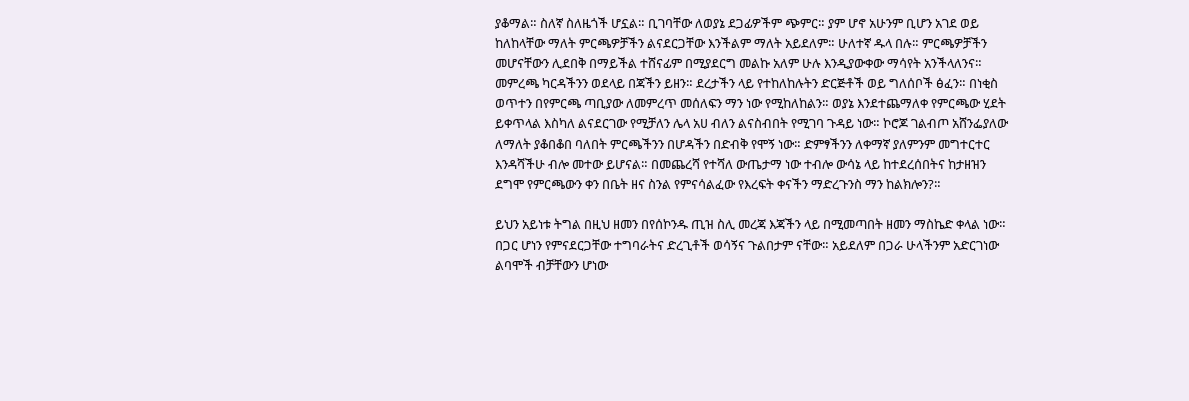ያቆማል። ስለኛ ስለዜጎች ሆኗል። ቢገባቸው ለወያኔ ደጋፊዎችም ጭምር። ያም ሆኖ አሁንም ቢሆን አገደ ወይ ከለከላቸው ማለት ምርጫዎቻችን ልናደርጋቸው እንችልም ማለት አይደለም። ሁለተኛ ዱላ በሉ። ምርጫዎቻችን መሆናቸውን ሊደበቅ በማይችል ተሸናፊም በሚያደርግ መልኩ አለም ሁሉ እንዲያውቀው ማሳየት አንችላለንና። መምረጫ ካርዳችንን ወደላይ በጃችን ይዘን። ደረታችን ላይ የተከለከሉትን ድርጅቶች ወይ ግለሰቦች ፅፈን። በነቂስ ወጥተን በየምርጫ ጣቢያው ለመምረጥ መሰለፍን ማን ነው የሚከለከልን። ወያኔ እንደተጨማለቀ የምርጫው ሂደት ይቀጥላል እስካለ ልናደርገው የሚቻለን ሌላ አሀ ብለን ልናስብበት የሚገባ ጉዳይ ነው። ኮሮጆ ገልብጦ አሸንፌያለው ለማለት ያቆበቆበ ባለበት ምርጫችንን በሆዳችን በድብቅ የሞኝ ነው። ድምፃችንን ለቀማኛ ያለምንም መግተርተር እንዳሻችሁ ብሎ መተው ይሆናል። በመጨረሻ የተሻለ ውጤታማ ነው ተብሎ ውሳኔ ላይ ከተደረሰበትና ከታዘዝን ደግሞ የምርጫውን ቀን በቤት ዘና ስንል የምናሳልፈው የእረፍት ቀናችን ማድረጉንስ ማን ከልክሎን?።

ይህን አይነቱ ትግል በዚህ ዘመን በየሰኮንዱ ጢዝ ስሊ መረጃ እጃችን ላይ በሚመጣበት ዘመን ማስኬድ ቀላል ነው። በጋር ሆነን የምናደርጋቸው ተግባራትና ድረጊቶች ወሳኝና ጉልበታም ናቸው። አይደለም በጋራ ሁላችንም አድርገነው ልባሞች ብቻቸውን ሆነው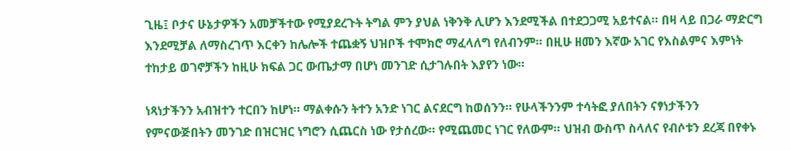ጊዜ፤ ቦታና ሁኔታዎችን አመቻችተው የሚያደረጉት ትግል ምን ያህል ነቅንቅ ሊሆን እንደሚችል በተደጋጋሚ አይተናል። በዛ ላይ በጋራ ማድርግ እንደሚቻል ለማስረገጥ እርቀን ከሌሎች ተጨቋኝ ህዝቦች ተሞክሮ ማፈላለግ የለብንም። በዚሁ ዘመን እኛው አገር የእስልምና እምነት ተከታይ ወገኖቻችን ከዚሁ ክፍል ጋር ውጤታማ በሆነ መንገድ ሲታገሉበት እያየን ነው።

ነጻነታችንን አብዝተን ተርበን ከሆነ። ማልቀሱን ትተን አንድ ነገር ልናደርግ ከወሰንን። የሁላችንንም ተሳትፎ ያለበትን ናፃነታችንን የምናውጅበትን መንገድ በዝርዝር ነግሮን ሲጨርስ ነው የታሰረው። የሚጨመር ነገር የለውም። ህዝብ ውስጥ ስላለና የብሶቱን ደረጃ በየቀኑ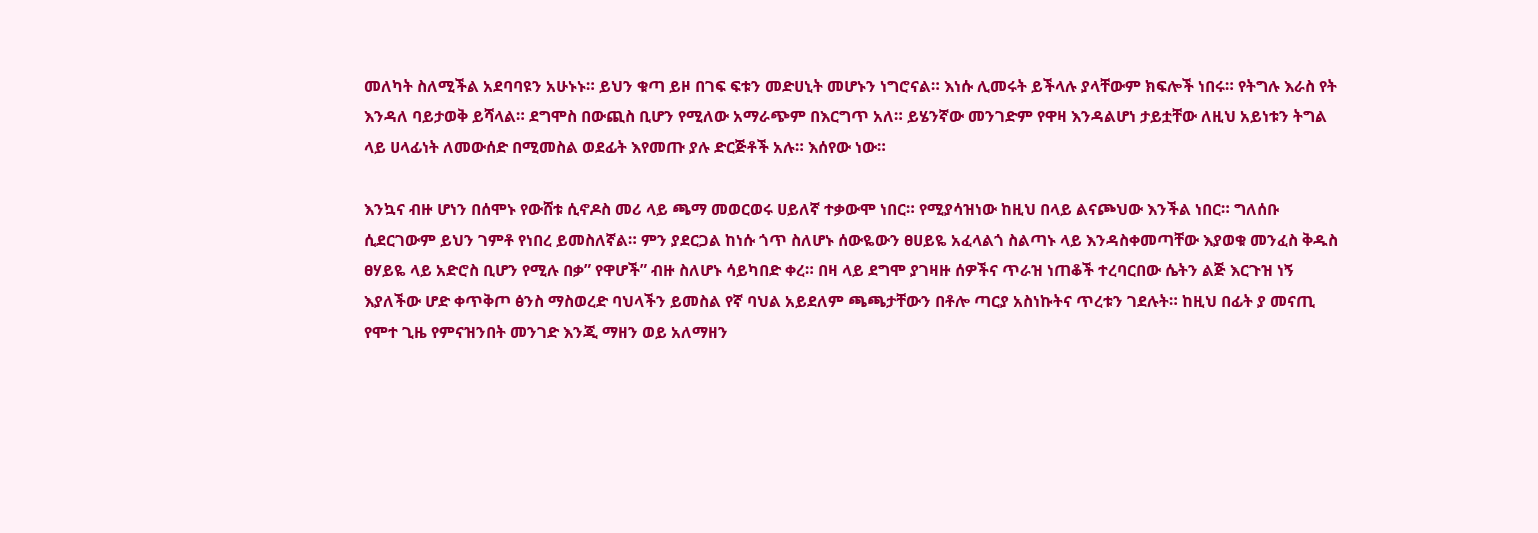መለካት ስለሚችል አደባባዩን አሁኑኑ። ይህን ቁጣ ይዞ በገፍ ፍቱን መድሀኒት መሆኑን ነግሮናል። እነሱ ሊመሩት ይችላሉ ያላቸውም ክፍሎች ነበሩ። የትግሉ እራስ የት እንዳለ ባይታወቅ ይሻላል። ደግሞስ በውጪስ ቢሆን የሚለው አማራጭም በእርግጥ አለ። ይሄንኛው መንገድም የዋዛ እንዳልሆነ ታይቷቸው ለዚህ አይነቱን ትግል ላይ ሀላፊነት ለመውሰድ በሚመስል ወደፊት እየመጡ ያሉ ድርጅቶች አሉ። እሰየው ነው።

እንኳና ብዙ ሆነን በሰሞኑ የውሸቱ ሲኖዶስ መሪ ላይ ጫማ መወርወሩ ሀይለኛ ተቃውሞ ነበር። የሚያሳዝነው ከዚህ በላይ ልናጮህው እንችል ነበር። ግለሰቡ ሲደርገውም ይህን ገምቶ የነበረ ይመስለኛል። ምን ያደርጋል ከነሱ ጎጥ ስለሆኑ ሰውዬውን ፀሀይዬ አፈላልጎ ስልጣኑ ላይ እንዳስቀመጣቸው እያወቁ መንፈስ ቅዱስ ፀሃይዬ ላይ አድሮስ ቢሆን የሚሉ በቃ” የዋሆች” ብዙ ስለሆኑ ሳይካበድ ቀረ። በዛ ላይ ደግሞ ያገዛዙ ሰዎችና ጥራዝ ነጠቆች ተረባርበው ሴትን ልጅ እርጉዝ ነኝ እያለችው ሆድ ቀጥቅጦ ፅንስ ማስወረድ ባህላችን ይመስል የኛ ባህል አይደለም ጫጫታቸውን በቶሎ ጣርያ አስነኩትና ጥረቱን ገደሉት። ከዚህ በፊት ያ መናጢ የሞተ ጊዜ የምናዝንበት መንገድ እንጂ ማዘን ወይ አለማዘን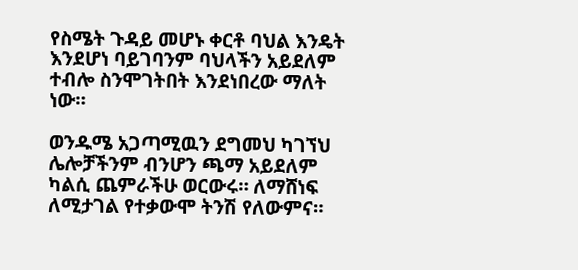የስሜት ጉዳይ መሆኑ ቀርቶ ባህል እንዴት እንደሆነ ባይገባንም ባህላችን አይደለም ተብሎ ስንሞገትበት እንደነበረው ማለት ነው።

ወንዱሜ አጋጣሚዉን ደግመህ ካገኘህ ሌሎቻችንም ብንሆን ጫማ አይደለም ካልሲ ጨምራችሁ ወርውሩ። ለማሸነፍ ለሚታገል የተቃውሞ ትንሽ የለውምና።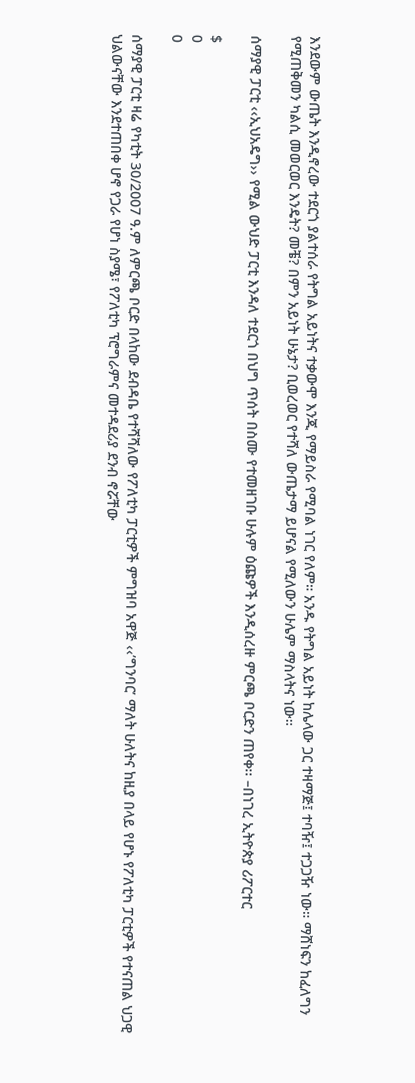እንደውም ውጤት እንዲኖረው ተደርጎ ያልተሰራ የትግል አይነትና ተቃውሞ እንጂ የማይስራ የሚባል ነገር የለም። አንዱ የትግል አይነት ከሌላው ጋር ተዛማጅ፤ ተባዥ፤ ተጋጋዥ ነው። ማሸነፍን ከፈለግን የሚጠቅመን ካልሲ መወርወር እንዴት? መቼ? በምን አይነት ሁኔታ? ቢወረወር የተሻለ ውጤታማ ይሆናል የሚለውን ሁሌም ማስላትና ነው።

ሰማያዊ ፓርቲ ‹‹ኢህአዴግ›› የሚል ውህድ ፓርቲ እንዳለ ተደርጎ በህግ ጥሰት በስሙ የተመዘገቡ ሁሉም ዕጩዎች እንዲሰረዙ ምርጫ ቦርድን ጠየቀ፡፡ –በነገረ ኢትዮጵያ ሪፖርተር

$
0
0

ሰማያዊ ፓርቲ ዛሬ የካቲት 30/2007 ዓ.ም ለምርጫ ቦርድ በላከው ደብዳቤ የተሻሻለው የፖለቲካ ፓርቲዎች ምግዝባ አዋጅ ‹‹’ግንባር’ ማለት ሁለትና ከዚያ በላይ የሆኑ የፖለቲካ ፓርቲዎች የተናጠል ህጋዊ ህልውናቸው እንደተጠበቀ ሆኖ የጋራ የሆነ ስያሜ፣ የፖለቲካ ፕሮግራምና መተዳደሪያ ደንብ ኖሯቸው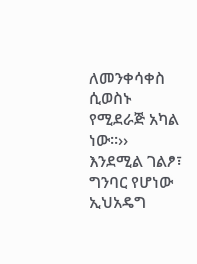ለመንቀሳቀስ ሲወስኑ የሚደራጅ አካል ነው፡፡›› እንደሚል ገልፆ፣ ግንባር የሆነው ኢህአዴግ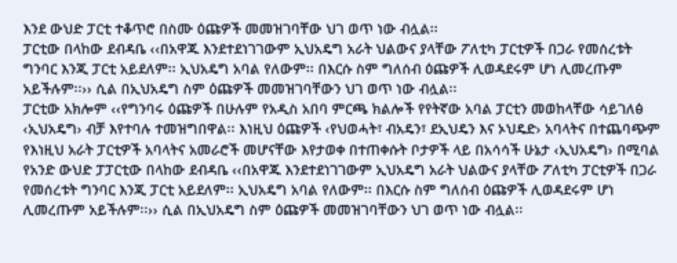እንደ ውህድ ፓርቲ ተቆጥሮ በስሙ ዕጩዎች መመዝገባቸው ህገ ወጥ ነው ብሏል፡፡
ፓርቲው በላከው ደብዳቤ ‹‹በአዋጁ እንደተደነገገውም ኢህአዴግ አራት ህልውና ያላቸው ፖለቲካ ፓርቲዎች በጋራ የመሰረቱት ግንባር እንጂ ፓርቲ አይደለም፡፡ ኢህአዴግ አባል የለውም፡፡ በእርሱ ስም ግለሰብ ዕጩዎች ሊወዳደሩም ሆነ ሊመረጡም አይችሉም፡፡›› ሲል በኢህአዴግ ስም ዕጩዎች መመዝገባቸውን ህገ ወጥ ነው ብሏል፡፡
ፓርቲው አክሎም ‹‹የግንባሩ ዕጩዎች በሁሉም የአዲስ አበባ ምርጫ ክልሎች የየትኛው አባል ፓርቲን መወከላቸው ሳይገለፅ ‹ኢህአዴግ› ብቻ እየተባሉ ተመዝግበዋል፡፡ እነዚህ ዕጩዎች ‹የህወሓት፣ ብአዴን፣ ደኢህዴን እና ኦህዴድ› አባላትና በተጨባጭም የእነዚህ አራት ፓርቲዎች አባላትና አመራሮች መሆናቸው እየታወቀ በተጠቀሱት ቦታዎች ላይ በአሳሳች ሁኔታ ‹ኢህአዴግ› በሚባል የአንድ ውህድ ፓፓርቲው በላከው ደብዳቤ ‹‹በአዋጁ እንደተደነገገውም ኢህአዴግ አራት ህልውና ያላቸው ፖለቲካ ፓርቲዎች በጋራ የመሰረቱት ግንባር እንጂ ፓርቲ አይደለም፡፡ ኢህአዴግ አባል የለውም፡፡ በእርሱ ስም ግለሰብ ዕጩዎች ሊወዳደሩም ሆነ ሊመረጡም አይችሉም፡፡›› ሲል በኢህአዴግ ስም ዕጩዎች መመዝገባቸውን ህገ ወጥ ነው ብሏል፡፡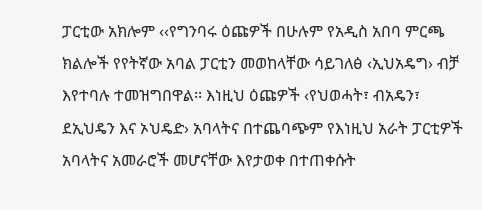ፓርቲው አክሎም ‹‹የግንባሩ ዕጩዎች በሁሉም የአዲስ አበባ ምርጫ ክልሎች የየትኛው አባል ፓርቲን መወከላቸው ሳይገለፅ ‹ኢህአዴግ› ብቻ እየተባሉ ተመዝግበዋል፡፡ እነዚህ ዕጩዎች ‹የህወሓት፣ ብአዴን፣ ደኢህዴን እና ኦህዴድ› አባላትና በተጨባጭም የእነዚህ አራት ፓርቲዎች አባላትና አመራሮች መሆናቸው እየታወቀ በተጠቀሱት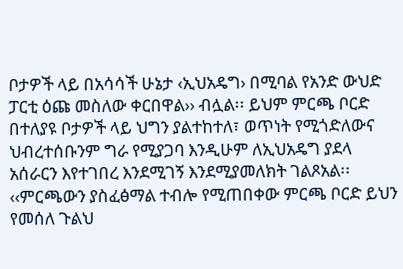ቦታዎች ላይ በአሳሳች ሁኔታ ‹ኢህአዴግ› በሚባል የአንድ ውህድ ፓርቲ ዕጩ መስለው ቀርበዋል›› ብሏል፡፡ ይህም ምርጫ ቦርድ በተለያዩ ቦታዎች ላይ ህግን ያልተከተለ፣ ወጥነት የሚጎድለውና ህብረተሰቡንም ግራ የሚያጋባ እንዲሁም ለኢህአዴግ ያደላ አሰራርን እየተገበረ እንደሚገኝ እንደሚያመለክት ገልጾአል፡፡
‹‹ምርጫውን ያስፈፅማል ተብሎ የሚጠበቀው ምርጫ ቦርድ ይህን የመሰለ ጉልህ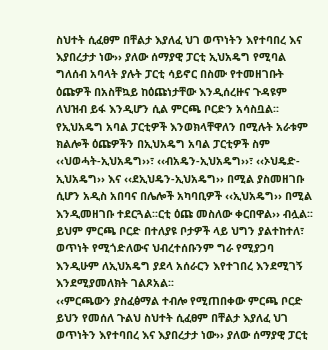ስህተት ሲፈፀም በቸልታ እያለፈ ህገ ወጥነትን እየተባበረ እና እያበረታታ ነው›› ያለው ሰማያዊ ፓርቲ ኢህአዴግ የሚባል ግለሰብ አባላት ያሉት ፓርቲ ሳይኖር በስሙ የተመዘገቡት ዕጩዎች በአስቸኳይ ከዕጩነታቸው እንዲሰረዙና ጉዳዩም ለህዝብ ይፋ እንዲሆን ሲል ምርጫ ቦርድን አሳስቧል፡፡
የኢህአዴግ አባል ፓርቲዎች እንወክላቸዋለን በሚሉት አራቱም ክልሎች ዕጩዎችን በኢህአዴግ አባል ፓርቲዎች ስም ‹‹ህወሓት-ኢህአዴግ››፣ ‹‹ብአዴን-ኢህአዴግ››፣ ‹‹ኦህዴድ-ኢህአዴግ›› እና ‹‹ደኢህዴን-ኢህአዴግ›› በሚል ያስመዘገቡ ሲሆን አዲስ አበባና በሌሎች አካባቢዎች ‹‹ኢህአዴግ›› በሚል እንዲመዘገቡ ተደርጓል፡፡ርቲ ዕጩ መስለው ቀርበዋል›› ብሏል፡፡ ይህም ምርጫ ቦርድ በተለያዩ ቦታዎች ላይ ህግን ያልተከተለ፣ ወጥነት የሚጎድለውና ህብረተሰቡንም ግራ የሚያጋባ እንዲሁም ለኢህአዴግ ያደላ አሰራርን እየተገበረ እንደሚገኝ እንደሚያመለክት ገልጾአል፡፡
‹‹ምርጫውን ያስፈፅማል ተብሎ የሚጠበቀው ምርጫ ቦርድ ይህን የመሰለ ጉልህ ስህተት ሲፈፀም በቸልታ እያለፈ ህገ ወጥነትን እየተባበረ እና እያበረታታ ነው›› ያለው ሰማያዊ ፓርቲ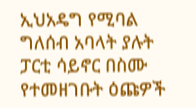ኢህአዴግ የሚባል ግለሰብ አባላት ያሉት ፓርቲ ሳይኖር በስሙ የተመዘገቡት ዕጩዎች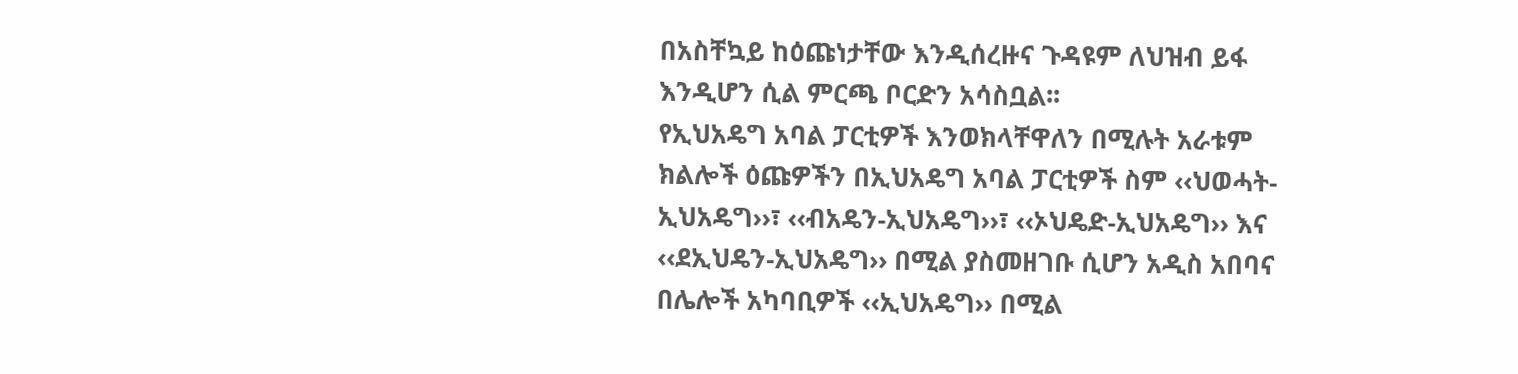በአስቸኳይ ከዕጩነታቸው እንዲሰረዙና ጉዳዩም ለህዝብ ይፋ እንዲሆን ሲል ምርጫ ቦርድን አሳስቧል፡፡
የኢህአዴግ አባል ፓርቲዎች እንወክላቸዋለን በሚሉት አራቱም ክልሎች ዕጩዎችን በኢህአዴግ አባል ፓርቲዎች ስም ‹‹ህወሓት-ኢህአዴግ››፣ ‹‹ብአዴን-ኢህአዴግ››፣ ‹‹ኦህዴድ-ኢህአዴግ›› እና ‹‹ደኢህዴን-ኢህአዴግ›› በሚል ያስመዘገቡ ሲሆን አዲስ አበባና በሌሎች አካባቢዎች ‹‹ኢህአዴግ›› በሚል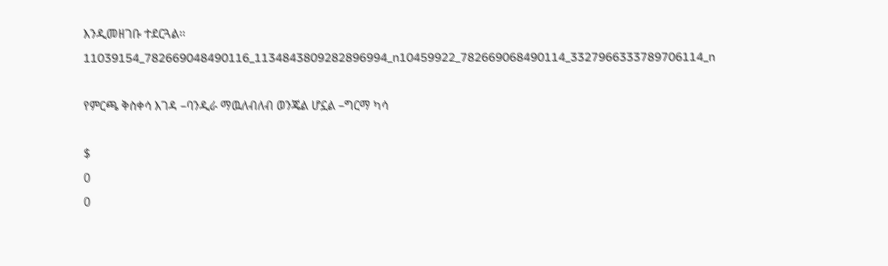እንዲመዘገቡ ተደርጓል፡፡11039154_782669048490116_1134843809282896994_n10459922_782669068490114_3327966333789706114_n

የምርጫ ቅስቀሳ እገዳ –ባንዲራ ማዉለብለብ ወንጄል ሆኗል –ግርማ ካሳ

$
0
0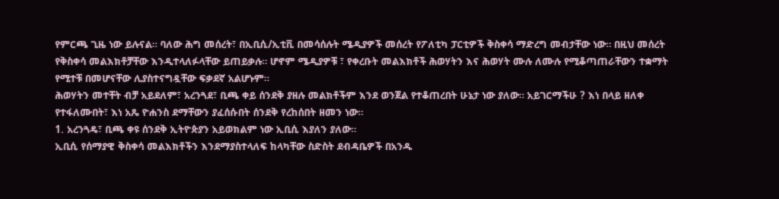የምርጫ ጊዜ ነው ይሉናል። ባለው ሕግ መሰረት፣ በኢቢሲ/ኢቲቪ በመሳሰሉት ሜዲያዎች መሰረት የፖለቲካ ፓርቲዎች ቅስቀሳ ማድረግ መብታቸው ነው። በዚህ መሰረት የቅስቀሳ መልእክቶቻቸው እንዲተላለፉላቸው ይጠይቃሉ። ሆኖም ሜዲያዎቹ ፣ የቀረቡት መልእክቶች ሕወሃትን እና ሕወሃት ሙሉ ለሙሉ የሚቆጣጠራቸውን ተቋማት የሚተቹ በመሆናቸው ሊያስተናግዷቸው ፍቃደኛ አልሆኑም።
ሕወሃትን መተቸት ብቻ አይደለም፣ አረንጓደ፣ ቢጫ ቀይ ሰንደቅ ያዘሉ መልክቶችም እንደ ወንጀል የተቆጠረበት ሁኔታ ነው ያለው። አይገርማችሁ ? እነ በላይ ዘለቀ የተፋለሙበት፣ እነ አጼ ዮሐንስ ደማቸውን ያፈሰሱበት ሰንደቅ የረከሰበት ዘመን ነው።
1. አረንጓዴ፣ ቢጫ ቀዩ ሰንደቅ ኢትዮጵያን አይወክልም ነው ኢቢሲ እያለን ያለው።
ኢቢሲ የሰማያዊ ቅስቀሳ መልእክቶችን እንደማያስተላለፍ ከላካቸው ስድስት ደብዳቤዎች በአንዱ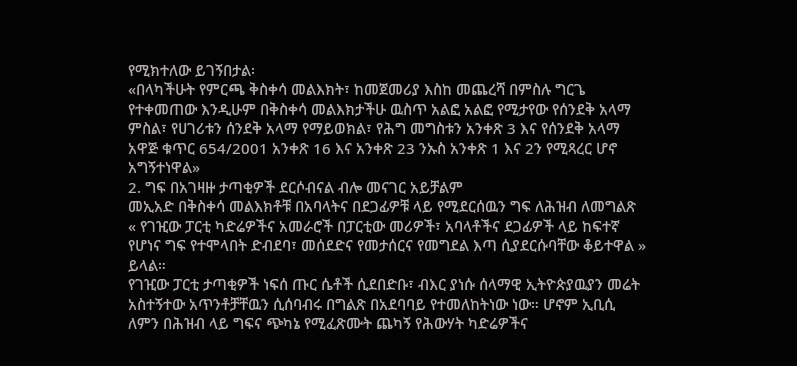የሚክተለው ይገኝበታል፡
«በላካችሁት የምርጫ ቅስቀሳ መልእክት፣ ከመጀመሪያ እስከ መጨረሻ በምስሉ ግርጌ የተቀመጠው እንዲሁም በቅስቀሳ መልእክታችሁ ዉስጥ አልፎ አልፎ የሚታየው የሰንደቅ አላማ ምስል፣ የሀገሪቱን ሰንደቅ አላማ የማይወክል፣ የሕግ መግስቱን አንቀጽ 3 እና የሰንደቅ አላማ አዋጅ ቁጥር 654/2001 አንቀጽ 16 እና አንቀጽ 23 ንኡስ አንቀጽ 1 እና 2ን የሚጻረር ሆኖ አግኝተነዋል»
2. ግፍ በአገዛዙ ታጣቂዎች ደርሶብናል ብሎ መናገር አይቻልም
መኢአድ በቅስቀሳ መልእክቶቹ በአባላትና በደጋፊዎቹ ላይ የሚደርሰዉን ግፍ ለሕዝብ ለመግልጽ « የገዢው ፓርቲ ካድሬዎችና አመራሮች በፓርቲው መሪዎች፣ አባላቶችና ደጋፊዎች ላይ ከፍተኛ የሆነና ግፍ የተሞላበት ድብደባ፣ መሰደድና የመታሰርና የመግደል እጣ ሲያደርሱባቸው ቆይተዋል » ይላል።
የገዢው ፓርቲ ታጣቂዎች ነፍሰ ጡር ሴቶች ሲደበድቡ፣ ብእር ያነሱ ሰላማዊ ኢትዮጵያዉያን መሬት አስተኝተው አጥንቶቻቸዉን ሲሰባብሩ በግልጽ በአደባባይ የተመለከትነው ነው። ሆኖም ኢቢሲ ለምን በሕዝብ ላይ ግፍና ጭካኔ የሚፈጽሙት ጨካኝ የሕውሃት ካድሬዎችና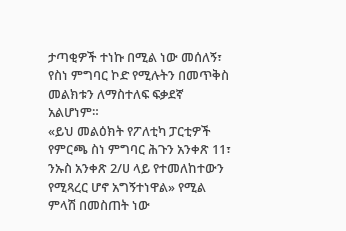ታጣቂዎች ተነኩ በሚል ነው መሰለኝ፣ የስነ ምግባር ኮድ የሚሉትን በመጥቅስ መልክቱን ለማስተለፍ ፍቃደኛ አልሆነም።
«ይህ መልዕክት የፖለቲካ ፓርቲዎች የምርጫ ስነ ምግባር ሕጉን አንቀጽ 11፣ ንኡስ አንቀጽ 2/ሀ ላይ የተመለከተውን የሚጻረር ሆኖ አግኝተነዋል» የሚል ምላሽ በመስጠት ነው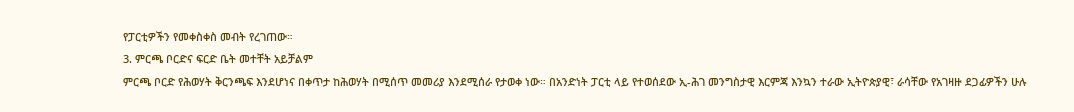የፓርቲዎችን የመቀስቀስ መብት የረገጠው።
3. ምርጫ ቦርድና ፍርድ ቤት መተቸት አይቻልም
ምርጫ ቦርድ የሕወሃት ቅርንጫፍ እንደሆነና በቀጥታ ከሕወሃት በሚሰጥ መመሪያ እንደሚሰራ የታወቀ ነው። በአንድነት ፓርቲ ላይ የተወሰደው ኢ-ሕገ መንግስታዊ እርምጃ እንኳን ተራው ኢትዮጵያዊ፣ ራሳቸው የአገዛዙ ደጋፊዎችን ሁሉ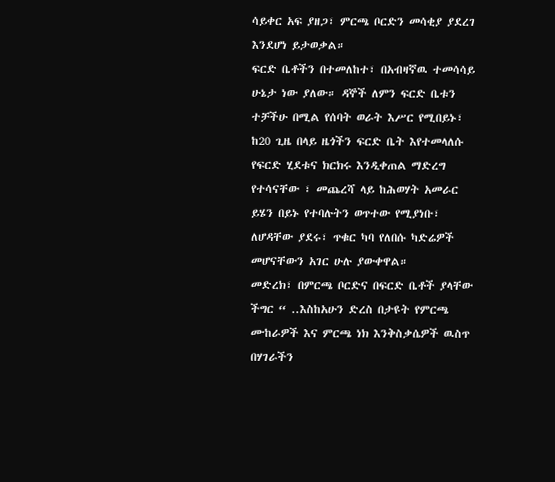ሳይቀር አፍ ያዘጋ፣ ምርጫ ቦርድን መሳቂያ ያደረገ እንደሆነ ይታወቃል።
ፍርድ ቤቶችን በተመለከተ፣ በአብዛኛዉ ተመሳሳይ ሁኔታ ነው ያለው። ዳኞች ለምን ፍርድ ቤቱን ተቻችሁ በሚል የሰባት ወራት እሥር የሚበይኑ፣ ከ20 ጊዜ በላይ ዜጎችን ፍርድ ቤት እየተመላለሱ የፍርድ ሂደቱና ክርክሩ እንዲቀጠል ማድረግ የተሳናቸው ፣ መጨረሻ ላይ ከሕወሃት አመራር ይሄን በይኑ የተባሉትን ወጥተው የሚያነቡ፣ ለሆዳቸው ያደሩ፣ ጥቁር ካባ የለበሱ ካድሬዎች መሆናቸውን አገር ሁሉ ያውቀዋል።
መድረክ፣ በምርጫ ቦርድና በፍርድ ቤቶች ያላቸው ችግር “ ..እስከአሁን ድረስ በታዩት የምርጫ ሙከራዎች እና ምርጫ ነክ እንቅስቃሴዎች ዉስጥ በሃገራችን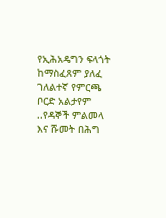የኢሕአዴግን ፍላጎት ከማስፈጸም ያለፈ ገለልተኛ የምርጫ ቦርድ አልታየም ..የዳኞች ምልመላ እና ሹመት በሕግ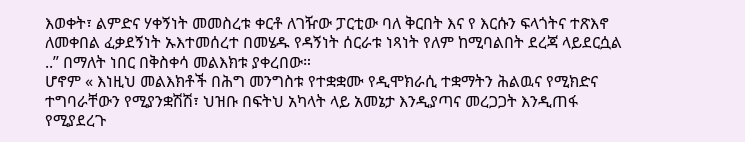እወቀት፣ ልምድና ሃቀኝነት መመስረቱ ቀርቶ ለገዥው ፓርቲው ባለ ቅርበት እና የ እርሱን ፍላጎትና ተጽእኖ ለመቀበል ፈቃደኝነት ኡእተመሰረተ በመሄዱ የዳኝነት ሰርራቱ ነጻነት የለም ከሚባልበት ደረጃ ላይደርሷል ..” በማለት ነበር በቅስቀሳ መልእክቱ ያቀረበው።
ሆኖም « እነዚህ መልእክቶች በሕግ መንግስቱ የተቋቋሙ የዲሞክራሲ ተቋማትን ሕልዉና የሚክድና ተግባራቸውን የሚያንቋሽሽ፣ ህዝቡ በፍትህ አካላት ላይ አመኔታ እንዲያጣና መረጋጋት እንዲጠፋ የሚያደረጉ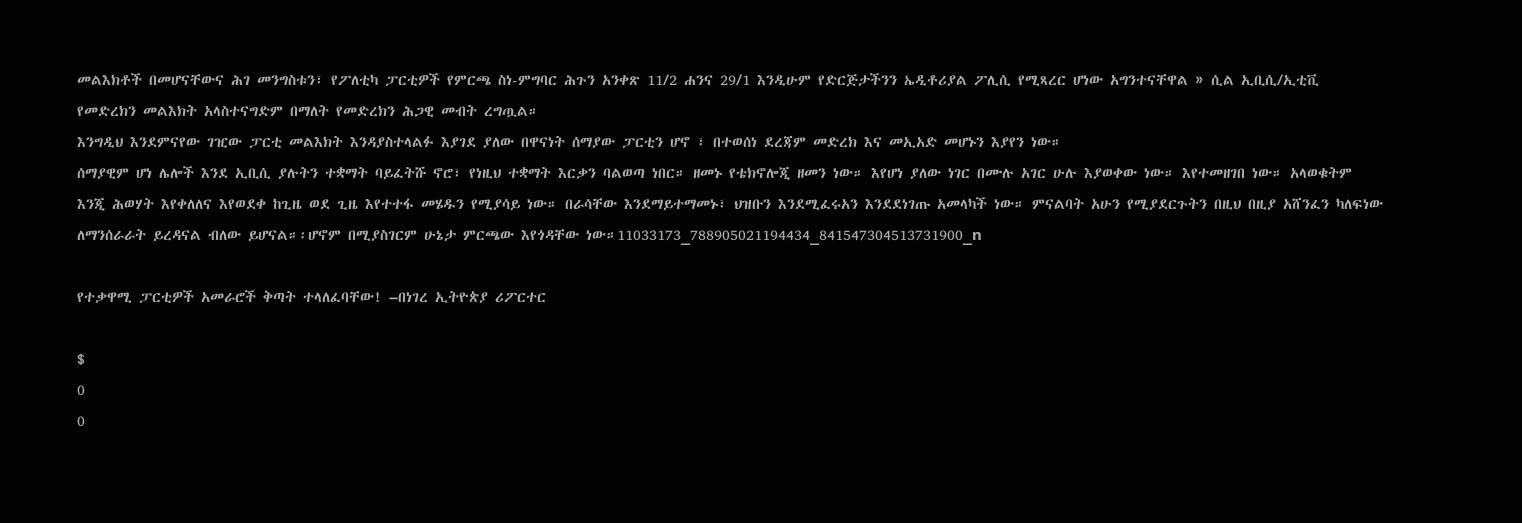መልእክቶች በመሆናቸውና ሕገ መንግስቱን፣ የፖለቲካ ፓርቲዎች የምርጫ ስነ-ምግባር ሕጉን አንቀጽ 11/2 ሐንና 29/1 እንዲሁም የድርጅታችንን ኤዲቶሪያል ፖሊሲ የሚጻረር ሆነው አግንተናቸዋል » ሲል ኢቢሲ/ኢቲቪ የመድረክን መልእክት አላስተናግድም በማለት የመድረክን ሕጋዊ መብት ረግጧል።
እንግዲህ እንደምናየው ገዢው ፓርቲ መልእክት እንዳያስተላልፉ እያገደ ያለው በዋናነት ሰማያው ፓርቲን ሆኖ ፣ በተወሰነ ደረጃም መድረክ እና መኢአድ መሆኑን እያየን ነው።
ሰማያዊም ሆነ ሌሎች እንደ ኢቢሲ ያሉትን ተቋማት ባይፈትሹ ኖሮ፣ የነዚህ ተቋማት እርቃን ባልወጣ ነበር። ዘመኑ የቴክኖሎጂ ዘመን ነው። እየሆነ ያለው ነገር በሙሉ አገር ሁሉ እያወቀው ነው። እየተመዘገበ ነው። አላወቁትም እንጂ ሕወሃት እየቀለለና እየወደቀ ከጊዜ ወደ ጊዜ እየተተፋ መሄዱን የሚያሳይ ነው። በራሳቸው እንደማይተማመኑ፣ ህዝቡን እንደሚፈሩአን እንደደነገጡ አመላካች ነው። ምናልባት አሁን የሚያደርጉትን በዚህ በዚያ አሸንፈን ካለፍነው ለማንሰራራት ይረዳናል ብለው ይሆናል።፡ሆኖም በሚያስገርም ሁኔታ ምርጫው እየጎዳቸው ነው።11033173_788905021194434_841547304513731900_n

የተቃዋሚ ፓርቲዎች አመራሮች ቅጣት ተላለፈባቸው! –በነገረ ኢትዮጵያ ሪፖርተር

$
0
0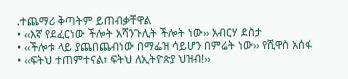᎐ተጨማሪ ቅጣትም ይጠብቃቸዋል
• ‹‹እኛ የደፈርነው ችሎት አሻንጉሊት ችሎት ነው›› አብርሃ ደስታ
• ‹‹ችሎቱ ላይ ያጨበጨብነው በማፌዝ ሳይሆን በምሬት ነው›› የሺዋስ አሰፋ
• ‹‹ፍትህ ተጠምተናል፣ ፍትህ ለኢትዮጵያ ህዝብ!››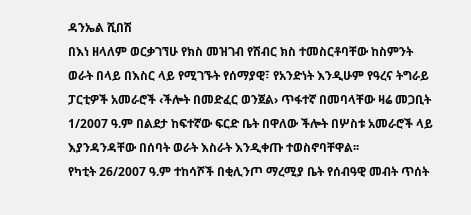ዳንኤል ሺበሽ
በእነ ዘላለም ወርቃገኘሁ የክስ መዝገብ የሽብር ክስ ተመስርቶባቸው ከስምንት ወራት በላይ በእስር ላይ የሚገኙት የሰማያዊ፣ የአንድነት እንዲሁም የዓረና ትግራይ ፓርቲዎች አመራሮች ‹ችሎት በመድፈር ወንጀል› ጥፋተኛ በመባላቸው ዛሬ መጋቢት 1/2007 ዓ.ም በልደታ ከፍተኛው ፍርድ ቤት በዋለው ችሎት በሦስቱ አመራሮች ላይ እያንዳንዳቸው በሰባት ወራት እስራት እንዲቀጡ ተወስኖባቸዋል፡፡
የካቲት 26/2007 ዓ.ም ተከሳሾች በቂሊንጦ ማረሚያ ቤት የሰብዓዊ መብት ጥሰት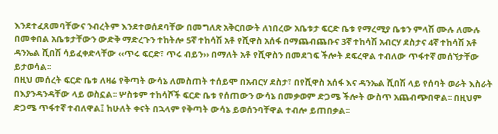እንደተፈጸመባቸውና ንብረትም እንደተወሰደባቸው በመግለጽ አቅርበውት ለነበረው አቤቱታ ፍርድ ቤቱ የማረሚያ ቤቱን ምላሽ ሙሉ ለሙሉ በመቀበል አቤቱታቸውን ውድቅ ማድረጉን ተከትሎ 5ኛ ተከሳሽ አቶ የሺዋስ አሰፋ በማጨብጨቡና 3ኛ ተከሳሽ አብርሃ ደስታና 4ኛ ተከሳሽ አቶ ዳንኤል ሺበሽ ሳይፈቀድላቸው ‹‹ጥሩ ፍርድ፣ ጥሩ ብይን›› በማለት አቶ የሺዋስን በመደገፍ ችሎት ደፍረዋል ተብለው ጥፋተኛ መሰኘታቸው ይታወሳል፡፡
በዚህ መሰረት ፍርድ ቤቱ ለዛሬ የቅጣት ውሳኔ ለመስጠት ተሰይሞ በአብርሃ ደስታ፣ በየሺዋስ አሰፋ እና ዳንኤል ሺበሽ ላይ የሰባት ወራት እስራት በእያንዳንዳቸው ላይ ወስኗል፡፡ ሦስቱም ተከሳሾች ፍርድ ቤቱ የሰጠውን ውሳኔ በመቃወም ድጋሜ ችሎት ውስጥ አጨብጭበዋል፡፡ በዚህም ድጋሜ ጥፋተኛ ተብለዋል፤ ከሁለት ቀናት በኋላም የቅጣት ውሳኔ ይወሰንባቸዋል ተብሎ ይጠበቃል፡፡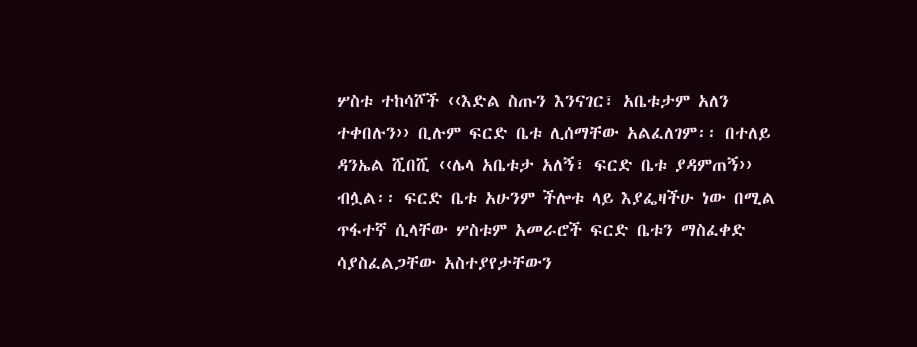ሦስቱ ተከሳሾች ‹‹እድል ስጡን እንናገር፣ አቤቱታም አለን ተቀበሉን›› ቢሉም ፍርድ ቤቱ ሊሰማቸው አልፈለገም፡፡ በተለይ ዳንኤል ሺበሺ ‹‹ሌላ አቤቱታ አለኝ፣ ፍርድ ቤቱ ያዳምጠኝ›› ብሏል፡፡ ፍርድ ቤቱ አሁንም ችሎቱ ላይ እያፌዛችሁ ነው በሚል ጥፋተኛ ሲላቸው ሦስቱም አመራሮች ፍርድ ቤቱን ማስፈቀድ ሳያስፈልጋቸው አስተያየታቸውን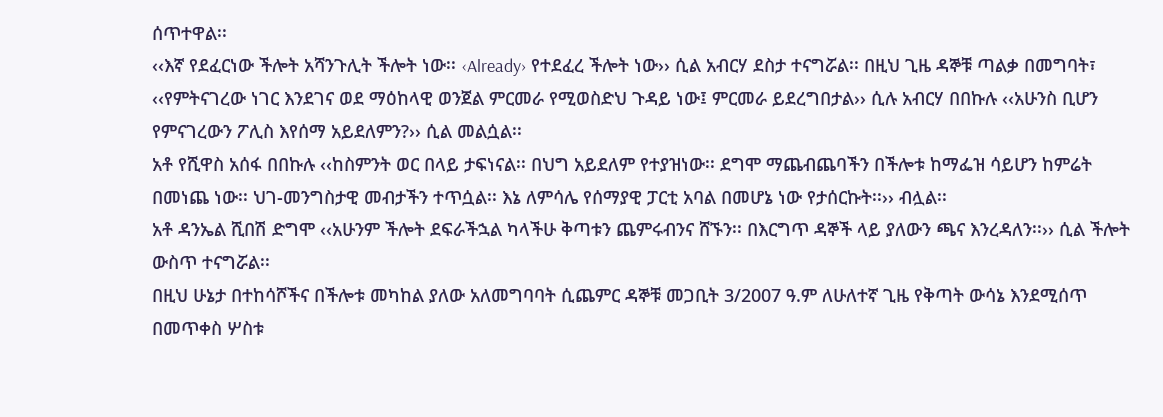ሰጥተዋል፡፡
‹‹እኛ የደፈርነው ችሎት አሻንጉሊት ችሎት ነው፡፡ ‹Already› የተደፈረ ችሎት ነው›› ሲል አብርሃ ደስታ ተናግሯል፡፡ በዚህ ጊዜ ዳኞቹ ጣልቃ በመግባት፣ ‹‹የምትናገረው ነገር እንደገና ወደ ማዕከላዊ ወንጀል ምርመራ የሚወስድህ ጉዳይ ነው፤ ምርመራ ይደረግበታል›› ሲሉ አብርሃ በበኩሉ ‹‹አሁንስ ቢሆን የምናገረውን ፖሊስ እየሰማ አይደለምን?›› ሲል መልሷል፡፡
አቶ የሺዋስ አሰፋ በበኩሉ ‹‹ከስምንት ወር በላይ ታፍነናል፡፡ በህግ አይደለም የተያዝነው፡፡ ደግሞ ማጨብጨባችን በችሎቱ ከማፌዝ ሳይሆን ከምሬት በመነጨ ነው፡፡ ህገ-መንግስታዊ መብታችን ተጥሷል፡፡ እኔ ለምሳሌ የሰማያዊ ፓርቲ አባል በመሆኔ ነው የታሰርኩት፡፡›› ብሏል፡፡
አቶ ዳንኤል ሺበሽ ድግሞ ‹‹አሁንም ችሎት ደፍራችኋል ካላችሁ ቅጣቱን ጨምሩብንና ሸኙን፡፡ በእርግጥ ዳኞች ላይ ያለውን ጫና እንረዳለን፡፡›› ሲል ችሎት ውስጥ ተናግሯል፡፡
በዚህ ሁኔታ በተከሳሾችና በችሎቱ መካከል ያለው አለመግባባት ሲጨምር ዳኞቹ መጋቢት 3/2007 ዓ.ም ለሁለተኛ ጊዜ የቅጣት ውሳኔ እንደሚሰጥ በመጥቀስ ሦስቱ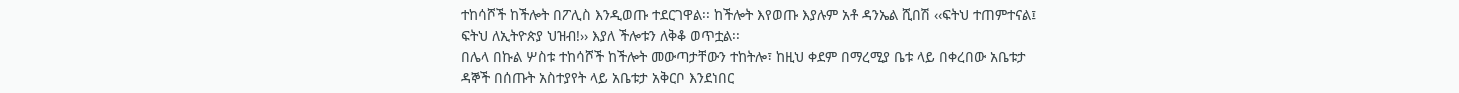ተከሳሾች ከችሎት በፖሊስ እንዲወጡ ተደርገዋል፡፡ ከችሎት እየወጡ እያሉም አቶ ዳንኤል ሺበሽ ‹‹ፍትህ ተጠምተናል፤ ፍትህ ለኢትዮጵያ ህዝብ!›› እያለ ችሎቱን ለቅቆ ወጥቷል፡፡
በሌላ በኩል ሦስቱ ተከሳሾች ከችሎት መውጣታቸውን ተከትሎ፣ ከዚህ ቀደም በማረሚያ ቤቱ ላይ በቀረበው አቤቱታ ዳኞች በሰጡት አስተያየት ላይ አቤቱታ አቅርቦ እንደነበር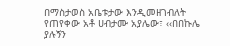በማስታወስ አቤቱታው እንዲመዘገብለት የጠየቀው አቶ ሀብታሙ አያሌው፣ ‹‹በበኩሌ ያሉኝን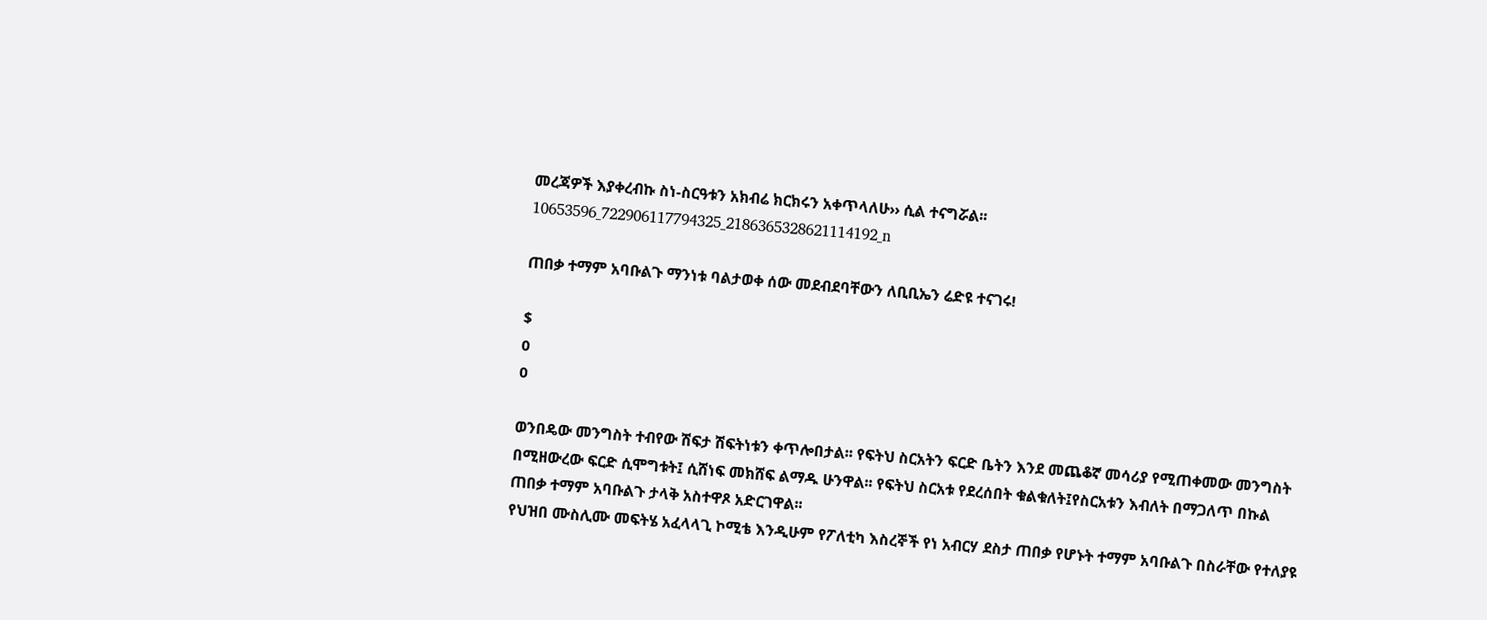መረጃዎች እያቀረብኩ ስነ-ስርዓቱን አክብሬ ክርክሩን አቀጥላለሁ›› ሲል ተናግሯል፡፡10653596_722906117794325_2186365328621114192_n

ጠበቃ ተማም አባቡልጉ ማንነቱ ባልታወቀ ሰው መደብደባቸውን ለቢቢኤን ሬድዩ ተናገሩ!

$
0
0

ወንበዴው መንግስት ተብየው ሽፍታ ሽፍትነቱን ቀጥሎበታል፡፡ የፍትህ ስርአትን ፍርድ ቤትን እንደ መጨቆኛ መሳሪያ የሚጠቀመው መንግስት በሚዘውረው ፍርድ ሲሞግቱት፤ ሲሸነፍ መክሸፍ ልማዱ ሁንዋል፡፡ የፍትህ ስርአቱ የደረሰበት ቁልቁለት፤የስርአቱን እብለት በማጋለጥ በኩል ጠበቃ ተማም አባቡልጉ ታላቅ አስተዋጾ አድርገዋል፡፡
የህዝበ ሙስሊሙ መፍትሄ አፈላላጊ ኮሚቴ እንዲሁም የፖለቲካ እስረኞች የነ አብርሃ ደስታ ጠበቃ የሆኑት ተማም አባቡልጉ በስራቸው የተለያዩ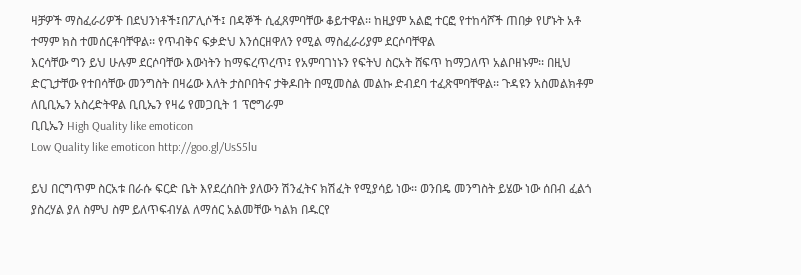ዛቻዎች ማስፈራሪዎች በደህንነቶች፤በፖሊሶች፤ በዳኞች ሲፈጸምባቸው ቆይተዋል፡፡ ከዚያም አልፎ ተርፎ የተከሳሾች ጠበቃ የሆኑት አቶ ተማም ክስ ተመሰርቶባቸዋል፡፡ የጥብቅና ፍቃድህ እንሰርዘዋለን የሚል ማስፈራሪያም ደርሶባቸዋል
እርሳቸው ግን ይህ ሁሉም ደርሶባቸው እውነትን ከማፍረጥረጥ፤ የአምባገነኑን የፍትህ ስርአት ሸፍጥ ከማጋለጥ አልቦዘኑም፡፡ በዚህ ድርጊታቸው የተበሳቸው መንግስት በዛሬው እለት ታስቦበትና ታቅዶበት በሚመስል መልኩ ድብደባ ተፈጽሞባቸዋል፡፡ ጉዳዩን አስመልክቶም ለቢቢኤን አስረድትዋል ቢቢኤን የዛሬ የመጋቢት 1 ፕሮግራም
ቢቢኤን High Quality like emoticon
Low Quality like emoticon http://goo.gl/UsS5lu

ይህ በርግጥም ስርአቱ በራሱ ፍርድ ቤት እየደረሰበት ያለውን ሽንፈትና ክሽፈት የሚያሳይ ነው፡፡ ወንበዴ መንግስት ይሄው ነው ሰበብ ፈልጎ ያስረሃል ያለ ስምህ ስም ይለጥፍብሃል ለማሰር አልመቸው ካልክ በዱርየ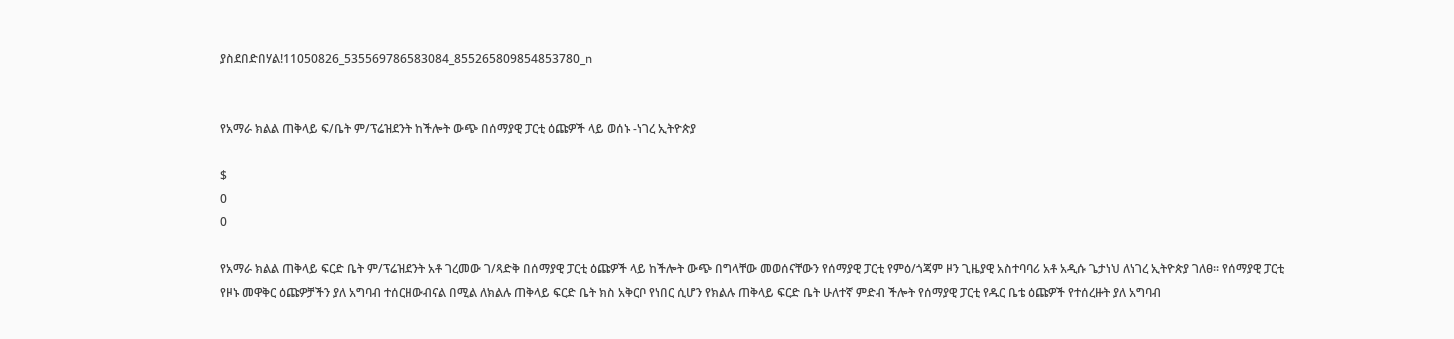ያስደበድበሃል!11050826_535569786583084_855265809854853780_n


የአማራ ክልል ጠቅላይ ፍ/ቤት ም/ፕሬዝደንት ከችሎት ውጭ በሰማያዊ ፓርቲ ዕጩዎች ላይ ወሰኑ -ነገረ ኢትዮጵያ

$
0
0

የአማራ ክልል ጠቅላይ ፍርድ ቤት ም/ፕሬዝደንት አቶ ገረመው ገ/ጻድቅ በሰማያዊ ፓርቲ ዕጩዎች ላይ ከችሎት ውጭ በግላቸው መወሰናቸውን የሰማያዊ ፓርቲ የምዕ/ጎጃም ዞን ጊዜያዊ አስተባባሪ አቶ አዲሱ ጌታነህ ለነገረ ኢትዮጵያ ገለፀ፡፡ የሰማያዊ ፓርቲ የዞኑ መዋቅር ዕጩዎቻችን ያለ አግባብ ተሰርዘውብናል በሚል ለክልሉ ጠቅላይ ፍርድ ቤት ክስ አቅርቦ የነበር ሲሆን የክልሉ ጠቅላይ ፍርድ ቤት ሁለተኛ ምድብ ችሎት የሰማያዊ ፓርቲ የዱር ቤቴ ዕጩዎች የተሰረዙት ያለ አግባብ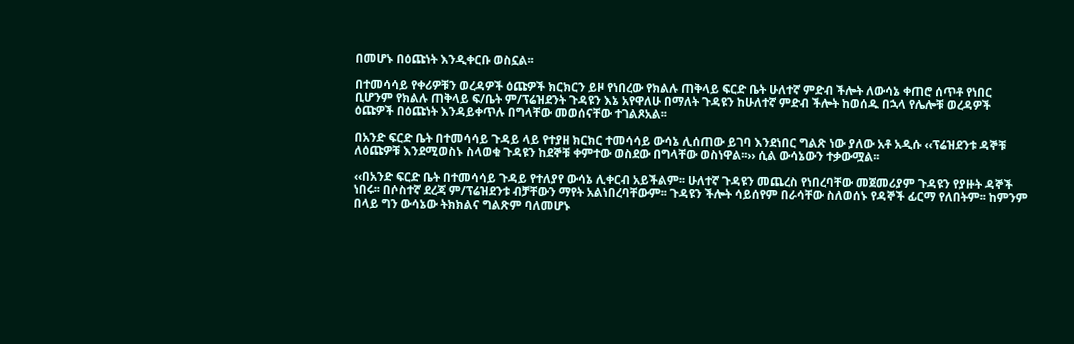በመሆኑ በዕጩነት እንዲቀርቡ ወስኗል፡፡

በተመሳሳይ የቀሪዎቹን ወረዳዎች ዕጩዎች ክርክርን ይዞ የነበረው የክልሉ ጠቅላይ ፍርድ ቤት ሁለተኛ ምድብ ችሎት ለውሳኔ ቀጠሮ ሰጥቶ የነበር ቢሆንም የክልሉ ጠቅላይ ፍ/ቤት ም/ፕሬዝደንት ጉዳዩን እኔ አየዋለሁ በማለት ጉዳዩን ከሁለተኛ ምድብ ችሎት ከወሰዱ በኋላ የሌሎቹ ወረዳዎች ዕጩዎች በዕጩነት እንዳይቀጥሉ በግላቸው መወሰናቸው ተገልጾአል፡፡

በአንድ ፍርድ ቤት በተመሳሳይ ጉዳይ ላይ የተያዘ ክርክር ተመሳሳይ ውሳኔ ሊሰጠው ይገባ እንደነበር ግልጽ ነው ያለው አቶ አዲሱ ‹‹ፕሬዝደንቱ ዳኞቹ ለዕጩዎቹ እንደሚወስኑ ስላወቁ ጉዳዩን ከደኞቹ ቀምተው ወስደው በግላቸው ወስነዋል፡፡›› ሲል ውሳኔውን ተቃውሟል፡፡

‹‹በአንድ ፍርድ ቤት በተመሳሳይ ጉዳይ የተለያየ ውሳኔ ሊቀርብ አይችልም፡፡ ሁለተኛ ጉዳዩን መጨረስ የነበረባቸው መጀመሪያም ጉዳዩን የያዙት ዳኞች ነበሩ፡፡ በሶስተኛ ደረጃ ም/ፕሬዝደንቱ ብቻቸውን ማየት አልነበረባቸውም፡፡ ጉዳዩን ችሎት ሳይሰየም በራሳቸው ስለወሰኑ የዳኞች ፊርማ የለበትም፡፡ ከምንም በላይ ግን ውሳኔው ትክክልና ግልጽም ባለመሆኑ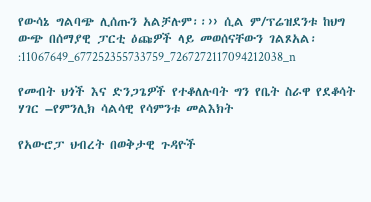የውሳኔ ግልባጭ ሊሰጡን አልቻሉም፡፡›› ሲል ም/ፕሬዝደንቱ ከህግ ውጭ በሰማያዊ ፓርቲ ዕጩዎች ላይ መወሰናቸውን ገልጾአል፡:11067649_677252355733759_7267272117094212038_n

የመብት ህጎች እና ድንጋጌዎች የተቆለሉባት ግን የቤት ስራዋ የደቆሳት ሃገር –የምንሊክ ሳልሳዊ የሳምንቱ መልእክት

የአውሮፓ ህብረት በወቅታዊ ጉዳዮች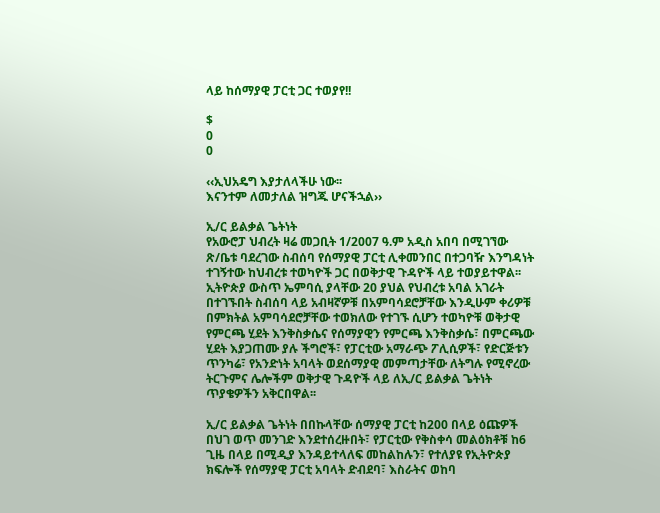ላይ ከሰማያዊ ፓርቲ ጋር ተወያየ!!

$
0
0

‹‹ኢህአዴግ እያታለላችሁ ነው፡፡
እናንተም ለመታለል ዝግጁ ሆናችኋል››

ኢ/ር ይልቃል ጌትነት
የአውሮፓ ህብረት ዛሬ መጋቢት 1/2007 ዓ.ም አዲስ አበባ በሚገኘው ጽ/ቤቱ ባደረገው ስብሰባ የሰማያዊ ፓርቲ ሊቀመንበር በተጋባዥ እንግዳነት ተገኝተው ከህብረቱ ተወካዮች ጋር በወቅታዊ ጉዳዮች ላይ ተወያይተዋል፡፡ ኢትዮጵያ ውስጥ ኤምባሲ ያላቸው 20 ያህል የህብረቱ አባል አገራት በተገኙበት ስብሰባ ላይ አብዛኛዎቹ በአምባሳደሮቻቸው እንዲሁም ቀሪዎቹ በምክትል አምባሳደሮቻቸው ተወክለው የተገኙ ሲሆን ተወካዮቹ ወቅታዊ የምርጫ ሂደት እንቅስቃሴና የሰማያዊን የምርጫ እንቅስቃሴ፣ በምርጫው ሂደት እያጋጠሙ ያሉ ችግሮች፣ የፓርቲው አማራጭ ፖሊሲዎች፣ የድርጅቱን ጥንካሬ፣ የአንድነት አባላት ወደሰማያዊ መምጣታቸው ለትግሉ የሚኖረው ትርጉምና ሌሎችም ወቅታዊ ጉዳዮች ላይ ለኢ/ር ይልቃል ጌትነት ጥያቄዎችን አቅርበዋል፡፡

ኢ/ር ይልቃል ጌትነት በበኩላቸው ሰማያዊ ፓርቲ ከ200 በላይ ዕጩዎች በህገ ወጥ መንገድ እንደተሰረዙበት፣ የፓርቲው የቅስቀሳ መልዕክቶቹ ከ6 ጊዜ በላይ በሚዲያ እንዳይተላለፍ መከልከሉን፣ የተለያዩ የኢትዮጵያ ክፍሎች የሰማያዊ ፓርቲ አባላት ድብደባ፣ እስራትና ወከባ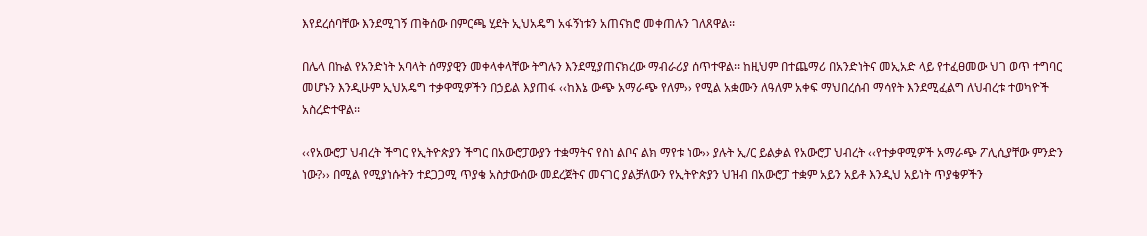እየደረሰባቸው እንደሚገኝ ጠቅሰው በምርጫ ሂደት ኢህአዴግ አፋኝነቱን አጠናክሮ መቀጠሉን ገለጸዋል፡፡

በሌላ በኩል የአንድነት አባላት ሰማያዊን መቀላቀላቸው ትግሉን እንደሚያጠናክረው ማብራሪያ ሰጥተዋል፡፡ ከዚህም በተጨማሪ በአንድነትና መኢአድ ላይ የተፈፀመው ህገ ወጥ ተግባር መሆኑን እንዲሁም ኢህአዴግ ተቃዋሚዎችን በኃይል እያጠፋ ‹‹ከእኔ ውጭ አማራጭ የለም›› የሚል አቋሙን ለዓለም አቀፍ ማህበረሰብ ማሳየት እንደሚፈልግ ለህብረቱ ተወካዮች አስረድተዋል፡፡

‹‹የአውሮፓ ህብረት ችግር የኢትዮጵያን ችግር በአውሮፓውያን ተቋማትና የስነ ልቦና ልክ ማየቱ ነው›› ያሉት ኢ/ር ይልቃል የአውሮፓ ህብረት ‹‹የተቃዋሚዎች አማራጭ ፖሊሲያቸው ምንድን ነው?›› በሚል የሚያነሱትን ተደጋጋሚ ጥያቄ አስታውሰው መደረጀትና መናገር ያልቻለውን የኢትዮጵያን ህዝብ በአውሮፓ ተቋም አይን አይቶ እንዲህ አይነት ጥያቄዎችን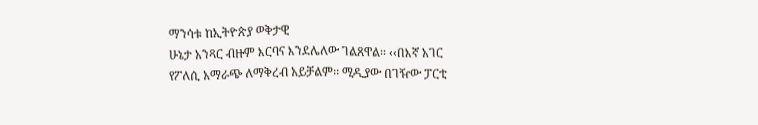ማንሳቱ ከኢትዮጵያ ወቅታዊ
ሁኔታ አንጻር ብዙም እርባና እንደሌለው ገልጸዋል፡፡ ‹‹በእኛ አገር የፖለሲ አማራጭ ለማቅረብ አይቻልም፡፡ ሚዲያው በገዥው ፓርቲ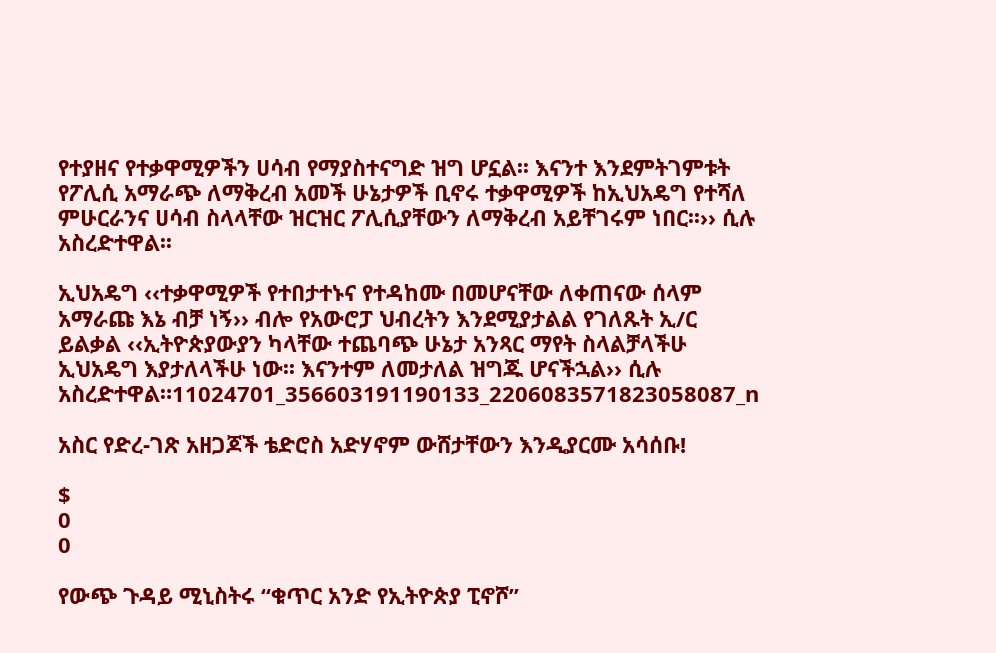የተያዘና የተቃዋሚዎችን ሀሳብ የማያስተናግድ ዝግ ሆኗል፡፡ እናንተ እንደምትገምቱት የፖሊሲ አማራጭ ለማቅረብ አመች ሁኔታዎች ቢኖሩ ተቃዋሚዎች ከኢህአዴግ የተሻለ ምሁርራንና ሀሳብ ስላላቸው ዝርዝር ፖሊሲያቸውን ለማቅረብ አይቸገሩም ነበር፡፡›› ሲሉ አስረድተዋል፡፡

ኢህአዴግ ‹‹ተቃዋሚዎች የተበታተኑና የተዳከሙ በመሆናቸው ለቀጠናው ሰላም አማራጩ እኔ ብቻ ነኝ›› ብሎ የአውሮፓ ህብረትን እንደሚያታልል የገለጹት ኢ/ር ይልቃል ‹‹ኢትዮጵያውያን ካላቸው ተጨባጭ ሁኔታ አንጻር ማየት ስላልቻላችሁ ኢህአዴግ እያታለላችሁ ነው፡፡ እናንተም ለመታለል ዝግጁ ሆናችኋል›› ሲሉ አስረድተዋል።11024701_356603191190133_2206083571823058087_n

አስር የድረ-ገጽ አዘጋጆች ቴድሮስ አድሃኖም ውሸታቸውን እንዲያርሙ አሳሰቡ!

$
0
0

የውጭ ጉዳይ ሚኒስትሩ “ቁጥር አንድ የኢትዮጵያ ፒኖሾ”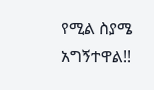የሚል ስያሜ አግኝተዋል!!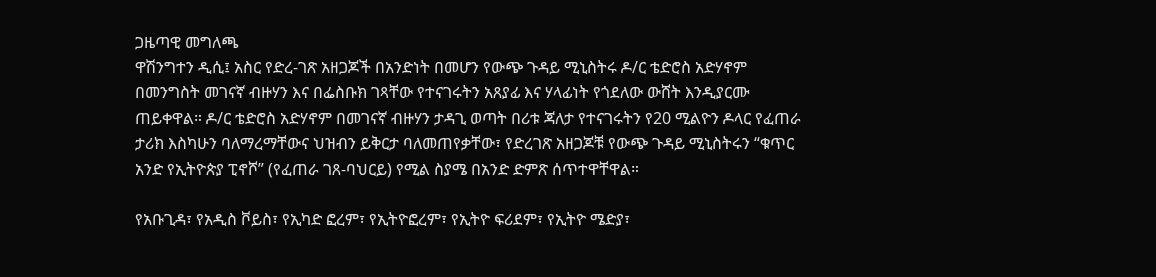ጋዜጣዊ መግለጫ
ዋሽንግተን ዲሲ፤ አስር የድረ-ገጽ አዘጋጆች በአንድነት በመሆን የውጭ ጉዳይ ሚኒስትሩ ዶ/ር ቴድሮስ አድሃኖም በመንግስት መገናኛ ብዙሃን እና በፌስቡክ ገጻቸው የተናገሩትን አጸያፊ እና ሃላፊነት የጎደለው ውሸት እንዲያርሙ ጠይቀዋል። ዶ/ር ቴድሮስ አድሃኖም በመገናኛ ብዙሃን ታዳጊ ወጣት በሪቱ ጃለታ የተናገሩትን የ20 ሚልዮን ዶላር የፈጠራ ታሪክ እስካሁን ባለማረማቸውና ህዝብን ይቅርታ ባለመጠየቃቸው፣ የድረገጽ አዘጋጆቹ የውጭ ጉዳይ ሚኒስትሩን “ቁጥር አንድ የኢትዮጵያ ፒኖሾ” (የፈጠራ ገጸ-ባህርይ) የሚል ስያሜ በአንድ ድምጽ ሰጥተዋቸዋል።

የአቡጊዳ፣ የአዲስ ቮይስ፣ የኢካድ ፎረም፣ የኢትዮፎረም፣ የኢትዮ ፍሪደም፣ የኢትዮ ሜድያ፣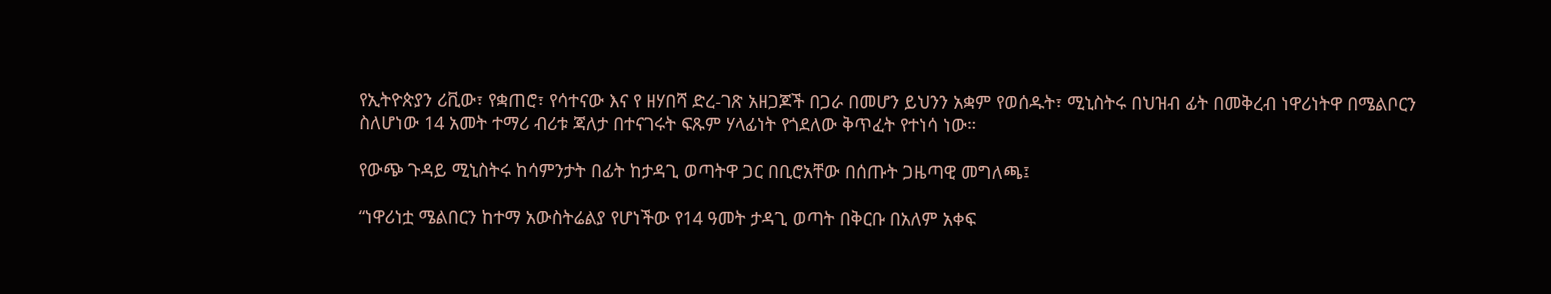የኢትዮጵያን ሪቪው፣ የቋጠሮ፣ የሳተናው እና የ ዘሃበሻ ድረ-ገጽ አዘጋጆች በጋራ በመሆን ይህንን አቋም የወሰዱት፣ ሚኒስትሩ በህዝብ ፊት በመቅረብ ነዋሪነትዋ በሜልቦርን ስለሆነው 14 አመት ተማሪ ብሪቱ ጃለታ በተናገሩት ፍጹም ሃላፊነት የጎደለው ቅጥፈት የተነሳ ነው።

የውጭ ጉዳይ ሚኒስትሩ ከሳምንታት በፊት ከታዳጊ ወጣትዋ ጋር በቢሮአቸው በሰጡት ጋዜጣዊ መግለጫ፤

“ነዋሪነቷ ሜልበርን ከተማ አውስትሬልያ የሆነችው የ14 ዓመት ታዳጊ ወጣት በቅርቡ በአለም አቀፍ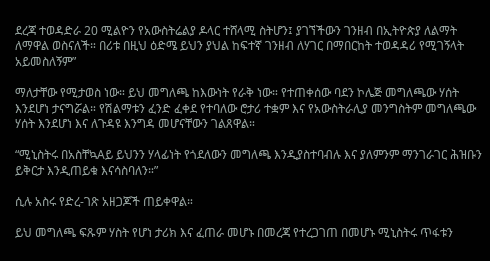ደረጃ ተወዳድራ 20 ሚልዮን የአውስትሬልያ ዶላር ተሸላሚ ስትሆን፤ ያገኘችውን ገንዘብ በኢትዮጵያ ለልማት ለማዋል ወስናለች። በሪቱ በዚህ ዕድሜ ይህን ያህል ከፍተኛ ገንዘብ ለሃገር በማበርከት ተወዳዳሪ የሚገኝላት አይመስለኝም”

ማለታቸው የሚታወስ ነው። ይህ መግለጫ ከእውነት የራቅ ነው። የተጠቀሰው ባደን ኮሌጅ መግለጫው ሃሰት እንደሆነ ታናግሯል። የሽልማቱን ፈንድ ፈቀደ የተባለው ሮታሪ ተቋም እና የአውስትራሊያ መንግስትም መግለጫው ሃሰት እንደሆነ እና ለጉዳዩ እንግዳ መሆናቸውን ገልጸዋል።

“ሚኒስትሩ በአስቸኳAይ ይህንን ሃላፊነት የጎደለውን መግለጫ እንዲያስተባብሉ እና ያለምንም ማንገራገር ሕዝቡን ይቅርታ እንዲጠይቁ እናሳስባለን።”

ሲሉ አስሩ የድረ-ገጽ አዘጋጆች ጠይቀዋል።

ይህ መግለጫ ፍጹም ሃስት የሆነ ታሪክ እና ፈጠራ መሆኑ በመረጃ የተረጋገጠ በመሆኑ ሚኒስትሩ ጥፋቱን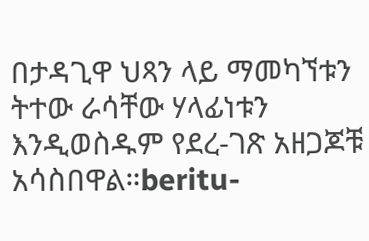በታዳጊዋ ህጻን ላይ ማመካኘቱን ትተው ራሳቸው ሃላፊነቱን እንዲወስዱም የደረ-ገጽ አዘጋጆቹ አሳስበዋል።beritu-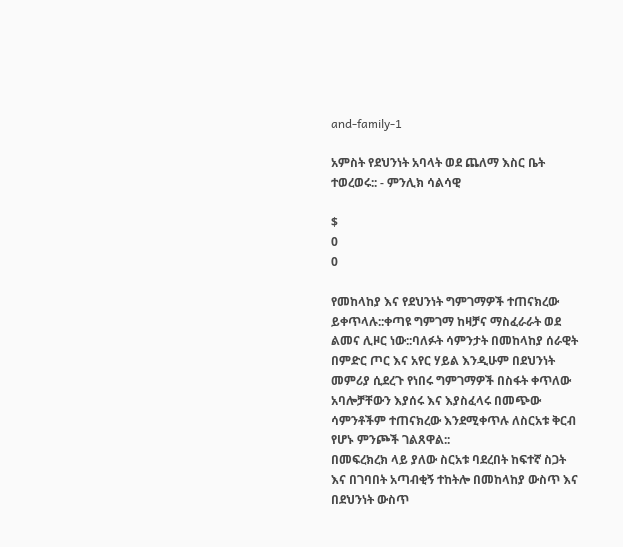and-family-1

አምስት የደህንነት አባላት ወደ ጨለማ እስር ቤት ተወረወሩ:: - ምንሊክ ሳልሳዊ

$
0
0

የመከላከያ እና የደህንነት ግምገማዎች ተጠናክረው ይቀጥላሉ::ቀጣዩ ግምገማ ከዛቻና ማስፈራራት ወደ ልመና ሊዞር ነው::ባለፉት ሳምንታት በመከላከያ ሰራዊት በምድር ጦር እና አየር ሃይል እንዲሁም በደህንነት መምሪያ ሲደረጉ የነበሩ ግምገማዎች በስፋት ቀጥለው አባሎቻቸውን እያሰሩ እና እያስፈላሩ በመጭው ሳምንቶችም ተጠናክረው እንደሚቀጥሉ ለስርአቱ ቅርብ የሆኑ ምንጮች ገልጸዋል::
በመፍረክረክ ላይ ያለው ስርአቱ ባደረበት ከፍተኛ ስጋት እና በገባበት አጣብቂኝ ተከትሎ በመከላከያ ውስጥ እና በደህንነት ውስጥ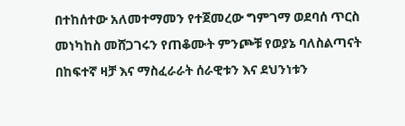በተከሰተው አለመተማመን የተጀመረው ግምገማ ወደባሰ ጥርስ መነካከስ መሸጋገሩን የጠቆሙት ምንጮቹ የወያኔ ባለስልጣናት በከፍተኛ ዛቻ እና ማስፈራራት ሰራዊቱን እና ደህንነቱን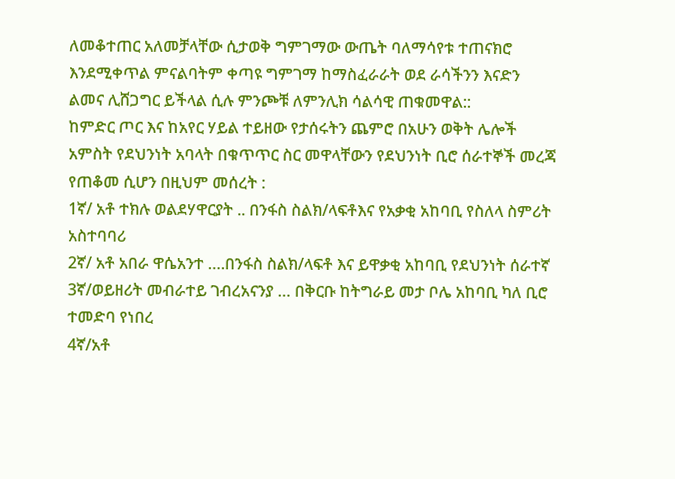ለመቆተጠር አለመቻላቸው ሲታወቅ ግምገማው ውጤት ባለማሳየቱ ተጠናክሮ እንደሚቀጥል ምናልባትም ቀጣዩ ግምገማ ከማስፈራራት ወደ ራሳችንን እናድን ልመና ሊሸጋግር ይችላል ሲሉ ምንጮቹ ለምንሊክ ሳልሳዊ ጠቁመዋል::
ከምድር ጦር እና ከአየር ሃይል ተይዘው የታሰሩትን ጨምሮ በአሁን ወቅት ሌሎች አምስት የደህንነት አባላት በቁጥጥር ስር መዋላቸውን የደህንነት ቢሮ ሰራተኞች መረጃ የጠቆመ ሲሆን በዚህም መሰረት :
1ኛ/ አቶ ተክሉ ወልደሃዋርያት .. በንፋስ ስልክ/ላፍቶእና የአቃቂ አከባቢ የስለላ ስምሪት አስተባባሪ
2ኛ/ አቶ አበራ ዋሴአንተ ….በንፋስ ስልክ/ላፍቶ እና ይዋቃቂ አከባቢ የደህንነት ሰራተኛ
3ኛ/ወይዘሪት መብራተይ ገብረአናንያ … በቅርቡ ከትግራይ መታ ቦሌ አከባቢ ካለ ቢሮ ተመድባ የነበረ
4ኛ/አቶ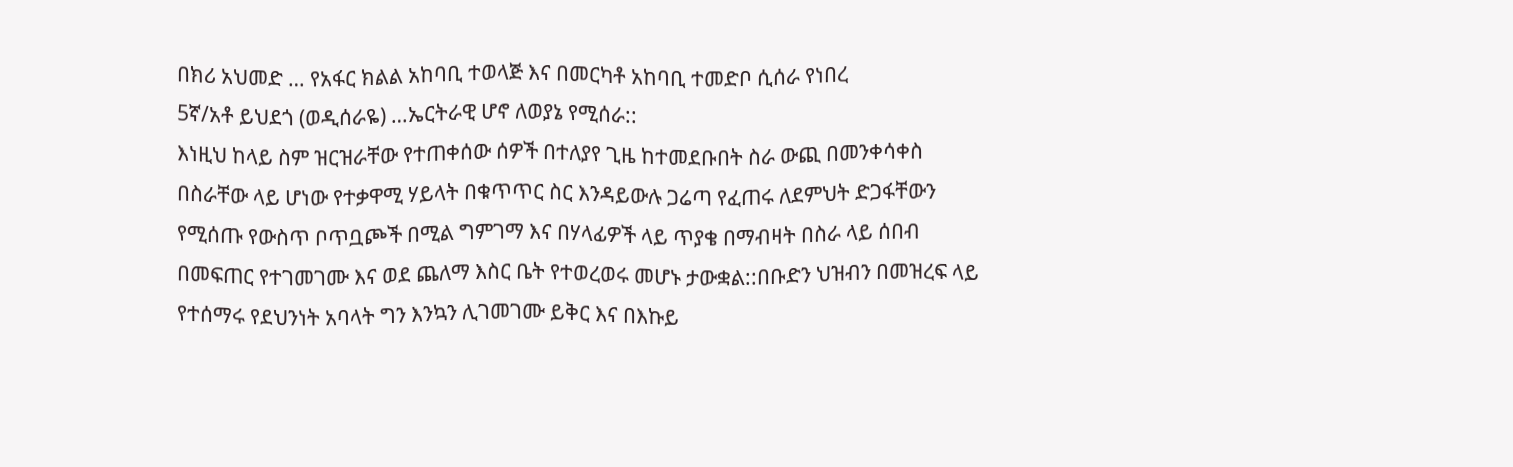በክሪ አህመድ … የአፋር ክልል አከባቢ ተወላጅ እና በመርካቶ አከባቢ ተመድቦ ሲሰራ የነበረ
5ኛ/አቶ ይህደጎ (ወዲሰራዬ) …ኤርትራዊ ሆኖ ለወያኔ የሚሰራ::
እነዚህ ከላይ ስም ዝርዝራቸው የተጠቀሰው ሰዎች በተለያየ ጊዜ ከተመደቡበት ስራ ውጪ በመንቀሳቀስ በስራቸው ላይ ሆነው የተቃዋሚ ሃይላት በቁጥጥር ስር እንዳይውሉ ጋሬጣ የፈጠሩ ለደምህት ድጋፋቸውን የሚሰጡ የውስጥ ቦጥቧጮች በሚል ግምገማ እና በሃላፊዎች ላይ ጥያቄ በማብዛት በስራ ላይ ሰበብ በመፍጠር የተገመገሙ እና ወደ ጨለማ እስር ቤት የተወረወሩ መሆኑ ታውቋል::በቡድን ህዝብን በመዝረፍ ላይ የተሰማሩ የደህንነት አባላት ግን እንኳን ሊገመገሙ ይቅር እና በእኩይ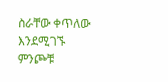ስራቸው ቀጥለው እንደሚገኙ ምንጮቹ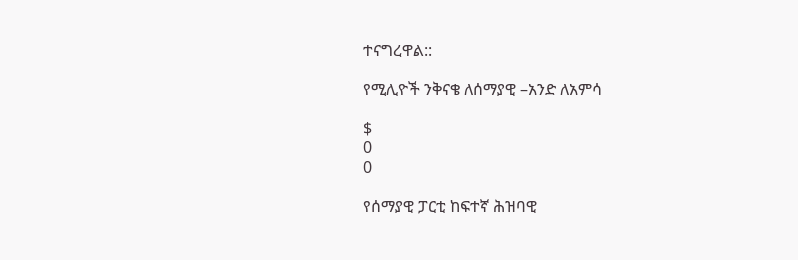ተናግረዋል::

የሚሊዮች ንቅናቄ ለሰማያዊ –አንድ ለአምሳ

$
0
0

የሰማያዊ ፓርቲ ከፍተኛ ሕዝባዊ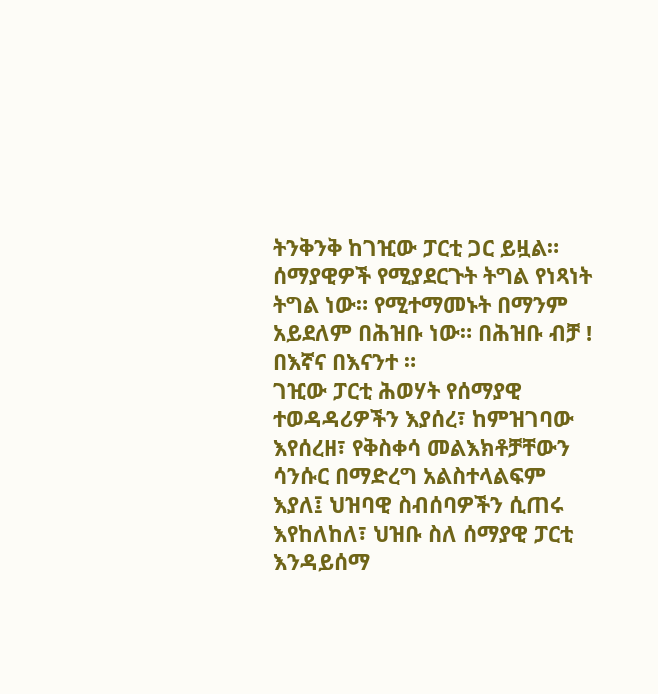ትንቅንቅ ከገዢው ፓርቲ ጋር ይዟል። ሰማያዊዎች የሚያደርጉት ትግል የነጻነት ትግል ነው። የሚተማመኑት በማንም አይደለም በሕዝቡ ነው። በሕዝቡ ብቻ ! በእኛና በእናንተ ።
ገዢው ፓርቲ ሕወሃት የሰማያዊ ተወዳዳሪዎችን እያሰረ፣ ከምዝገባው እየሰረዘ፣ የቅስቀሳ መልእክቶቻቸውን ሳንሱር በማድረግ አልስተላልፍም እያለ፤ ህዝባዊ ስብሰባዎችን ሲጠሩ እየከለከለ፣ ህዝቡ ስለ ሰማያዊ ፓርቲ እንዳይሰማ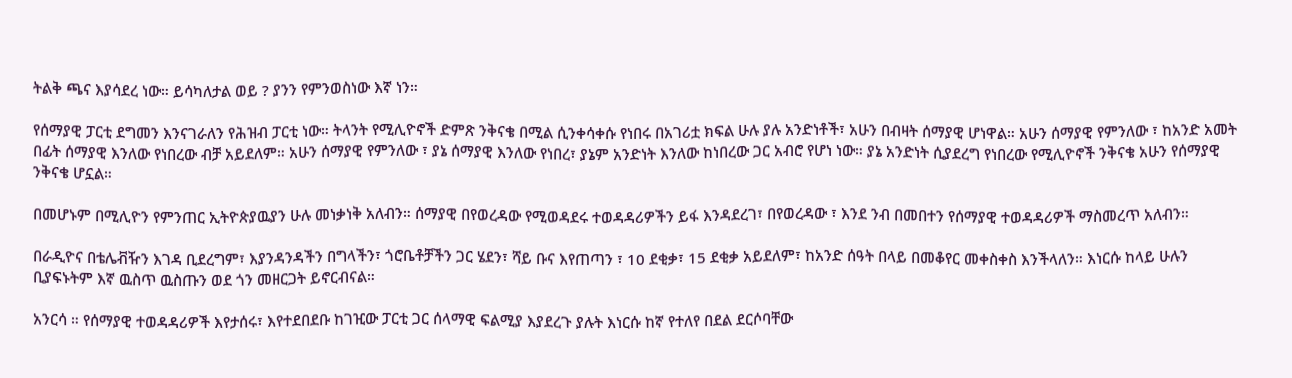ትልቅ ጫና እያሳደረ ነው። ይሳካለታል ወይ ? ያንን የምንወስነው እኛ ነን።

የሰማያዊ ፓርቲ ደግመን እንናገራለን የሕዝብ ፓርቲ ነው። ትላንት የሚሊዮኖች ድምጽ ንቅናቄ በሚል ሲንቀሳቀሱ የነበሩ በአገሪቷ ክፍል ሁሉ ያሉ አንድነቶች፣ አሁን በብዛት ሰማያዊ ሆነዋል። አሁን ሰማያዊ የምንለው ፣ ከአንድ አመት በፊት ሰማያዊ እንለው የነበረው ብቻ አይደለም። አሁን ሰማያዊ የምንለው ፣ ያኔ ሰማያዊ እንለው የነበረ፣ ያኔም አንድነት እንለው ከነበረው ጋር አብሮ የሆነ ነው። ያኔ አንድነት ሲያደረግ የነበረው የሚሊዮኖች ንቅናቄ አሁን የሰማያዊ ንቅናቄ ሆኗል።

በመሆኑም በሚሊዮን የምንጠር ኢትዮጵያዉያን ሁሉ መነቃነቅ አለብን። ሰማያዊ በየወረዳው የሚወዳደሩ ተወዳዳሪዎችን ይፋ እንዳደረገ፣ በየወረዳው ፣ እንደ ንብ በመበተን የሰማያዊ ተወዳዳሪዎች ማስመረጥ አለብን።

በራዲዮና በቴሌቭዥን እገዳ ቢደረግም፣ እያንዳንዳችን በግላችን፣ ጎሮቤቶቻችን ጋር ሄደን፣ ሻይ ቡና እየጠጣን ፣ 10 ደቂቃ፣ 15 ደቂቃ አይደለም፣ ከአንድ ሰዓት በላይ በመቆየር መቀስቀስ እንችላለን። እነርሱ ከላይ ሁሉን ቢያፍኑትም እኛ ዉስጥ ዉስጡን ወደ ጎን መዘርጋት ይኖርብናል።

አንርሳ ። የሰማያዊ ተወዳዳሪዎች እየታሰሩ፣ እየተደበደቡ ከገዢው ፓርቲ ጋር ሰላማዊ ፍልሚያ እያደረጉ ያሉት እነርሱ ከኛ የተለየ በደል ደርሶባቸው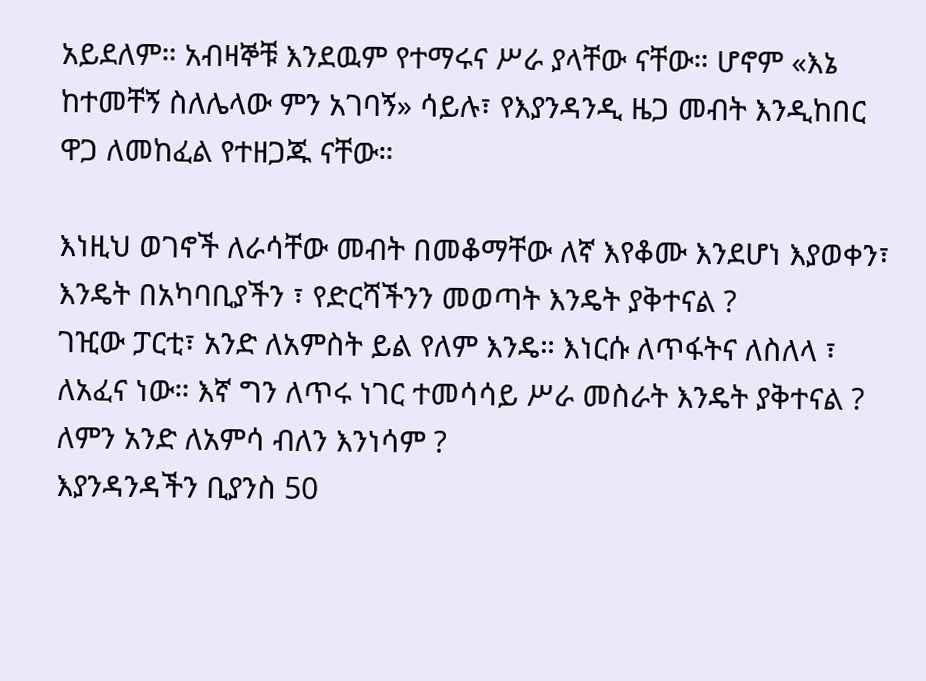አይደለም። አብዛኞቹ እንደዉም የተማሩና ሥራ ያላቸው ናቸው። ሆኖም «እኔ ከተመቸኝ ስለሌላው ምን አገባኝ» ሳይሉ፣ የእያንዳንዲ ዜጋ መብት እንዲከበር ዋጋ ለመከፈል የተዘጋጁ ናቸው።

እነዚህ ወገኖች ለራሳቸው መብት በመቆማቸው ለኛ እየቆሙ እንደሆነ እያወቀን፣ እንዴት በአካባቢያችን ፣ የድርሻችንን መወጣት እንዴት ያቅተናል ?
ገዢው ፓርቲ፣ አንድ ለአምስት ይል የለም እንዴ። እነርሱ ለጥፋትና ለስለላ ፣ ለአፈና ነው። እኛ ግን ለጥሩ ነገር ተመሳሳይ ሥራ መስራት እንዴት ያቅተናል ?
ለምን አንድ ለአምሳ ብለን እንነሳም ?
እያንዳንዳችን ቢያንስ 50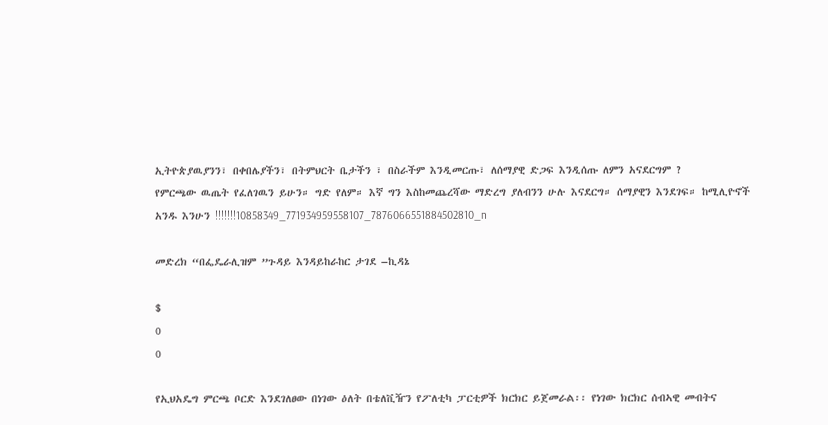ኢትዮጵያዉያንን፣ በቀበሌያችን፣ በትምህርት ቤታችን ፣ በስራችም እንዲመርጡ፣ ለሰማያዊ ድጋፍ እንዲሰጡ ለምን አናደርግም ?
የምርጫው ዉጤት የፈለገዉን ይሁን። ግድ የለም። እኛ ግን እስከመጨረሻው ማድረግ ያለብንን ሁሉ እናደርግ። ሰማያዊን እንደገፍ። ከሚሊዮኖች አንዱ እንሁን !!!!!!!10858349_771934959558107_7876066551884502810_n

መድረክ “በፌዴራሊዝም ”ጉዳይ እንዳይከራከር ታገደ –ኪዳኔ

$
0
0

የኢህአዴግ ምርጫ ቦርድ እንደገለፀው በነገው ዕለት በቴለቪዥን የፖለቲካ ፓርቲዎች ክርክር ይጀመራል፡፡ የነገው ክርክር ሰብኣዊ መብትና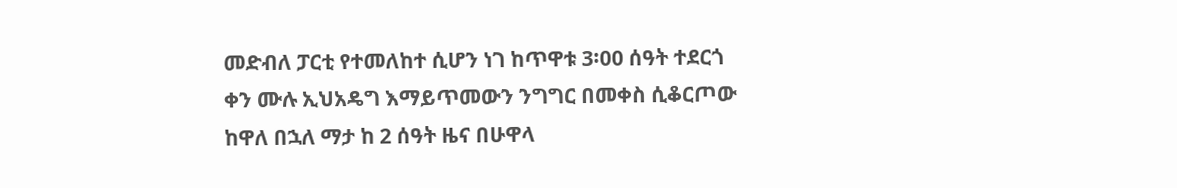መድብለ ፓርቲ የተመለከተ ሲሆን ነገ ከጥዋቱ 3፡00 ሰዓት ተደርጎ ቀን ሙሉ ኢህአዴግ እማይጥመውን ንግግር በመቀስ ሲቆርጦው ከዋለ በኋለ ማታ ከ 2 ሰዓት ዜና በሁዋላ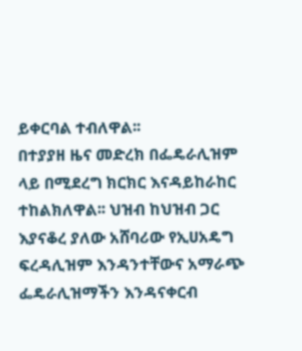ይቀርባል ተብለዋል፡፡
በተያያዘ ዜና መድረክ በፌዴራሊዝም ላይ በሚደረግ ክርክር እናዳይከራከር ተከልክለዋል፡፡ ህዝብ ከህዝብ ጋር እያናቆረ ያለው አሸባሪው የኢሀአዴግ ፍረዳሊዝም እንዳንተቸውና አማራጭ ፌዴራሊዝማችን እንዳናቀርብ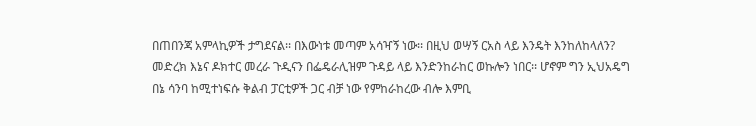በጠበንጃ አምላኪዎች ታግደናል፡፡ በእውነቱ መጣም አሳዣኝ ነው፡፡ በዚህ ወሣኝ ርአስ ላይ እንዴት እንከለከላለን?
መድረክ እኔና ዶክተር መረራ ጉዲናን በፌዴራሊዝም ጉዳይ ላይ እንድንከራከር ወኩሎን ነበር፡፡ ሆኖም ግን ኢህአዴግ በኔ ሳንባ ከሚተነፍሱ ቅልብ ፓርቲዎች ጋር ብቻ ነው የምከራከረው ብሎ እምቢ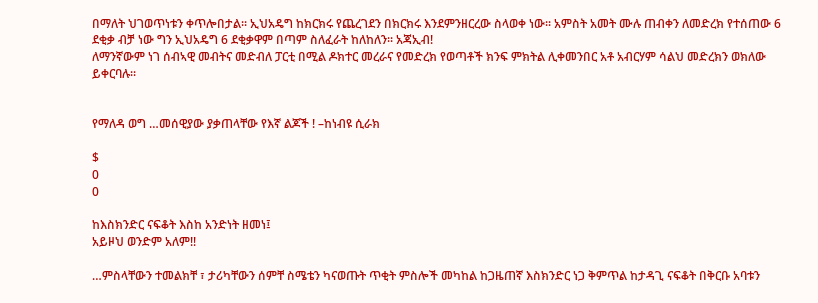በማለት ህገወጥነቱን ቀጥሎበታል፡፡ ኢህአዴግ ከክርክሩ የጨረገደን በክርክሩ እንደምንዘርረው ስላወቀ ነው፡፡ አምስት አመት ሙሉ ጠብቀን ለመድረክ የተሰጠው 6 ደቂቃ ብቻ ነው ግን ኢህአዴግ 6 ደቂቃዋም በጣም ስለፈራት ከለከለን፡፡ አጃኢብ!
ለማንኛውም ነገ ሰብኣዊ መብትና መድብለ ፓርቲ በሚል ዶክተር መረራና የመድረክ የወጣቶች ክንፍ ምክትል ሊቀመንበር አቶ አብርሃም ሳልህ መድረክን ወክለው ይቀርባሉ፡፡


የማለዳ ወግ …መሰዊያው ያቃጠላቸው የእኛ ልጆች ! –ከነብዩ ሲራክ

$
0
0

ከእስክንድር ናፍቆት እስከ አንድነት ዘመነ፤
አይዞህ ወንድም አለም!!

…ምስላቸውን ተመልክቸ ፣ ታሪካቸውን ሰምቸ ስሜቴን ካናወጡት ጥቂት ምስሎች መካከል ከጋዜጠኛ እስክንድር ነጋ ቅምጥል ከታዳጊ ናፍቆት በቅርቡ አባቱን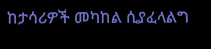ከታሳሪዎች መካከል ሲያፈላልግ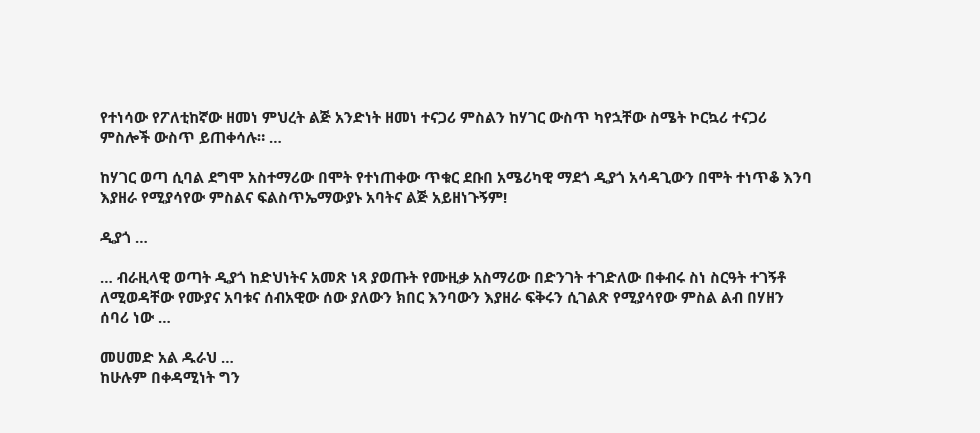የተነሳው የፖለቲከኛው ዘመነ ምህረት ልጅ አንድነት ዘመነ ተናጋሪ ምስልን ከሃገር ውስጥ ካየኋቸው ስሜት ኮርኳሪ ተናጋሪ ምስሎች ውስጥ ይጠቀሳሉ። …

ከሃገር ወጣ ሲባል ደግሞ አስተማሪው በሞት የተነጠቀው ጥቁር ደቡበ አሜሪካዊ ማደጎ ዲያጎ አሳዳጊውን በሞት ተነጥቆ እንባ እያዘራ የሚያሳየው ምስልና ፍልስጥኤማውያኑ አባትና ልጅ አይዘነጉኝም!

ዲያጎ …

… ብራዚላዊ ወጣት ዲያጎ ከድህነትና አመጽ ነጻ ያወጡት የሙዚቃ አስማሪው በድንገት ተገድለው በቀብሩ ስነ ስርዓት ተገኝቶ ለሚወዳቸው የሙያና አባቱና ሰብአዊው ሰው ያለውን ክበር እንባውን እያዘራ ፍቅሩን ሲገልጽ የሚያሳየው ምስል ልብ በሃዘን ሰባሪ ነው …

መሀመድ አል ዱራህ …
ከሁሉም በቀዳሚነት ግን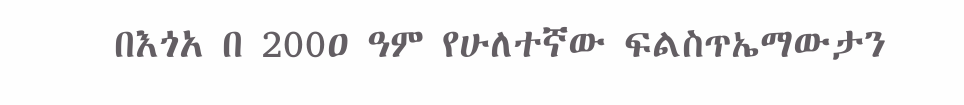በእጎአ በ 200ዐ ዓም የሁለተኛው ፍልስጥኤማውታን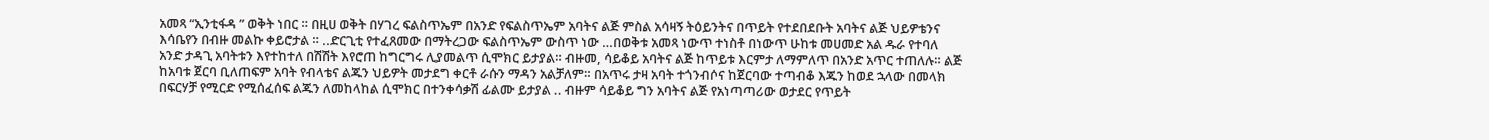አመጻ “ኢንቲፋዳ ” ወቅት ነበር ። በዚሀ ወቅት በሃገረ ፍልስጥኤም በአንድ የፍልስጥኤም አባትና ልጅ ምስል አሳዛኝ ትዕይንትና በጥይት የተደበደቡት አባትና ልጅ ህይዎቴንና እሳቤየን በብዙ መልኩ ቀይሮታል ። ..ድርጊቲ የተፈጸመው በማትረጋው ፍልስጥኤም ውስጥ ነው …በወቅቱ አመጻ ነውጥ ተነስቶ በነውጥ ሁከቱ መሀመድ አል ዱራ የተባለ አንድ ታዳጊ አባትቱን እየተከተለ በሽሽት እየሮጠ ከግርግሩ ሊያመልጥ ሲሞክር ይታያል። ብዙመ, ሳይቆይ አባትና ልጅ ከጥይቱ እርምታ ለማምለጥ በአንድ አጥር ተጠለሉ። ልጅ ከአባቱ ጀርባ ቢለጠፍም አባት የብላቴና ልጁን ህይዎት መታደግ ቀርቶ ራሱን ማዳን አልቻለም። በአጥሩ ታዛ አባት ተጎንብሶና ከጀርባው ተጣብቆ እጁን ከወደ ኋላው በመላክ በፍርሃቻ የሚርድ የሚሰፈሰፍ ልጁን ለመከላከል ሲሞክር በተንቀሳቃሽ ፊልሙ ይታያል .. ብዙም ሳይቆይ ግን አባትና ልጅ የአነጣጣሪው ወታደር የጥይት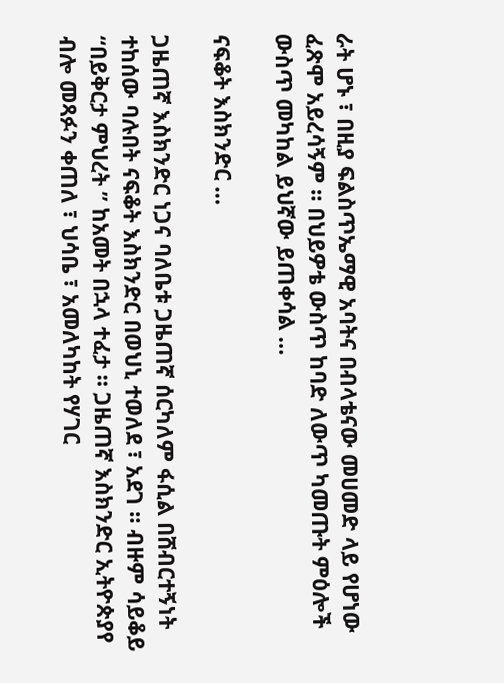ራት ሆኑ ፣ በዚያ ፍልስጥኤማዊ አባትና በብላቴናው መሀመድ ላይ የሆነው ፈጽሞ አይረሳኝም ። በህይዎቴ ውስጥ ከባድ ለውጥ ካመጡት ምዕሎች ውስጥ መካከል ይህኛው ይጠቀሳል …

ናፍቆት እስክንድር …

ጋዜጠኛ እስክንድር ነጋና ባለቤቱ ጋዜጠኛ ሰርካለም ፋሲል በሸብርተኝነት ተከሰው ባሉበት ናፍቆት እስክንድር በወህኒ ተወለደ ፣ አደገ ። ብዙም ሳይቆይ “በይቅርታ ምህረት ” ከአመት በኋላ ተፈታ ። ጋዜጠኛ እስክንድር ኢትዮጵያየ ብሎ መጻፉን ቀጠለ ፣ ህሳቤ ፣ አመለካከት የሃገር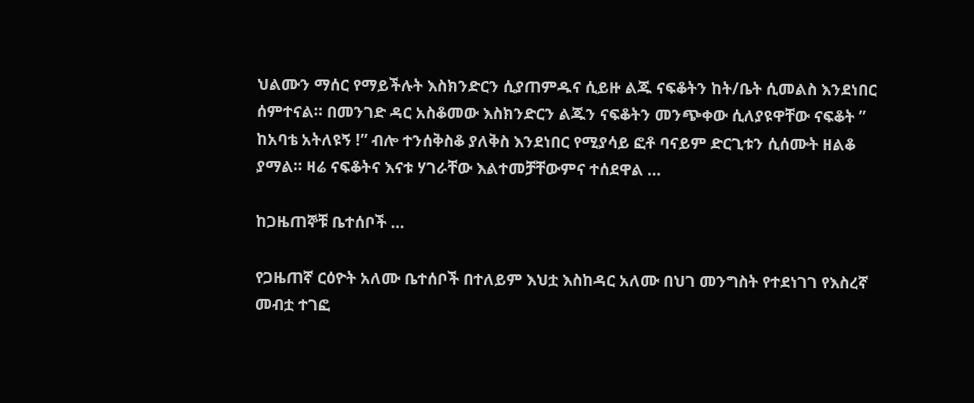ህልሙን ማሰር የማይችሉት እስክንድርን ሲያጠምዱና ሲይዙ ልጁ ናፍቆትን ከት/ቤት ሲመልስ እንደነበር ሰምተናል። በመንገድ ዳር አስቆመው እስክንድርን ልጁን ናፍቆትን መንጭቀው ሲለያዩዋቸው ናፍቆት ” ከአባቴ አትለዩኝ !” ብሎ ተንሰቅስቆ ያለቅስ እንደነበር የሚያሳይ ፎቶ ባናይም ድርጊቱን ሲሰሙት ዘልቆ ያማል። ዛሬ ናፍቆትና እናቱ ሃገራቸው እልተመቻቸውምና ተሰደዋል …

ከጋዜጠኞቹ ቤተሰቦች …

የጋዜጠኛ ርዕዮት አለሙ ቤተሰቦች በተለይም እህቷ እስከዳር አለሙ በህገ መንግስት የተደነገገ የእስረኛ መብቷ ተገፎ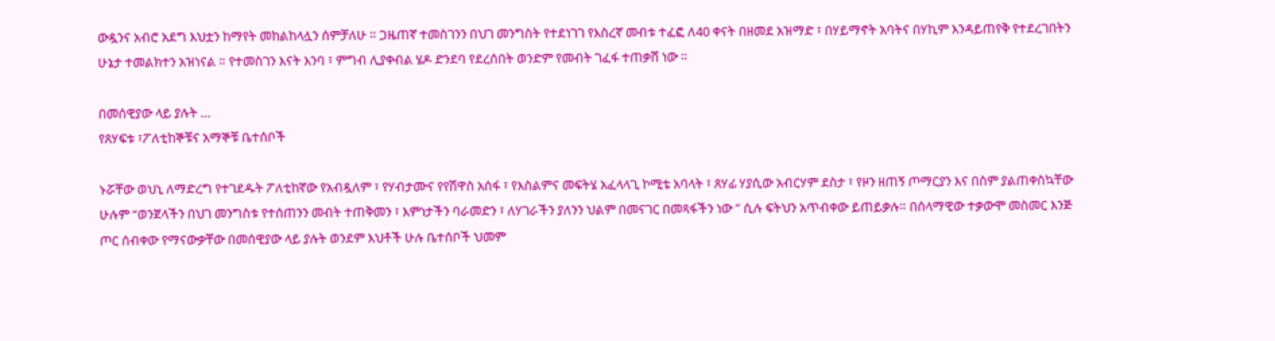ውዷንና አብሮ አደግ እህቷን ከማየት መከልከላሏን ሰምቻለሁ ። ጋዜጠኛ ተመስገንን በህገ መንግስት የተደነገገ የእስረኛ መብቱ ተፈፎ ለ40 ቀናት በዘመደ አዝማድ ፣ በሃይማኖት አባትና በሃኪም እንዳይጠየቅ የተደረገበትን ሁኔታ ተመልክተን አዝነናል ። የተመስገን እናት እንባ ፣ ምግብ ሊያቀብል ሄዶ ድንደባ የደረሰበት ወንድም የመብት ገፈፋ ተጠቃሸ ነው ።

በመሰዊያው ላይ ያሉት …
የጸሃፍቱ ፣ፖለቲከኞቹና አማኞቹ ቤተሰቦች

ኑሯቸው ወህኒ ለማድረግ የተገደዱት ፖለቲከኛው የአብዷለም ፣ የሃብታሙና የየሽዋስ አሰፋ ፣ የእስልምና መፍትሄ አፈላላጊ ኮሚቴ አባላት ፣ ጸሃፊ ሃያሲው አብርሃም ደስታ ፣ የዞን ዘጠኝ ጦማርያን እና በስም ያልጠቀስኳቸው ሁሉም “ወንጀላችን በህገ መንግስቱ የተሰጠንን መብት ተጠቅመን ፣ እምነታችን ባራመድን ፣ ለሃገራችን ያለንን ህልም በመናገር በመጻፋችን ነው ” ሲሉ ፍትህን አጥብቀው ይጠይቃሉ። በሰላማዊው ተቃውሞ መስመር እንጅ ጦር ሰብቀው የማናውቃቸው በመሰዊያው ላይ ያሉት ወንደም እህቶች ሁሉ ቤተሰቦች ህመም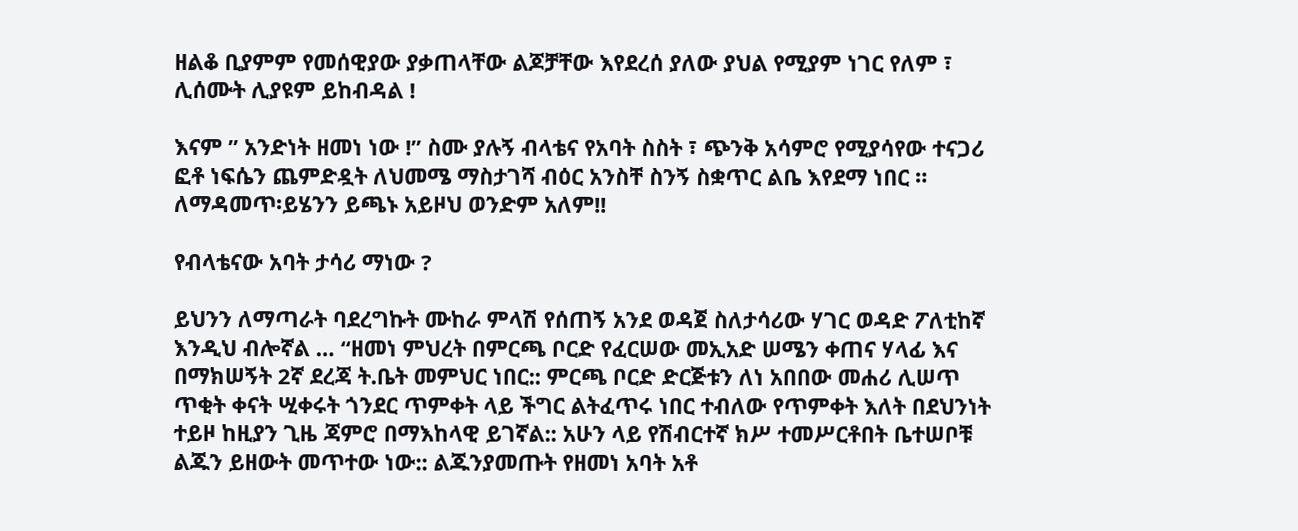ዘልቆ ቢያምም የመሰዊያው ያቃጠላቸው ልጆቻቸው እየደረሰ ያለው ያህል የሚያም ነገር የለም ፣ ሊሰሙት ሊያዩም ይከብዳል !

እናም ” አንድነት ዘመነ ነው !” ስሙ ያሉኝ ብላቴና የአባት ስስት ፣ ጭንቅ አሳምሮ የሚያሳየው ተናጋሪ ፎቶ ነፍሴን ጨምድዷት ለህመሜ ማስታገሻ ብዕር አንስቸ ስንኝ ስቋጥር ልቤ እየደማ ነበር ። ለማዳመጥ፡ይሄንን ይጫኑ አይዞህ ወንድም አለም!!

የብላቴናው አባት ታሳሪ ማነው ?

ይህንን ለማጣራት ባደረግኩት ሙከራ ምላሽ የሰጠኝ አንደ ወዳጀ ስለታሳሪው ሃገር ወዳድ ፖለቲከኛ እንዲህ ብሎኛል … “ዘመነ ምህረት በምርጫ ቦርድ የፈርሠው መኢአድ ሠሜን ቀጠና ሃላፊ እና በማክሠኝት 2ኛ ደረጃ ት.ቤት መምህር ነበር:: ምርጫ ቦርድ ድርጅቱን ለነ አበበው መሐሪ ሊሠጥ ጥቂት ቀናት ሢቀሩት ጎንደር ጥምቀት ላይ ችግር ልትፈጥሩ ነበር ተብለው የጥምቀት እለት በደህንነት ተይዞ ከዚያን ጊዜ ጃምሮ በማእከላዊ ይገኛል:: አሁን ላይ የሽብርተኛ ክሥ ተመሥርቶበት ቤተሠቦቹ ልጁን ይዘውት መጥተው ነው:: ልጁንያመጡት የዘመነ አባት አቶ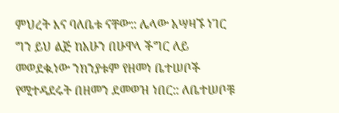ምህረት እና ባለቤቱ ናቸው:: ሌላው አሣዛኙ ነገር ግን ይህ ልጅ ከአሁን በሁዋላ ችግር ለይ መወደቁ.ነው ንክንያቱም የዘመነ ቤተሠቦች የሚተዳደሩት በዘመን ደመወዝ ነበር:: ለቤተሠቦቹ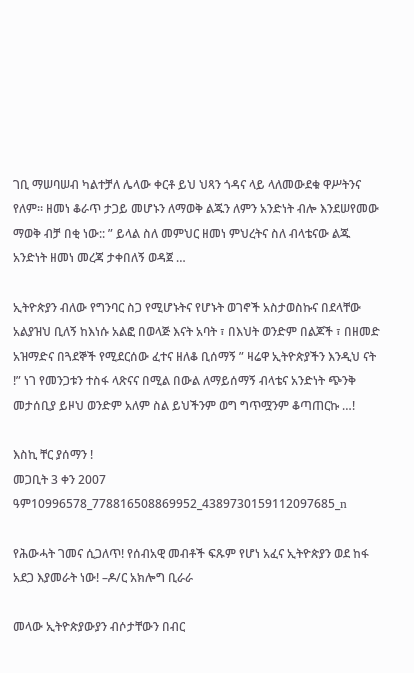ገቢ ማሠባሠብ ካልተቻለ ሌላው ቀርቶ ይህ ህጻን ጎዳና ላይ ላለመውደቁ ዋሥትንና የለም። ዘመነ ቆራጥ ታጋይ መሆኑን ለማወቅ ልጁን ለምን አንድነት ብሎ እንደሠየመው ማወቅ ብቻ በቂ ነው:: ” ይላል ስለ መምህር ዘመነ ምህረትና ስለ ብላቴናው ልጁ አንድነት ዘመነ መረጃ ታቀበለኝ ወዳጀ …

ኢትዮጵያን ብለው የግንባር ስጋ የሚሆኑትና የሆኑት ወገኖች አስታወስኩና በደላቸው አልያዝህ ቢለኝ ከእነሱ አልፎ በወላጅ እናት አባት ፣ በእህት ወንድም በልጆች ፣ በዘመድ አዝማድና በጓደኞች የሚደርሰው ፈተና ዘለቆ ቢሰማኝ ” ዛሬዋ ኢትዮጵያችን እንዲህ ናት !” ነገ የመንጋቱን ተስፋ ላጽናና በሚል በውል ለማይሰማኝ ብላቴና አንድነት ጭንቅ መታሰቢያ ይዞህ ወንድም አለም ስል ይህችንም ወግ ግጥሟንም ቆጣጠርኩ …!

እስኪ ቸር ያሰማን !
መጋቢት 3 ቀን 2007 ዓም10996578_778816508869952_4389730159112097685_n

የሕውሓት ገመና ሲጋለጥ! የሰብአዊ መብቶች ፍጹም የሆነ አፈና ኢትዮጵያን ወደ ከፋ አደጋ እያመራት ነው! –ዶ/ር አክሎግ ቢራራ

መላው ኢትዮጵያውያን ብሶታቸውን በብር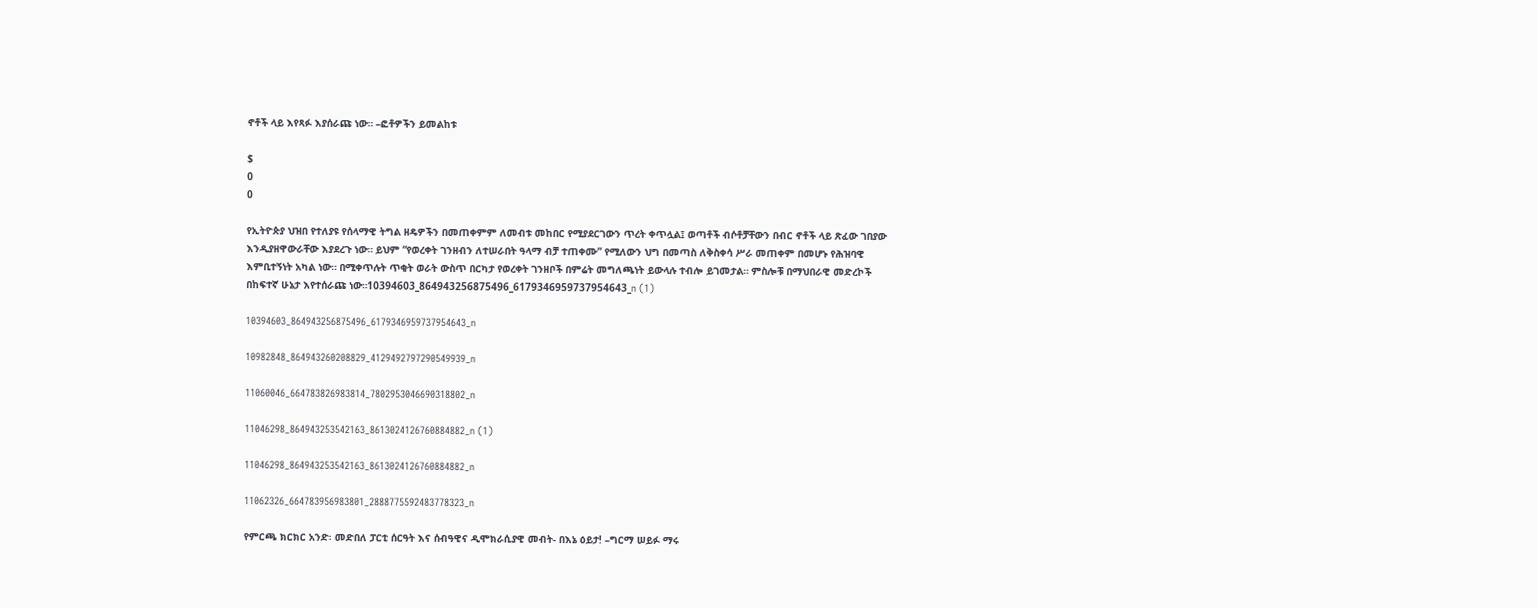ኖቶች ላይ እየጻፉ እያሰራጩ ነው። –ፎቶዎችን ይመልከቱ

$
0
0

የኢትዮጵያ ህዝበ የተለያዩ የሰላማዊ ትግል ዘዴዎችን በመጠቀምም ለመብቱ መከበር የሚያደርገውን ጥረት ቀጥሏል፤ ወጣቶች ብሶቶቻቸውን በብር ኖቶች ላይ ጽፈው ገበያው እንዲያዘዋውራቸው እያደረጉ ነው። ይህም “የወረቀት ገንዘብን ለተሠራበት ዓላማ ብቻ ተጠቀሙ” የሚለውን ህግ በመጣስ ለቅስቀሳ ሥራ መጠቀም በመሆኑ የሕዝባዊ እምቢተኝነት አካል ነው። በሚቀጥሉት ጥቂት ወራት ውስጥ በርካታ የወረቀት ገንዘቦች በምሬት መግለጫነት ይውላሉ ተብሎ ይገመታል። ምስሎቹ በማህበራዊ መድረኮች በከፍተኛ ሁኔታ እየተሰራጩ ነው።10394603_864943256875496_6179346959737954643_n (1)

10394603_864943256875496_6179346959737954643_n

10982848_864943260208829_4129492797290549939_n

11060046_664783826983814_7802953046690318802_n

11046298_864943253542163_8613024126760884882_n (1)

11046298_864943253542163_8613024126760884882_n

11062326_664783956983801_2888775592483778323_n

የምርጫ ክርክር አንድ፡ መድበለ ፓርቲ ሰርዓት እና ሰብዓዊና ዲሞክራሲያዊ መብት- በእኔ ዕይታ! –ግርማ ሠይፉ ማሩ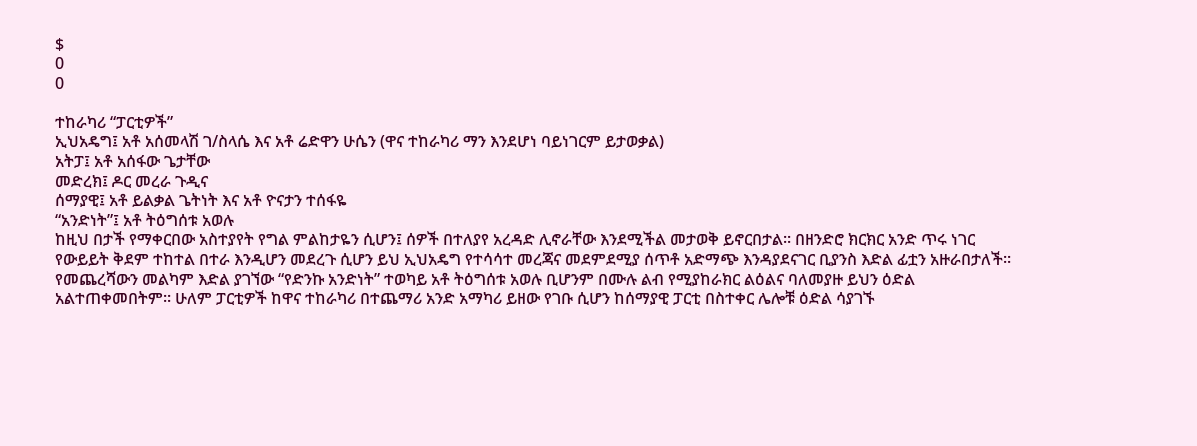$
0
0

ተከራካሪ “ፓርቲዎች”
ኢህአዴግ፤ አቶ አሰመላሽ ገ/ስላሴ እና አቶ ሬድዋን ሁሴን (ዋና ተከራካሪ ማን እንደሆነ ባይነገርም ይታወቃል)
አትፓ፤ አቶ አሰፋው ጌታቸው
መድረክ፤ ዶር መረራ ጉዲና
ሰማያዊ፤ አቶ ይልቃል ጌትነት እና አቶ ዮናታን ተሰፋዬ
“አንድነት”፤ አቶ ትዕግሰቱ አወሉ
ከዚህ በታች የማቀርበው አስተያየት የግል ምልከታዬን ሲሆን፤ ሰዎች በተለያየ አረዳድ ሊኖራቸው እንደሚችል መታወቅ ይኖርበታል፡፡ በዘንድሮ ክርክር አንድ ጥሩ ነገር የውይይት ቅደም ተከተል በተራ እንዲሆን መደረጉ ሲሆን ይህ ኢህአዴግ የተሳሳተ መረጃና መደምደሚያ ሰጥቶ አድማጭ እንዳያደናገር ቢያንስ እድል ፊቷን አዙራበታለች፡፡ የመጨረሻውን መልካም እድል ያገኘው “የድንኩ አንድነት” ተወካይ አቶ ትዕግሰቱ አወሉ ቢሆንም በሙሉ ልብ የሚያከራክር ልዕልና ባለመያዙ ይህን ዕድል አልተጠቀመበትም፡፡ ሁለም ፓርቲዎች ከዋና ተከራካሪ በተጨማሪ አንድ አማካሪ ይዘው የገቡ ሲሆን ከሰማያዊ ፓርቲ በስተቀር ሌሎቹ ዕድል ሳያገኙ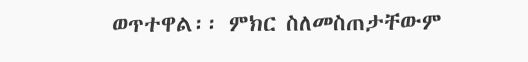ወጥተዋል፡፡ ምክር ስለመስጠታቸውም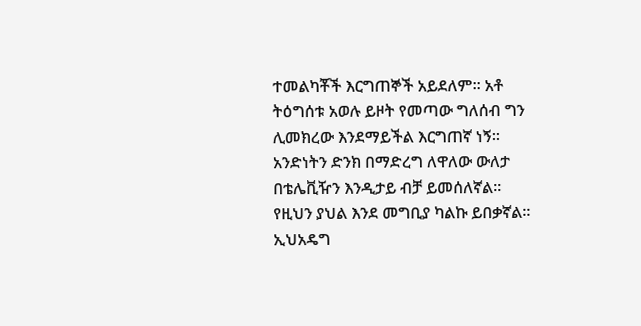ተመልካቾች እርግጠኞች አይደለም፡፡ አቶ ትዕግሰቱ አወሉ ይዞት የመጣው ግለሰብ ግን ሊመክረው እንደማይችል እርግጠኛ ነኝ፡፡ አንድነትን ድንክ በማድረግ ለዋለው ውለታ በቴሌቪዥን እንዲታይ ብቻ ይመሰለኛል፡፡ የዚህን ያህል እንደ መግቢያ ካልኩ ይበቃኛል፡፡
ኢህአዴግ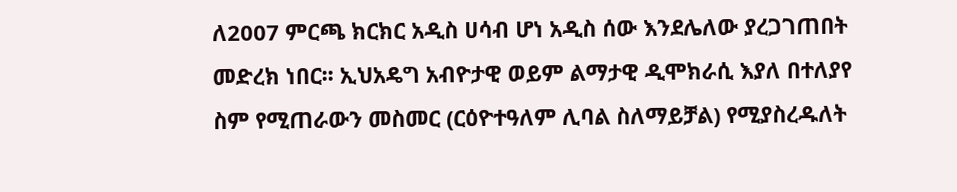ለ2007 ምርጫ ክርክር አዲስ ሀሳብ ሆነ አዲስ ሰው እንደሌለው ያረጋገጠበት መድረክ ነበር፡፡ ኢህአዴግ አብዮታዊ ወይም ልማታዊ ዲሞክራሲ እያለ በተለያየ ስም የሚጠራውን መስመር (ርዕዮተዓለም ሊባል ስለማይቻል) የሚያስረዱለት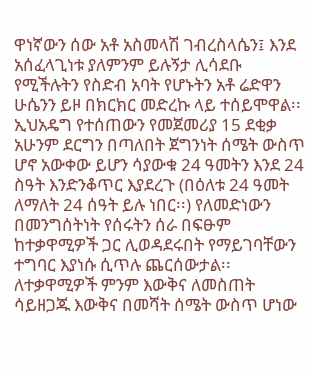ዋነኛውን ሰው አቶ አስመላሽ ገብረስላሴን፤ እንደ አሰፈላጊነቱ ያለምንም ይሉኝታ ሊሳደቡ የሚችሉትን የስድብ አባት የሆኑትን አቶ ሬድዋን ሁሴንን ይዞ በክርክር መድረኩ ላይ ተሰይሞዋል፡፡ ኢህአዴግ የተሰጠውን የመጀመሪያ 15 ደቂቃ አሁንም ደርግን በጣለበት ጀግንነት ሰሜት ውስጥ ሆኖ አውቀው ይሆን ሳያውቁ 24 ዓመትን እንደ 24 ስዓት እንድንቆጥር እያደረጉ (በዕለቱ 24 ዓመት ለማለት 24 ሰዓት ይሉ ነበር፡፡) የለመድነውን በመንግሰትነት የሰሩትን ሰራ በፍፁም ከተቃዋሚዎች ጋር ሊወዳደሩበት የማይገባቸውን ተግባር እያነሱ ሲጥሉ ጨርሰውታል፡፡ ለተቃዋሚዎች ምንም እውቅና ለመስጠት ሳይዘጋጁ እውቅና በመሻት ሰሜት ውስጥ ሆነው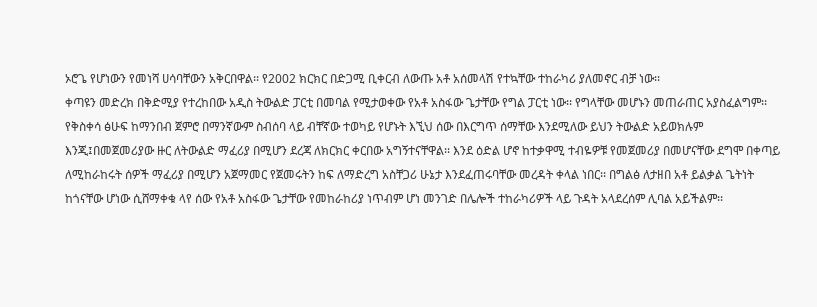ኦሮጌ የሆነውን የመነሻ ሀሳባቸውን አቅርበዋል፡፡ የ2002 ክርክር በድጋሚ ቢቀርብ ለውጡ አቶ አሰመላሽ የተኳቸው ተከራካሪ ያለመኖር ብቻ ነው፡፡
ቀጣዩን መድረክ በቅድሚያ የተረከበው አዲስ ትውልድ ፓርቲ በመባል የሚታወቀው የአቶ አስፋው ጌታቸው የግል ፓርቲ ነው፡፡ የግላቸው መሆኑን መጠራጠር አያስፈልግም፡፡ የቅስቀሳ ፅሁፍ ከማንበብ ጀምሮ በማንኛውም ስብሰባ ላይ ብቸኛው ተወካይ የሆኑት እኚህ ሰው በእርግጥ ሰማቸው እንደሚለው ይህን ትውልድ አይወክሉም እንጂ፤በመጀመሪያው ዙር ለትውልድ ማፈሪያ በሚሆን ደረጃ ለክርክር ቀርበው አግኝተናቸዋል፡፡ እንደ ዕድል ሆኖ ከተቃዋሚ ተብዬዎቹ የመጀመሪያ በመሆናቸው ደግሞ በቀጣይ ለሚከራከሩት ሰዎች ማፈሪያ በሚሆን አጀማመር የጀመሩትን ከፍ ለማድረግ አስቸጋሪ ሁኔታ እንደፈጠሩባቸው መረዳት ቀላል ነበር፡፡ በግልፅ ለታዘበ አቶ ይልቃል ጌትነት ከጎናቸው ሆነው ሲሸማቀቁ ላየ ሰው የአቶ አስፋው ጌታቸው የመከራከሪያ ነጥብም ሆነ መንገድ በሌሎች ተከራካሪዎች ላይ ጉዳት አላደረሰም ሊባል አይችልም፡፡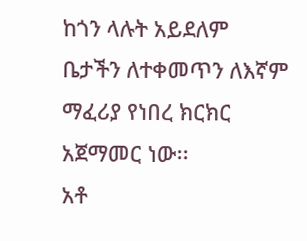ከጎን ላሉት አይደለም ቤታችን ለተቀመጥን ለእኛም ማፈሪያ የነበረ ክርክር አጀማመር ነው፡፡
አቶ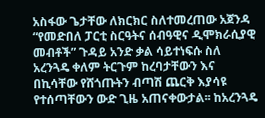አስፋው ጌታቸው ለክርክር ስለተመረጠው አጀንዳ “የመድበለ ፓርቲ ስርዓትና ሰብዓዊና ዲሞክራሲያዊ መብቶች” ጉዳይ አንድ ቃል ሳይተነፍሱ ስለ አረንጓዴ ቀለም ትርጉም ከረባታቸውን እና በኪሳቸው የሸጎጡትን ብጣሽ ጨርቅ እያሳዩ የተሰጣቸውን ውድ ጊዜ አጠናቀውታል፡፡ ከአረንጓዴ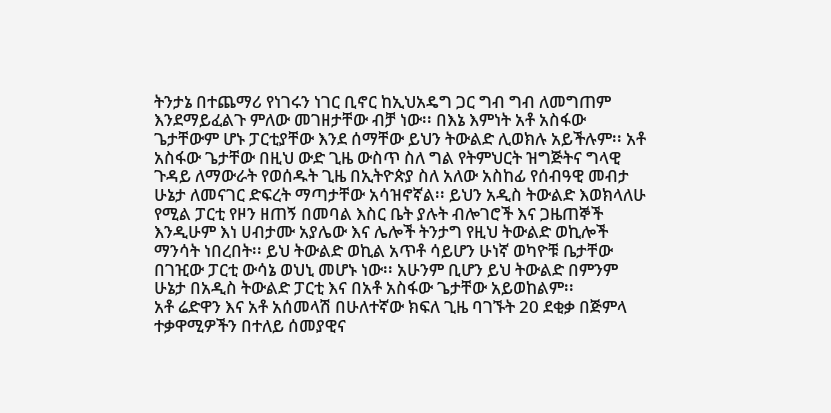ትንታኔ በተጨማሪ የነገሩን ነገር ቢኖር ከኢህአዴግ ጋር ግብ ግብ ለመግጠም እንደማይፈልጉ ምለው መገዘታቸው ብቻ ነው፡፡ በእኔ እምነት አቶ አስፋው ጌታቸውም ሆኑ ፓርቲያቸው እንደ ሰማቸው ይህን ትውልድ ሊወክሉ አይችሉም፡፡ አቶ አስፋው ጌታቸው በዚህ ውድ ጊዜ ውስጥ ስለ ግል የትምህርት ዝግጅትና ግላዊ ጉዳይ ለማውራት የወሰዱት ጊዜ በኢትዮጵያ ስለ አለው አስከፊ የሰብዓዊ መብታ ሁኔታ ለመናገር ድፍረት ማጣታቸው አሳዝኖኛል፡፡ ይህን አዲስ ትውልድ እወክላለሁ የሚል ፓርቲ የዞን ዘጠኝ በመባል እስር ቤት ያሉት ብሎገሮች እና ጋዜጠኞች እንዲሁም እነ ሀብታሙ አያሌው እና ሌሎች ትንታግ የዚህ ትውልድ ወኪሎች ማንሳት ነበረበት፡፡ ይህ ትውልድ ወኪል አጥቶ ሳይሆን ሁነኛ ወካዮቹ ቤታቸው በገዢው ፓርቲ ውሳኔ ወህኒ መሆኑ ነው፡፡ አሁንም ቢሆን ይህ ትውልድ በምንም ሁኔታ በአዲስ ትውልድ ፓርቲ እና በአቶ አስፋው ጌታቸው አይወከልም፡፡
አቶ ሬድዋን እና አቶ አሰመላሽ በሁለተኛው ክፍለ ጊዜ ባገኙት 20 ደቂቃ በጅምላ ተቃዋሚዎችን በተለይ ሰመያዊና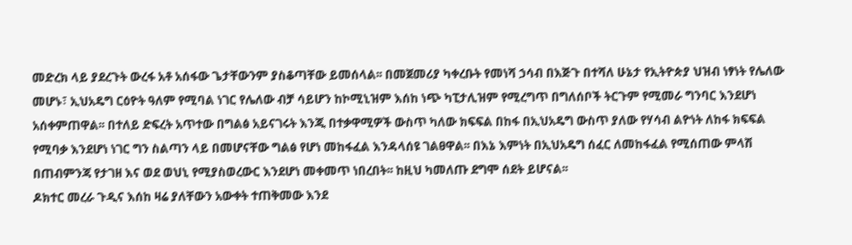መድረክ ላይ ያደረጉት ውረፋ አቶ አሰፋው ጌታቸውንም ያስቆጣቸው ይመሰላል፡፡ በመጀመሪያ ካቀረቡት የመነሻ ኃሳብ በእጅጉ በተሻለ ሁኔታ የኢትዮጵያ ህዝብ ነፃነት የሌለው መሆኑ፣ ኢህአዴግ ርዕዮት ዓለም የሚባል ነገር የሌለው ብቻ ሳይሆን ከኮሚኒዝም እሰከ ነጭ ካፒታሊዝም የሚረግጥ በግለሰቦች ትርጉም የሚመራ ግንባር እንደሆነ አሰቀምጠዋል፡፡ በተለይ ድፍረት አጥተው በግልፅ አይናገሩት እንጂ በተቃዋሚዎች ውስጥ ካለው ክፍፍል በከፋ በኢህአዴግ ውስጥ ያለው የሃሳብ ልዮነት ለከፋ ክፍፍል የሚባቃ እንደሆነ ነገር ግን ስልጣን ላይ በመሆናቸው ግልፅ የሆነ መከፋፈል እንዳላሰዩ ገልፀዋል፡፡ በእኔ እምነት በኢህአዴግ ሰፈር ለመከፋፈል የሚሰጠው ምላሽ በጠብምንጃ የታገዘ እና ወደ ወህኒ የሚያስወረውር እንደሆነ መቀመጥ ነበረበት፡፡ ከዚህ ካመለጡ ደግሞ ሰደት ይሆናል፡፡
ዶክተር መረራ ጉዲና እሰከ ዛሬ ያለቸውን አውቀት ተጠቅመው እንደ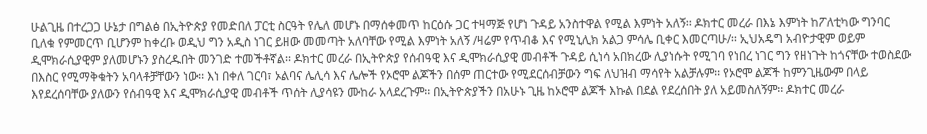ሁልጊዜ በተረጋጋ ሁኔታ በግልፅ በኢትዮጵያ የመድበለ ፓርቲ ስርዓት የሌለ መሆኑ በማሰቀመጥ ከርዕሱ ጋር ተዛማጅ የሆነ ጉዳይ አንስተዋል የሚል እምነት አለኝ፡፡ ዶክተር መረራ በእኔ እምነት ከፖለቲካው ግንባር ቢለቁ የምመርጥ ቢሆንም ከቀረቡ ወዲህ ግን አዲስ ነገር ይዘው መመጣት አለባቸው የሚል እምነት አለኝ /ዛሬም የጥብቆ እና የሚኒሊክ አልጋ ምሳሌ ቢቀር እመርጣሁ/፡፡ ኢህአዴግ አብዮታዊም ወይም ዲሞክራሲያዊም ያለመሆኑን ያስረዱበት መንገድ ተመችቶኛል፡፡ ዶክተር መረራ በኢትዮጵያ የሰብዓዊ እና ዲሞክራሲያዊ መብቶች ጉዳይ ሲነሳ አበክረው ሊያነሱት የሚገባ የነበረ ነገር ግን የዘነጉት ከጎናቸው ተወስደው በእስር የሚማቅቁትን አባላቶቻቸውን ነው፡፡ እነ በቀለ ገርባ፣ ኦልባና ሌሊሳ እና ሌሎች የኦሮሞ ልጆችን በሰም ጠርተው የሚደርሰብቻውን ግፍ ለህዝብ ማሳየት አልቻሉም፡፡ የኦሮሞ ልጆች ከምንጊዜውም በላይ እየደረሰባቸው ያለውን የሰብዓዊ እና ዲሞክራሲያዊ መብቶች ጥሰት ሊያሳዩን ሙከራ አላደረጉም፡፡ በኢትዮጵያችን በአሁኑ ጊዜ ከኦሮሞ ልጆች እኩል በደል የደረሰበት ያለ አይመስለኝም፡፡ ዶክተር መረራ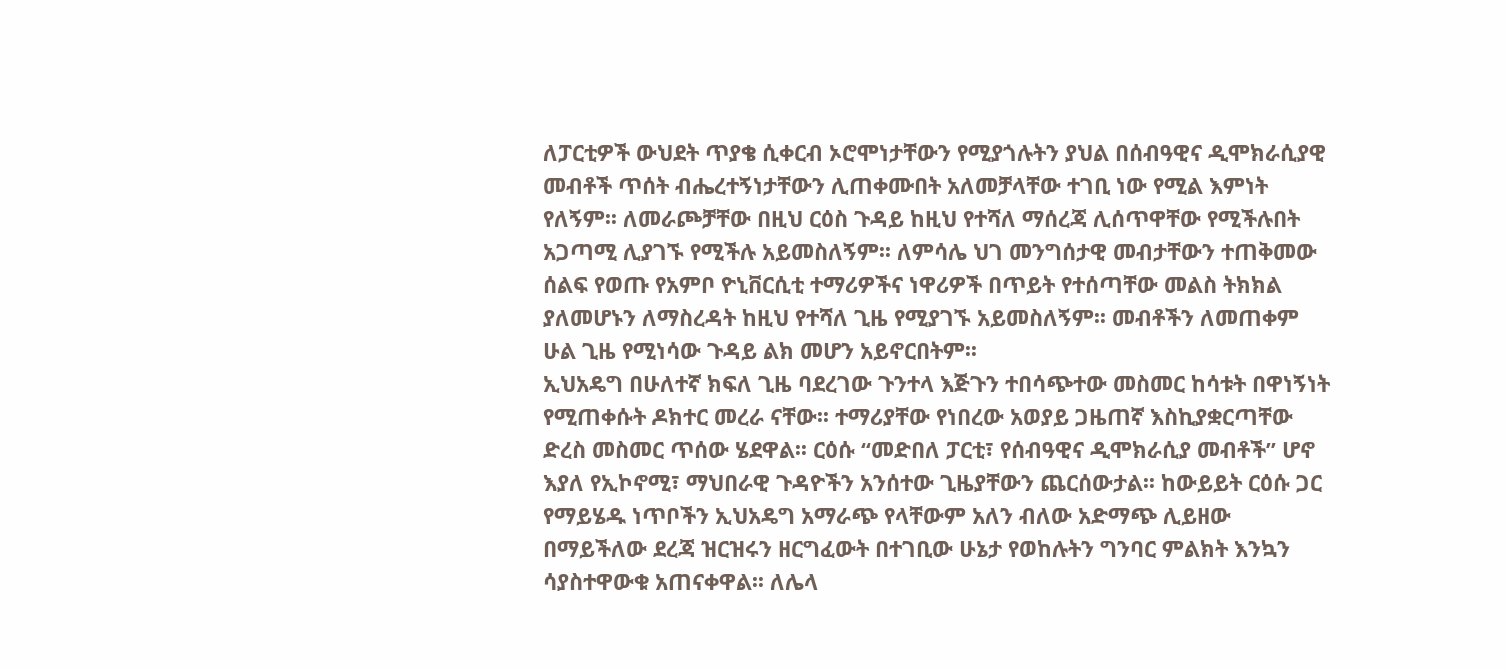ለፓርቲዎች ውህደት ጥያቄ ሲቀርብ ኦሮሞነታቸውን የሚያጎሉትን ያህል በሰብዓዊና ዲሞክራሲያዊ መብቶች ጥሰት ብሔረተኝነታቸውን ሊጠቀሙበት አለመቻላቸው ተገቢ ነው የሚል እምነት የለኝም፡፡ ለመራጮቻቸው በዚህ ርዕስ ጉዳይ ከዚህ የተሻለ ማሰረጃ ሊሰጥዋቸው የሚችሉበት አጋጣሚ ሊያገኙ የሚችሉ አይመስለኝም፡፡ ለምሳሌ ህገ መንግሰታዊ መብታቸውን ተጠቅመው ሰልፍ የወጡ የአምቦ ዮኒቨርሲቲ ተማሪዎችና ነዋሪዎች በጥይት የተሰጣቸው መልስ ትክክል ያለመሆኑን ለማስረዳት ከዚህ የተሻለ ጊዜ የሚያገኙ አይመስለኝም፡፡ መብቶችን ለመጠቀም ሁል ጊዜ የሚነሳው ጉዳይ ልክ መሆን አይኖርበትም፡፡
ኢህአዴግ በሁለተኛ ክፍለ ጊዜ ባደረገው ጉንተላ እጅጉን ተበሳጭተው መስመር ከሳቱት በዋነኝነት የሚጠቀሱት ዶክተር መረራ ናቸው፡፡ ተማሪያቸው የነበረው አወያይ ጋዜጠኛ እስኪያቋርጣቸው ድረስ መስመር ጥሰው ሄደዋል፡፡ ርዕሱ “መድበለ ፓርቲ፣ የሰብዓዊና ዲሞክራሲያ መብቶች” ሆኖ እያለ የኢኮኖሚ፣ ማህበራዊ ጉዳዮችን አንሰተው ጊዜያቸውን ጨርሰውታል፡፡ ከውይይት ርዕሱ ጋር የማይሄዱ ነጥቦችን ኢህአዴግ አማራጭ የላቸውም አለን ብለው አድማጭ ሊይዘው በማይችለው ደረጃ ዝርዝሩን ዘርግፈውት በተገቢው ሁኔታ የወከሉትን ግንባር ምልክት እንኳን ሳያስተዋውቁ አጠናቀዋል፡፡ ለሌላ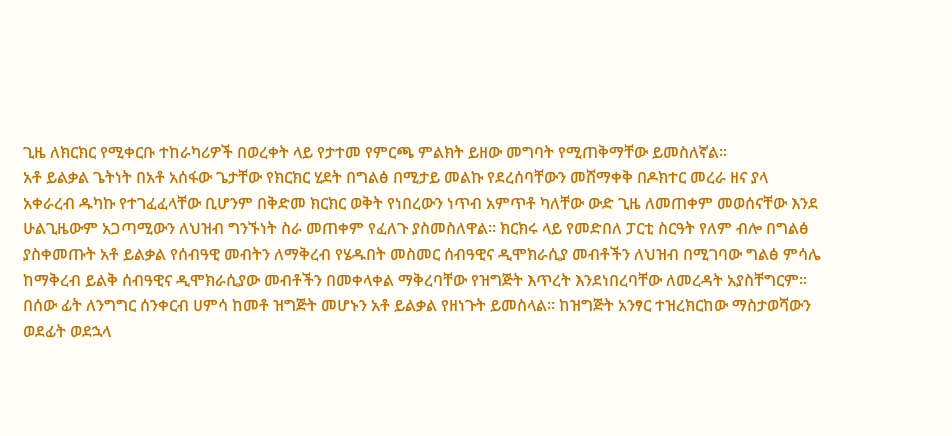ጊዜ ለክርክር የሚቀርቡ ተከራካሪዎች በወረቀት ላይ የታተመ የምርጫ ምልክት ይዘው መግባት የሚጠቅማቸው ይመስለኛል፡፡
አቶ ይልቃል ጌትነት በአቶ አሰፋው ጌታቸው የክርክር ሂደት በግልፅ በሚታይ መልኩ የደረሰባቸውን መሸማቀቅ በዶክተር መረራ ዘና ያላ አቀራረብ ዱካኩ የተገፈፈላቸው ቢሆንም በቅድመ ክርክር ወቅት የነበረውን ነጥብ አምጥቶ ካለቸው ውድ ጊዜ ለመጠቀም መወሰናቸው እንደ ሁልጊዜውም አጋጣሚውን ለህዝብ ግንኙነት ስራ መጠቀም የፈለጉ ያስመስለዋል፡፡ ክርክሩ ላይ የመድበለ ፓርቲ ስርዓት የለም ብሎ በግልፅ ያስቀመጡት አቶ ይልቃል የሰብዓዊ መብትን ለማቅረብ የሄዱበት መስመር ሰብዓዊና ዲሞክራሲያ መብቶችን ለህዝብ በሚገባው ግልፅ ምሳሌ ከማቅረብ ይልቅ ሰብዓዊና ዲሞክራሲያው መብቶችን በመቀላቀል ማቅረባቸው የዝግጅት እጥረት እንደነበረባቸው ለመረዳት አያስቸግርም፡፡ በሰው ፊት ለንግግር ሰንቀርብ ሀምሳ ከመቶ ዝግጅት መሆኑን አቶ ይልቃል የዘነጉት ይመስላል፡፡ ከዝግጅት አንፃር ተዝረክርከው ማስታወሻውን ወደፊት ወደኋላ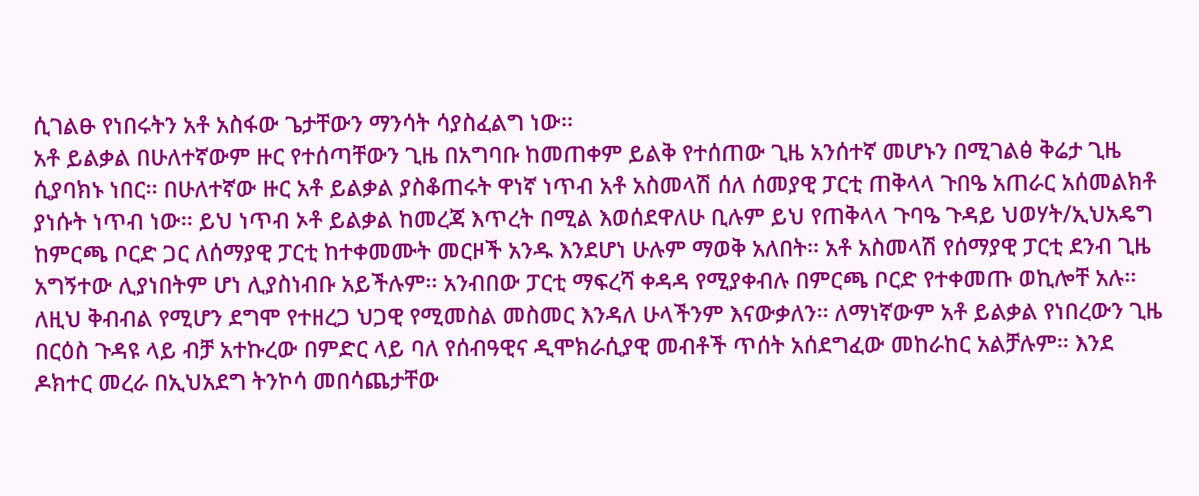ሲገልፁ የነበሩትን አቶ አስፋው ጌታቸውን ማንሳት ሳያስፈልግ ነው፡፡
አቶ ይልቃል በሁለተኛውም ዙር የተሰጣቸውን ጊዜ በአግባቡ ከመጠቀም ይልቅ የተሰጠው ጊዜ አንሰተኛ መሆኑን በሚገልፅ ቅሬታ ጊዜ ሲያባክኑ ነበር፡፡ በሁለተኛው ዙር አቶ ይልቃል ያስቆጠሩት ዋነኛ ነጥብ አቶ አስመላሽ ሰለ ሰመያዊ ፓርቲ ጠቅላላ ጉበዔ አጠራር አሰመልክቶ ያነሱት ነጥብ ነው፡፡ ይህ ነጥብ ኦቶ ይልቃል ከመረጃ እጥረት በሚል እወሰደዋለሁ ቢሉም ይህ የጠቅላላ ጉባዔ ጉዳይ ህወሃት/ኢህአዴግ ከምርጫ ቦርድ ጋር ለሰማያዊ ፓርቲ ከተቀመሙት መርዞች አንዱ እንደሆነ ሁሉም ማወቅ አለበት፡፡ አቶ አስመላሽ የሰማያዊ ፓርቲ ደንብ ጊዜ አግኝተው ሊያነበትም ሆነ ሊያስነብቡ አይችሉም፡፡ አንብበው ፓርቲ ማፍረሻ ቀዳዳ የሚያቀብሉ በምርጫ ቦርድ የተቀመጡ ወኪሎቸ አሉ፡፡ ለዚህ ቅብብል የሚሆን ደግሞ የተዘረጋ ህጋዊ የሚመስል መስመር እንዳለ ሁላችንም እናውቃለን፡፡ ለማነኛውም አቶ ይልቃል የነበረውን ጊዜ በርዕስ ጉዳዩ ላይ ብቻ አተኩረው በምድር ላይ ባለ የሰብዓዊና ዲሞክራሲያዊ መብቶች ጥሰት አሰደግፈው መከራከር አልቻሉም፡፡ እንደ ዶክተር መረራ በኢህአደግ ትንኮሳ መበሳጨታቸው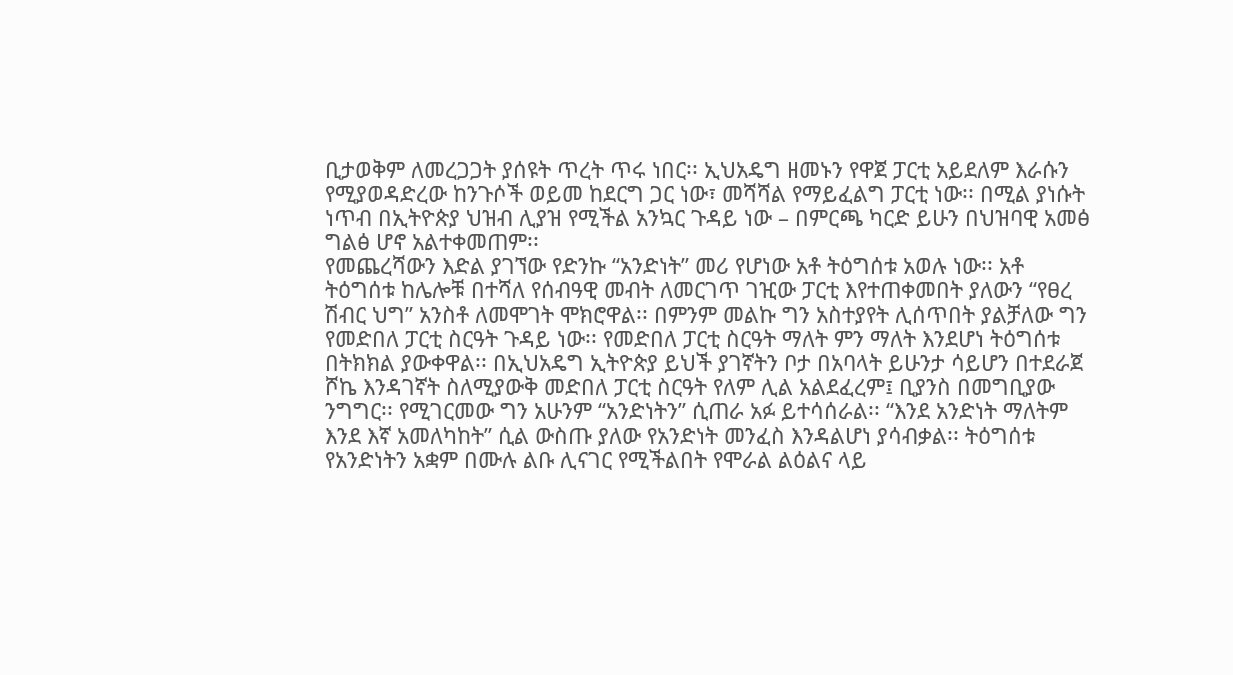ቢታወቅም ለመረጋጋት ያሰዩት ጥረት ጥሩ ነበር፡፡ ኢህአዴግ ዘመኑን የዋጀ ፓርቲ አይደለም እራሱን የሚያወዳድረው ከንጉሶች ወይመ ከደርግ ጋር ነው፣ መሻሻል የማይፈልግ ፓርቲ ነው፡፡ በሚል ያነሱት ነጥብ በኢትዮጵያ ህዝብ ሊያዝ የሚችል አንኳር ጉዳይ ነው – በምርጫ ካርድ ይሁን በህዝባዊ አመፅ ግልፅ ሆኖ አልተቀመጠም፡፡
የመጨረሻውን እድል ያገኘው የድንኩ “አንድነት” መሪ የሆነው አቶ ትዕግሰቱ አወሉ ነው፡፡ አቶ ትዕግሰቱ ከሌሎቹ በተሻለ የሰብዓዊ መብት ለመርገጥ ገዢው ፓርቲ እየተጠቀመበት ያለውን “የፀረ ሽብር ህግ” አንስቶ ለመሞገት ሞክሮዋል፡፡ በምንም መልኩ ግን አስተያየት ሊሰጥበት ያልቻለው ግን የመድበለ ፓርቲ ስርዓት ጉዳይ ነው፡፡ የመድበለ ፓርቲ ስርዓት ማለት ምን ማለት እንደሆነ ትዕግሰቱ በትክክል ያውቀዋል፡፡ በኢህአዴግ ኢትዮጵያ ይህች ያገኛትን ቦታ በአባላት ይሁንታ ሳይሆን በተደራጀ ሾኬ እንዳገኛት ስለሚያውቅ መድበለ ፓርቲ ስርዓት የለም ሊል አልደፈረም፤ ቢያንስ በመግቢያው ንግግር፡፡ የሚገርመው ግን አሁንም “አንድነትን” ሲጠራ አፉ ይተሳሰራል፡፡ “እንደ አንድነት ማለትም እንደ እኛ አመለካከት” ሲል ውስጡ ያለው የአንድነት መንፈስ እንዳልሆነ ያሳብቃል፡፡ ትዕግሰቱ የአንድነትን አቋም በሙሉ ልቡ ሊናገር የሚችልበት የሞራል ልዕልና ላይ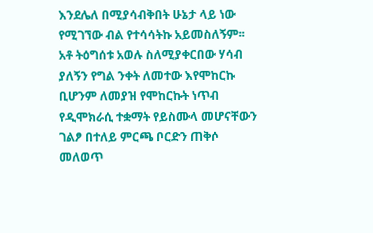እንደሌለ በሚያሳብቅበት ሁኔታ ላይ ነው የሚገኘው ብል የተሳሳትኩ አይመስለኝም፡፡
አቶ ትዕግሰቱ አወሉ ስለሚያቀርበው ሃሳብ ያለኝን የግል ንቀት ለመተው እየሞከርኩ ቢሆንም ለመያዝ የሞከርኩት ነጥብ የዲሞክራሲ ተቋማት የይስሙላ መሆናቸውን ገልፆ በተለይ ምርጫ ቦርድን ጠቅሶ መለወጥ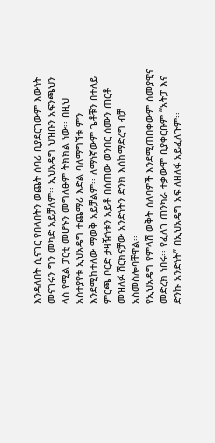እንዳለበት ሲናገር የበላበትን ወጨት ሰባሪ ቢያደርገውም እውነት መናገሩን ግን መካድ አይቻለም፡፡ ኢህአዴግ ህዝቡን አፍንጫህን ላስ የሚል ፓርቲ መሆኑን መግለፁም ትክክል ነው፡፡ በዚህ አስተያየቱ ኢህአዴግ ተጨማሪ እድል ባለማግኘቱ ምን እንደሚከተለው ማወቅ አይቻልም፡፡ ለማነኛውም ጌቶቹን በተለይ ምርጫ ቦርድ ታዛዥነቱን አይቶ በሰጠው ወንበር ሰሙን ጠርቶ መዝለፉ ሽርክናቻው አንድነትን ድንክ እሰከማድረግ ብቻ አስመስሎባቸዋል፡፡
የኢህአዴግ የምላሽ ወቅት ሰለባዎች እንደሚጠበቀውም ሰመያዊና መድረክ ነበሩ፡፡ የፈለገ ጠንካራ ተቃውሞ ቢያቀርቡም “አትፓ እና ድንኩ አንድነት” በኢህአዴግ አፍ ለዘለፋ አይፈለጉም፡፡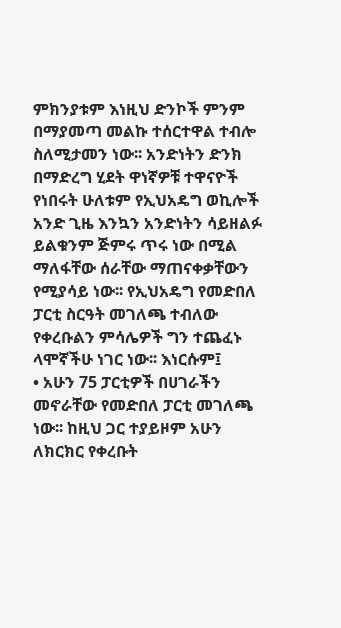ምክንያቱም እነዚህ ድንኮች ምንም በማያመጣ መልኩ ተሰርተዋል ተብሎ ስለሚታመን ነው፡፡ አንድነትን ድንክ በማድረግ ሂደት ዋነኛዎቹ ተዋናዮች የነበሩት ሁለቱም የኢህአዴግ ወኪሎች አንድ ጊዜ እንኳን አንድነትን ሳይዘልፉ ይልቁንም ጅምሩ ጥሩ ነው በሚል ማለፋቸው ሰራቸው ማጠናቀቃቸውን የሚያሳይ ነው፡፡ የኢህአዴግ የመድበለ ፓርቲ ስርዓት መገለጫ ተብለው የቀረቡልን ምሳሌዎች ግን ተጨፈኑ ላሞኛችሁ ነገር ነው፡፡ እነርሱም፤
• አሁን 75 ፓርቲዎች በሀገራችን መኖራቸው የመድበለ ፓርቲ መገለጫ ነው፡፡ ከዚህ ጋር ተያይዞም አሁን ለክርክር የቀረቡት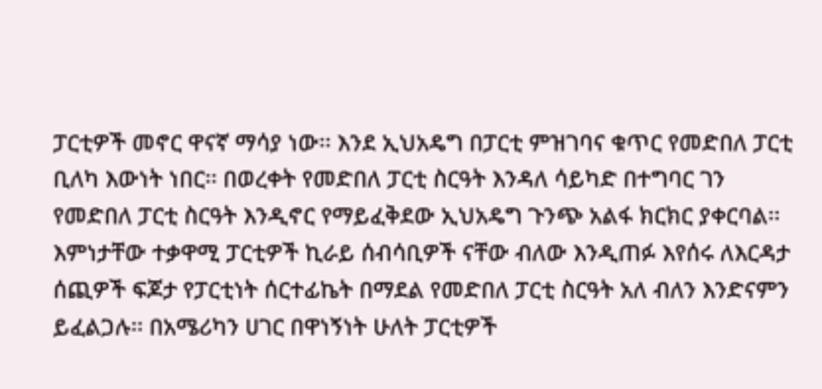ፓርቲዎች መኖር ዋናኛ ማሳያ ነው፡፡ እንደ ኢህአዴግ በፓርቲ ምዝገባና ቁጥር የመድበለ ፓርቲ ቢለካ እውነት ነበር፡፡ በወረቀት የመድበለ ፓርቲ ስርዓት እንዳለ ሳይካድ በተግባር ገን የመድበለ ፓርቲ ስርዓት እንዲኖር የማይፈቅደው ኢህአዴግ ጉንጭ አልፋ ክርክር ያቀርባል፡፡ እምነታቸው ተቃዋሚ ፓርቲዎች ኪራይ ሰብሳቢዎች ናቸው ብለው እንዲጠፉ እየሰሩ ለእርዳታ ሰጪዎች ፍጆታ የፓርቲነት ሰርተፊኬት በማደል የመድበለ ፓርቲ ስርዓት አለ ብለን እንድናምን ይፈልጋሉ፡፡ በአሜሪካን ሀገር በዋነኝነት ሁለት ፓርቲዎች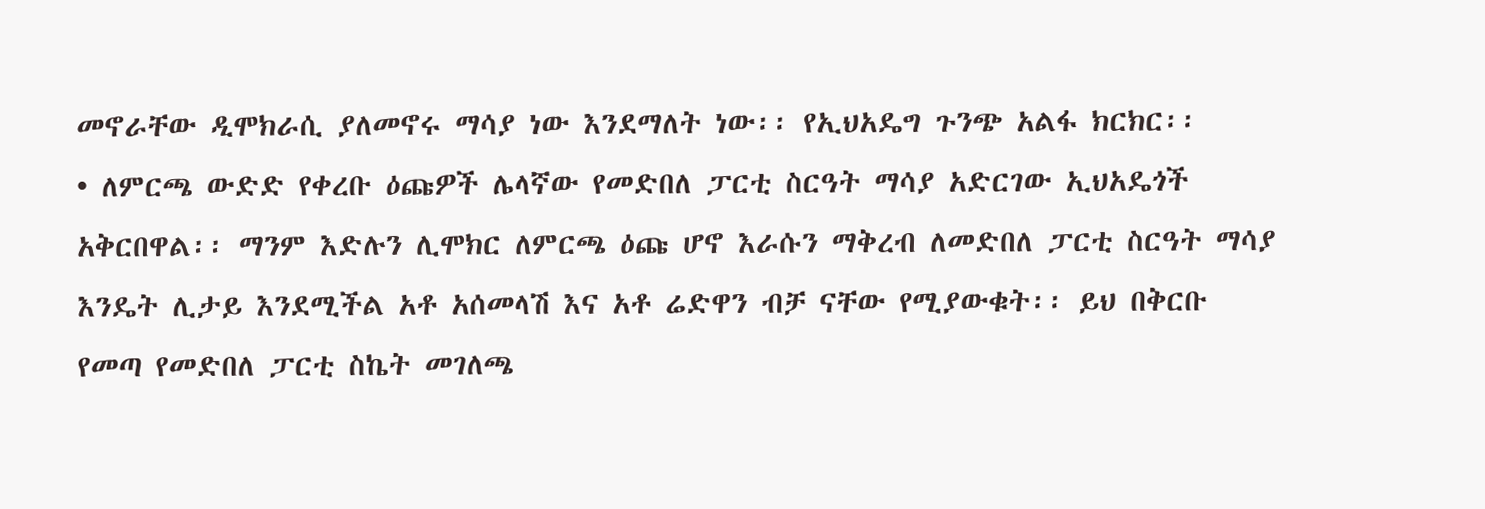መኖራቸው ዲሞክራሲ ያለመኖሩ ማሳያ ነው እንደማለት ነው፡፡ የኢህአዴግ ጉንጭ አልፋ ክርክር፡፡
• ለምርጫ ውድድ የቀረቡ ዕጩዎች ሌላኛው የመድበለ ፓርቲ ስርዓት ማሳያ አድርገው ኢህአዴጎች አቅርበዋል፡፡ ማንም እድሉን ሊሞክር ለምርጫ ዕጩ ሆኖ እራሱን ማቅረብ ለመድበለ ፓርቲ ስርዓት ማሳያ እንዴት ሊታይ እንደሚችል አቶ አሰመላሽ እና አቶ ሬድዋን ብቻ ናቸው የሚያውቁት፡፡ ይህ በቅርቡ የመጣ የመድበለ ፓርቲ ስኬት መገለጫ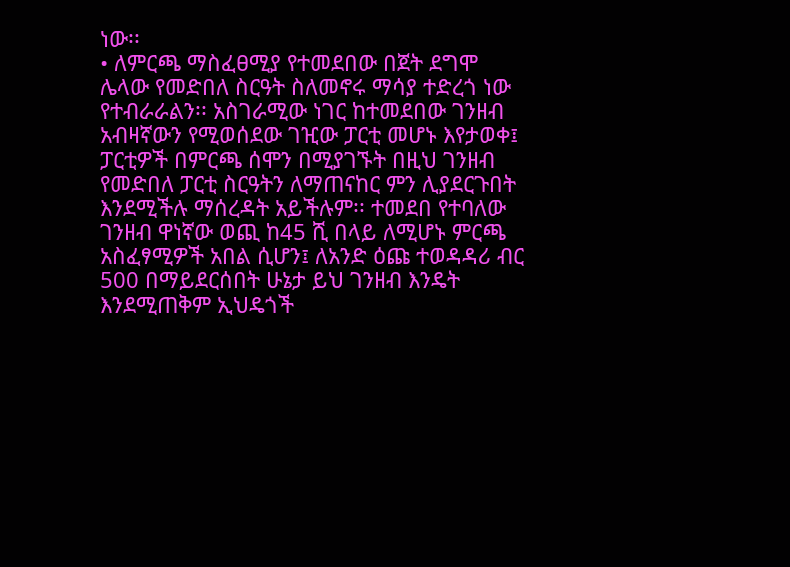ነው፡፡
• ለምርጫ ማስፈፀሚያ የተመደበው በጀት ደግሞ ሌላው የመድበለ ስርዓት ስለመኖሩ ማሳያ ተድረጎ ነው የተብራራልን፡፡ አስገራሚው ነገር ከተመደበው ገንዘብ አብዛኛውን የሚወሰደው ገዢው ፓርቲ መሆኑ እየታወቀ፤ ፓርቲዎች በምርጫ ሰሞን በሚያገኙት በዚህ ገንዘብ የመድበለ ፓርቲ ስርዓትን ለማጠናከር ምን ሊያደርጉበት እንደሚችሉ ማሰረዳት አይችሉም፡፡ ተመደበ የተባለው ገንዘብ ዋነኛው ወጪ ከ45 ሺ በላይ ለሚሆኑ ምርጫ አስፈፃሚዎች አበል ሲሆን፤ ለአንድ ዕጩ ተወዳዳሪ ብር 500 በማይደርሰበት ሁኔታ ይህ ገንዘብ እንዴት እንደሚጠቅም ኢህዴጎች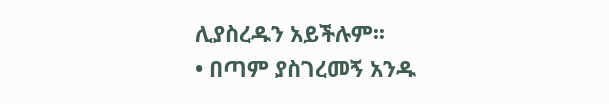ሊያስረዱን አይችሉም፡፡
• በጣም ያስገረመኝ አንዱ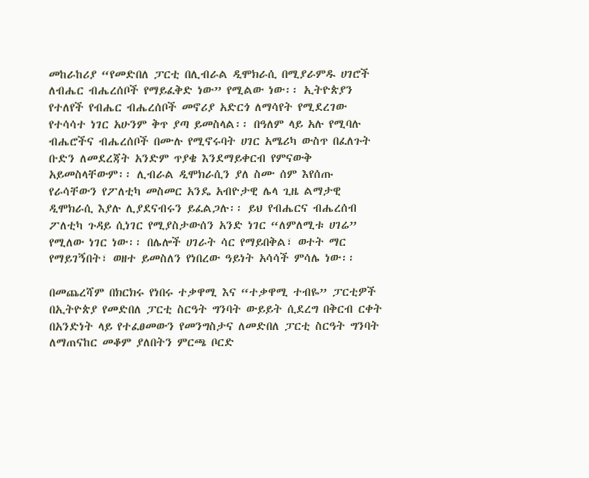መከራከሪያ “የመድበለ ፓርቲ በሊብራል ዲሞክራሲ በሚያራምዱ ሀገሮች ለብሔር ብሔረሰቦች የማይፈቅድ ነው” የሚልው ነው፡፡ ኢትዮጵያን የተለየች የብሔር ብሔረሰቦች መኖሪያ አድርጎ ለማሳየት የሚደረገው የተሳሳተ ነገር አሁንም ቅጥ ያጣ ይመስላል፡፡ በዓለም ላይ አሉ የሚባሉ ብሔሮችና ብሔረሰቦች በሙሉ የሚኖሩባት ሀገር አሜሪካ ውስጥ በፈለጉት ቡድን ለመደረጃት አንድም ጥያቄ እንደማይቀርብ የምናውቅ አይመስላቸውም፡፡ ሊብራል ዲሞክራሲን ያለ ስሙ ሰም እየሰጡ የራሳቸውን የፖለቲካ መስመር አንዴ አብዮታዊ ሌላ ጊዜ ልማታዊ ዲሞክራሲ እያሉ ሊያደናብሩን ይፈልጋሉ፡፡ ይህ የብሔርና ብሔረሰብ ፖለቲካ ጉዳይ ሲነገር የሚያስታውሰን አንድ ነገር “ለምለሚቱ ሀገሬ” የሚለው ነገር ነው፡፡ በሌሎች ሀገራት ሳር የማይበቅል፣ ወተት ማር የማይገኝበት፣ ወዘተ ይመስለን የነበረው ዓይነት አሳሳች ምሳሌ ነው፡፡

በመጨረሻም በክርክሩ የነበሩ ተቃዋሚ እና “ተቃዋሚ ተብዬ” ፓርቲዎች በኢትዮጵያ የመድበለ ፓርቲ ስርዓት ግንባት ውይይት ሲደረግ በቅርብ ርቀት በአንድነት ላይ የተፈፀመውን የመንግስታና ለመድበለ ፓርቲ ስርዓት ግንባት ለማጠናከር መቆም ያለበትን ምርጫ ቦርድ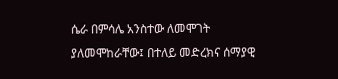ሴራ በምሳሌ አንስተው ለመሞገት ያለመሞከራቸው፤ በተለይ መድረክና ሰማያዊ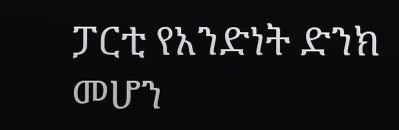ፓርቲ የአንድነት ድንክ መሆን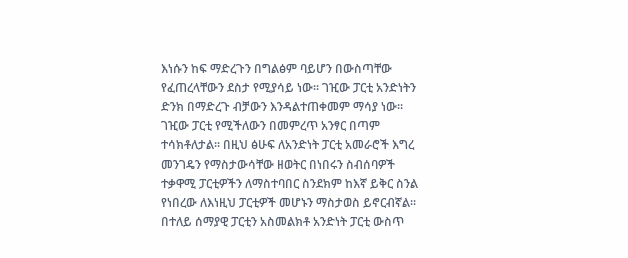እነሱን ከፍ ማድረጉን በግልፅም ባይሆን በውስጣቸው የፈጠረላቸውን ደስታ የሚያሳይ ነው፡፡ ገዢው ፓርቲ አንድነትን ድንክ በማድረጉ ብቻውን እንዳልተጠቀመም ማሳያ ነው፡፡ ገዢው ፓርቲ የሚችለውን በመምረጥ አንፃር በጣም ተሳክቶለታል፡፡ በዚህ ፅሁፍ ለአንድነት ፓርቲ አመራሮች እግረ መንገዴን የማስታውሳቸው ዘወትር በነበሩን ስብሰባዎች ተቃዋሚ ፓርቲዎችን ለማስተባበር ስንደክም ከእኛ ይቅር ስንል የነበረው ለእነዚህ ፓርቲዎች መሆኑን ማስታወስ ይኖርብኛል፡፡ በተለይ ሰማያዊ ፓርቲን አስመልክቶ አንድነት ፓርቲ ውስጥ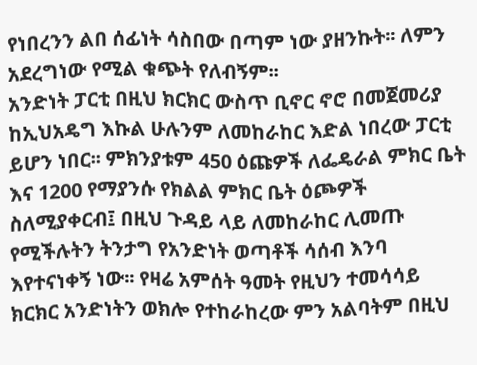የነበረንን ልበ ሰፊነት ሳስበው በጣም ነው ያዘንኩት፡፡ ለምን አደረግነው የሚል ቁጭት የለብኝም፡፡
አንድነት ፓርቲ በዚህ ክርክር ውስጥ ቢኖር ኖሮ በመጀመሪያ ከኢህአዴግ እኩል ሁሉንም ለመከራከር እድል ነበረው ፓርቲ ይሆን ነበር፡፡ ምክንያቱም 450 ዕጩዎች ለፌዴራል ምክር ቤት እና 1200 የማያንሱ የክልል ምክር ቤት ዕጮዎች ስለሚያቀርብ፤ በዚህ ጉዳይ ላይ ለመከራከር ሊመጡ የሚችሉትን ትንታግ የአንድነት ወጣቶች ሳሰብ እንባ እየተናነቀኝ ነው፡፡ የዛሬ አምሰት ዓመት የዚህን ተመሳሳይ ክርክር አንድነትን ወክሎ የተከራከረው ምን አልባትም በዚህ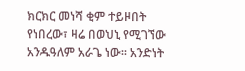ክርክር መነሻ ቂም ተይዞበት የነበረው፣ ዛሬ በወህኒ የሚገኘው አንዱዓለም አራጌ ነው፡፡ አንድነት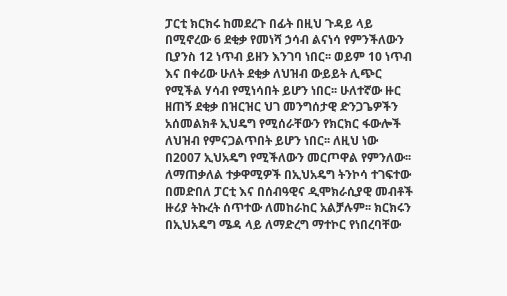ፓርቲ ክርክሩ ከመደረጉ በፊት በዚህ ጉዳይ ላይ በሚኖረው 6 ደቂቃ የመነሻ ኃሳብ ልናነሳ የምንችለውን ቢያንስ 12 ነጥብ ይዘን እንገባ ነበር፡፡ ወይም 10 ነጥብ እና በቀሪው ሁለት ደቂቃ ለህዝብ ውይይት ሊጭር የሚችል ሃሳብ የሚነሳበት ይሆን ነበር፡፡ ሁለተኛው ዙር ዘጠኝ ደቂቃ በዝርዝር ህገ መንግሰታዊ ድንጋጌዎችን አሰመልክቶ ኢህዴግ የሚሰራቸውን የክርክር ፋውሎች ለህዝብ የምናጋልጥበት ይሆን ነበር፡፡ ለዚህ ነው በ2007 ኢህአዴግ የሚችለውን መርጦዋል የምንለው፡፡
ለማጠቃለል ተቃዋሚዎች በኢህአዴግ ትንኮሳ ተገፍተው በመድበለ ፓርቲ እና በሰብዓዊና ዲሞክራሲያዊ መብቶች ዙሪያ ትኩረት ሰጥተው ለመከራከር አልቻሉም፡፡ ክርክሩን በኢህአዴግ ሜዳ ላይ ለማድረግ ማተኮር የነበረባቸው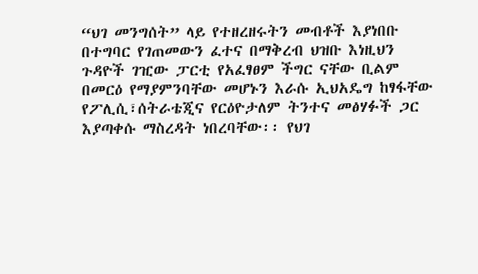“ህገ መንግሰት” ላይ የተዘረዘሩትን መብቶች እያነበቡ በተግባር የገጠመውን ፈተና በማቅረብ ህዝቡ እነዚህን ጉዳዮች ገዢው ፓርቲ የአፈፃፀም ችግር ናቸው ቢልም በመርዕ የማያምንባቸው መሆኑን እራሱ ኢህአዴግ ከፃፋቸው የፖሊሲ፣ሰትራቴጂና የርዕዮታለም ትንተና መፅሃፉች ጋር እያጣቀሱ ማስረዳት ነበረባቸው፡፡ የህገ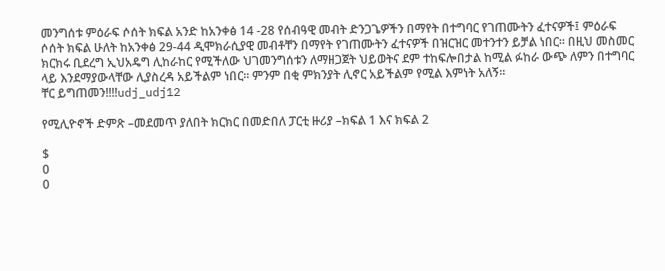መንግሰቱ ምዕራፍ ሶሰት ክፍል አንድ ከአንቀፅ 14 -28 የሰብዓዊ መብት ድንጋጌዎችን በማየት በተግባር የገጠሙትን ፈተናዎች፤ ምዕራፍ ሶሰት ክፍል ሁለት ከአንቀፅ 29-44 ዲሞክራሲያዊ መብቶቸን በማየት የገጠሙትን ፈተናዎች በዝርዝር መተንተን ይቻል ነበር፡፡ በዚህ መስመር ክርክሩ ቢደረግ ኢህአዴግ ሊከራከር የሚችለው ህገመንግሰቱን ለማዘጋጀት ህይወትና ደም ተከፍሎበታል ከሚል ፉከራ ውጭ ለምን በተግባር ላይ እንደማያውላቸው ሊያስረዳ አይችልም ነበር፡፡ ምንም በቂ ምክንያት ሊኖር አይችልም የሚል እምነት አለኝ፡፡
ቸር ይግጠመን!!!!udj_udj12

የሚሊዮኖች ድምጽ –መደመጥ ያለበት ክርክር በመድበለ ፓርቲ ዙሪያ –ክፍል 1 እና ክፍል 2

$
0
0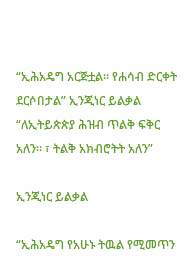“ኢሕአዴግ አርጅቷል። የሐሳብ ድርቀት ደርሶበታል” ኢንጂነር ይልቃል
“ለኢትይጵጵያ ሕዝብ ጥልቅ ፍቅር አለን። ፣ ትልቅ አክብሮትት አለን”

ኢንጂነር ይልቃል

“ኢሕአዴግ የአሁኑ ትዉል የሚመጥን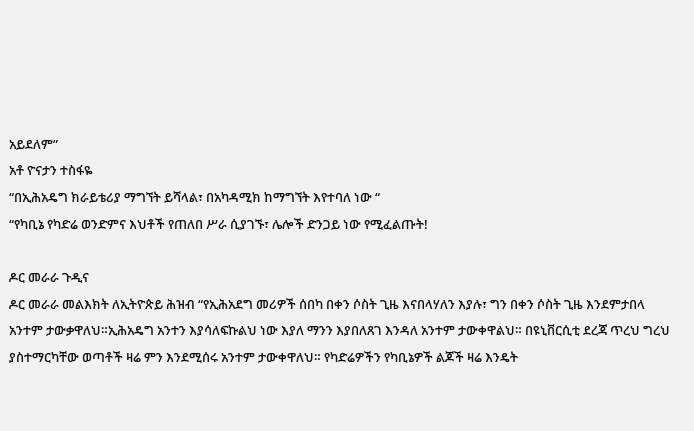አይደለም”
አቶ ዮናታን ተስፋዬ
“በኢሕአዴግ ክራይቴሪያ ማግኘት ይሻላል፣ በአካዳሚክ ከማግኘት እየተባለ ነው “
“የካቢኔ የካድሬ ወንድምና እህቶች የጠለበ ሥራ ሲያገኙ፣ ሌሎች ድንጋይ ነው የሚፈልጡት!

ዶር መራራ ጉዲና
ዶር መራራ መልእክት ለኢትዮጵይ ሕዝብ “የኢሕአደግ መሪዎች ሰበካ በቀን ሶስት ጊዜ እናበላሃለን እያሉ፣ ግን በቀን ሶስት ጊዜ እንደምታበላ አንተም ታውቃዋለህ።ኢሕአዴግ አንተን እያሳለፍኩልህ ነው እያለ ማንን እያበለጸገ እንዳለ አንተም ታውቀዋልህ። በዩኒቨርሲቲ ደረጃ ጥረህ ግረህ ያስተማርካቸው ወጣቶች ዛሬ ምን እንደሚሰሩ አንተም ታውቀዋለህ። የካድሬዎችን የካቢኔዎች ልጆች ዛሬ እንዴት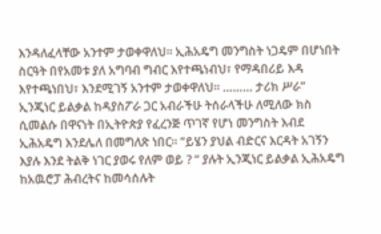እንዳለፈላቸው አንተም ታወቀዋለህ። ኢሕአዴግ መንግስት ነጋዴም በሆነበት ስርዓት በየአመቱ ያለ አግባብ ግብር እየተጫነብህ፣ የማዳበሪይ እዳ እየተጫነበህ፣ እንደሚገኝ አንተም ታወቀዋለህ። ……… ታሪክ ሥራ”
ኢንጂነር ይልቃል ከዳያስፖራ ጋር አብራችሁ ትሰራላችሁ ለሚለው ክስ ሲመልሱ በዋናነት በኢትዮጵያ የፈረንጅ ጥገኛ የሆነ መንግስት እብደ ኢሕአዴግ እንደሌለ በመግለጽ ነበር። “ይሄን ያህል ብድርና እርዳት አገኝን እያሉ እንደ ትልቅ ነገር ያወሩ የለም ወይ ? “ ያሉት ኢንጂነር ይልቃል ኢሕአዴግ ከአዉሮፓ ሕብረትና ከመሳሰሉት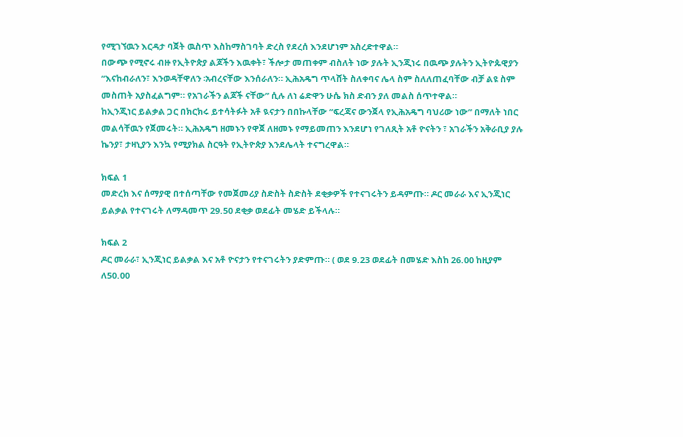የሚገኘዉን እርዳታ ባጀት ዉስጥ እስከማስገባት ድረስ የደረሰ እንደሆነም አስረድተዋል።
በውጭ የሚኖሩ ብዙ የኢትዮጵያ ልጆችን እዉቀት፣ ችሎታ መጠቀም ብስለት ነው ያሉት ኢንጂነሩ በዉጭ ያሉትን ኢትዮጱዊያን “እናከብራለን፣ እንወዳቸዋለን ፡አብረናቸው እንሰራለን። ኢሕአዴግ ጥላሸት ስለቀባና ሌላ ስም ስለለጠፈባቸው ብቻ ልዩ ስም መስጠት አያስፈልግም። የአገራችን ልጆች ናቸው” ሲሉ ለነ ሬድዋን ሁሴ ክስ ድብን ያለ መልስ ሰጥተዋል።
ከኢንጂነር ይልቃል ጋር በክርክሩ ይተሳትፉት አቶ ዪናታን በበኩላቸው “ፍረጃና ውንጀላ የኢሕአዴግ ባህሪው ነው” በማለት ነበር መልሳቸዉን የጀመሩት። ኢሕአዴግ ዘመኑን የዋጀ ለዘመኑ የማይመጠን እንደሆነ የገለጺት አቶ ዮናትን ፣ አገራችን አቅራቢያ ያሉ ኬንያ፣ ታዛኒያን እንኳ የሚያክል ስርዓት የኢትዮጵያ እንደሌላት ተናግረዋል።

ክፍል 1
መድረክ እና ሰማያዊ በተሰጣቸው የመጀመሪያ ስድስት ስድስት ደቂቃዎች የተናገሩትን ይዳምጡ። ዶር መራራ እና ኢንጂነር ይልቃል የተናገሩት ለማዳመጥ 29.50 ደቂቃ ወደፊት መሄድ ይችላሉ።

ክፍል 2
ዶር መራራ፣ ኢንጂነር ይልቃል እና አቶ ዮናታን የተናገሩትን ያድምጡ። ( ወደ 9.23 ወደፊት በመሄድ እስከ 26.00 ከዚያም ለ50.00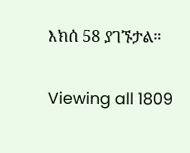እክሰ 58 ያገኙታል።

Viewing all 1809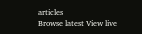articles
Browse latest View live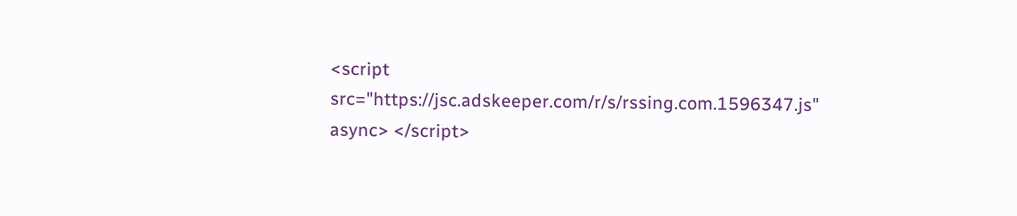<script src="https://jsc.adskeeper.com/r/s/rssing.com.1596347.js" async> </script>